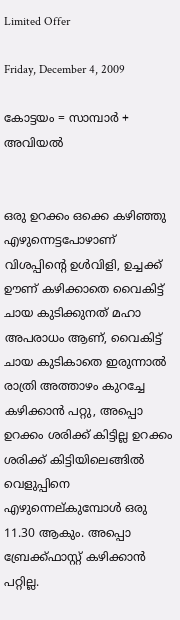Limited Offer

Friday, December 4, 2009

കോട്ടയം = സാമ്പാര്‍ + അവിയല്‍


ഒരു ഉറക്കം ഒക്കെ കഴിഞ്ഞു എഴുന്നെട്ടപോഴാണ് വിശപ്പിന്‍റെ ഉള്‍വിളി, ഉച്ചക്ക് ഊണ് കഴിക്കാതെ വൈകിട്ട് ചായ കുടിക്കുനത് മഹാ അപരാധം ആണ്, വൈകിട്ട് ചായ കുടികാതെ ഇരുന്നാല്‍ രാത്രി അത്താഴം കുറച്ചേ കഴിക്കാന്‍ പറ്റു, അപ്പൊ ഉറക്കം ശരിക്ക് കിട്ടില്ല ഉറക്കം ശരിക്ക് കിട്ടിയിലെങ്ങില്‍ വെളുപ്പിനെ എഴുന്നെല്കുമ്പോള്‍ ഒരു 11.30 ആകും. അപ്പൊ ബ്രേക്ക്ഫാസ്റ്റ് കഴിക്കാന്‍ പറ്റില്ല.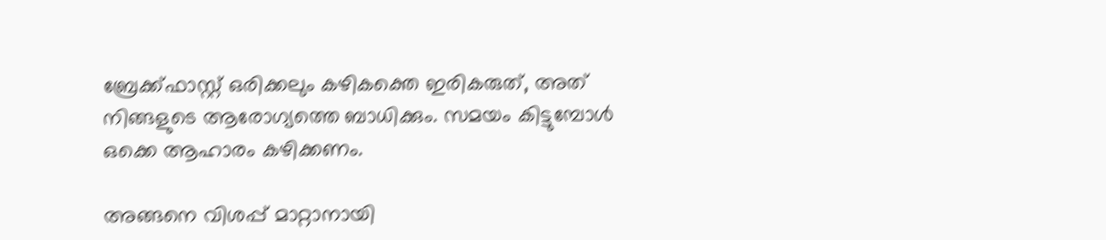ബ്രേക്ക്ഫാസ്റ്റ് ഒരിക്കലും കഴികക്തെ ഇരികരുത്, അത് നിങ്ങളുടെ ആരോഗ്യത്തെ ബാധിക്കും. സമയം കിട്ടുമ്പോള്‍ ഒക്കെ ആഹാരം കഴിക്കണം.

അങ്ങനെ വിശപ്പ്‌ മാറ്റാനായി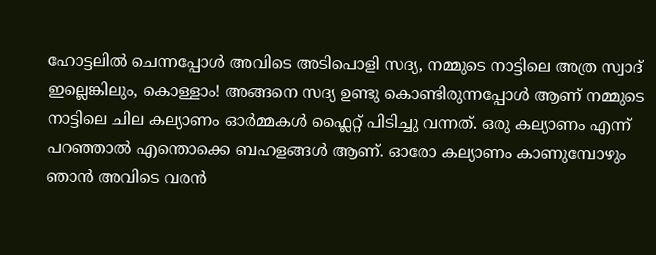ഹോട്ടലില്‍ ചെന്നപ്പോള്‍ അവിടെ അടിപൊളി സദ്യ, നമ്മുടെ നാട്ടിലെ അത്ര സ്വാദ് ഇല്ലെങ്കിലും, കൊള്ളാം! അങ്ങനെ സദ്യ ഉണ്ടു കൊണ്ടിരുന്നപ്പോള്‍ ആണ് നമ്മുടെ നാട്ടിലെ ചില കല്യാണം ഓര്‍മ്മകള്‍ ഫ്ലൈറ്റ് പിടിച്ചു വന്നത്. ഒരു കല്യാണം എന്ന് പറഞ്ഞാല്‍ എന്തൊക്കെ ബഹളങ്ങള്‍ ആണ്. ഓരോ കല്യാണം കാണുമ്പോഴും ഞാന്‍ അവിടെ വരന്‍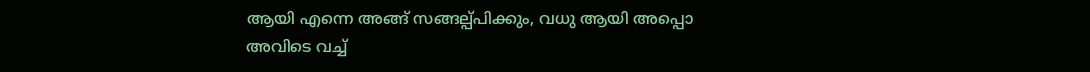ആയി എന്നെ അങ്ങ് സങ്ങല്പ്പിക്കും, വധു ആയി അപ്പൊ അവിടെ വച്ച്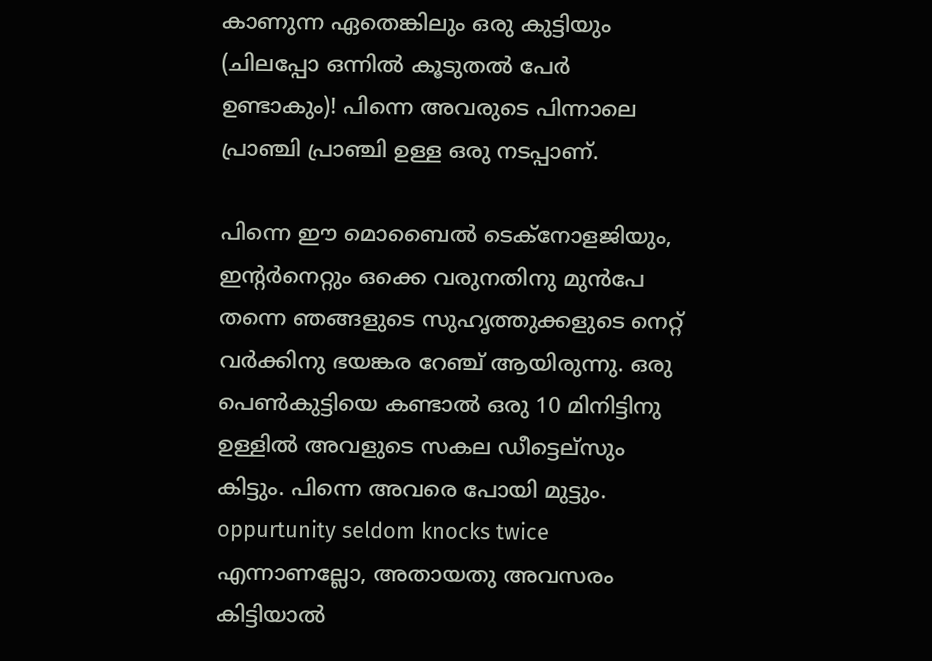കാണുന്ന ഏതെങ്കിലും ഒരു കുട്ടിയും (ചിലപ്പോ ഒന്നില്‍ കൂടുതല്‍ പേര്‍ ഉണ്ടാകും)! പിന്നെ അവരുടെ പിന്നാലെ പ്രാഞ്ചി പ്രാഞ്ചി ഉള്ള ഒരു നടപ്പാണ്.

പിന്നെ ഈ മൊബൈല്‍ ടെക്നോളജിയും, ഇന്റര്‍നെറ്റും ഒക്കെ വരുനതിനു മുന്‍പേ തന്നെ ഞങ്ങളുടെ സുഹൃത്തുക്കളുടെ നെറ്റ് വര്‍ക്കിനു ഭയങ്കര റേഞ്ച് ആയിരുന്നു. ഒരു പെണ്‍കുട്ടിയെ കണ്ടാല്‍ ഒരു 10 മിനിട്ടിനു ഉള്ളില്‍ അവളുടെ സകല ഡീട്ടെല്സും കിട്ടും. പിന്നെ അവരെ പോയി മുട്ടും. oppurtunity seldom knocks twice എന്നാണല്ലോ, അതായതു അവസരം കിട്ടിയാല്‍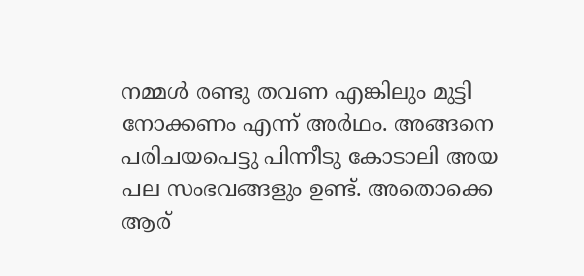നമ്മള്‍ രണ്ടു തവണ എങ്കിലും മുട്ടി നോക്കണം എന്ന് അര്‍ഥം. അങ്ങനെ പരിചയപെട്ടു പിന്നീടു കോടാലി അയ പല സംഭവങ്ങളും ഉണ്ട്. അതൊക്കെ ആര്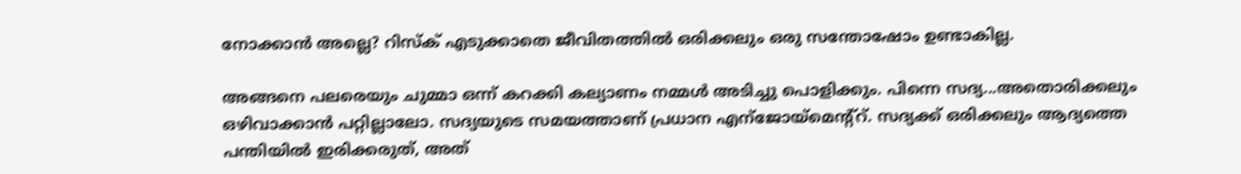നോക്കാന്‍ അല്ലെ? റിസ്ക്‌ എടുക്കാതെ ജീവിതത്തില്‍ ഒരിക്കലും ഒരു സന്തോഷോം ഉണ്ടാകില്ല.

അങ്ങനെ പലരെയും ചുമ്മാ ഒന്ന് കറക്കി കല്യാണം നമ്മള്‍ അടിച്ചു പൊളിക്കും. പിന്നെ സദ്യ...അതൊരിക്കലും ഒഴിവാക്കാന്‍ പറ്റില്ലാലോ. സദ്യയുടെ സമയത്താണ് പ്രധാന എന്ജോയ്മെന്റ്റ്. സദ്യക്ക് ഒരിക്കലും ആദ്യത്തെ പന്തിയില്‍ ഇരിക്കരുത്, അത്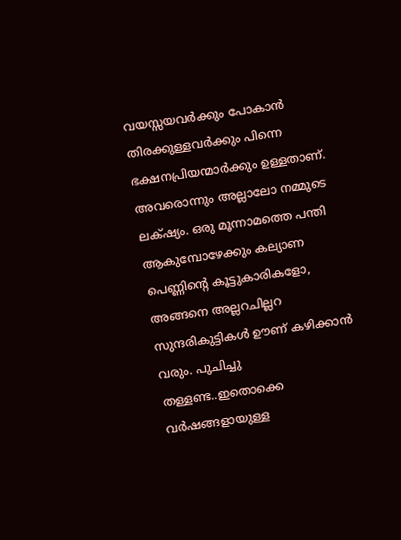വയസ്സയവര്‍ക്കും പോകാന്‍ തിരക്കുള്ളവര്‍ക്കും പിന്നെ ഭക്ഷനപ്രിയന്മാര്‍ക്കും ഉള്ളതാണ്. അവരൊന്നും അല്ലാലോ നമ്മുടെ ലക്‌ഷ്യം. ഒരു മൂന്നാമത്തെ പന്തി ആകുമ്പോഴേക്കും കല്യാണ പെണ്ണിന്റെ കൂട്ടുകാരികളോ, അങ്ങനെ അല്ലറചില്ലറ സുന്ദരികുട്ടികള്‍ ഊണ് കഴിക്കാന്‍ വരും. പുചിച്ചു തള്ളണ്ട..ഇതൊക്കെ വര്‍ഷങ്ങളായുള്ള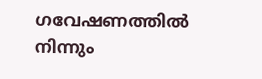ഗവേഷണത്തില്‍ നിന്നും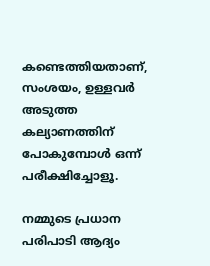കണ്ടെത്തിയതാണ്, സംശയം, ഉള്ളവര്‍ അടുത്ത കല്യാണത്തിന് പോകുമ്പോള്‍ ഒന്ന് പരീക്ഷിച്ചോളൂ.

നമ്മുടെ പ്രധാന പരിപാടി ആദ്യം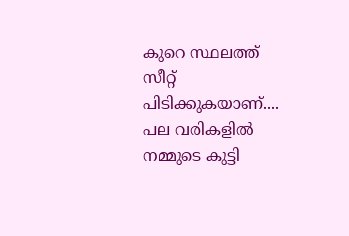കുറെ സ്ഥലത്ത് സീറ്റ്‌ പിടിക്കുകയാണ്.... പല വരികളില്‍ നമ്മുടെ കുട്ടി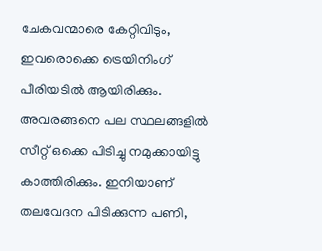ചേകവന്മാരെ കേറ്റിവിടും, ഇവരൊക്കെ ട്രെയിനിംഗ് പീരിയടില്‍ ആയിരിക്കും. അവരങ്ങനെ പല സ്ഥലങ്ങളില്‍ സീറ്റ്‌ ഒക്കെ പിടിച്ചു നമുക്കായിട്ടു കാത്തിരിക്കും. ഇനിയാണ് തലവേദന പിടിക്കുന്ന പണി,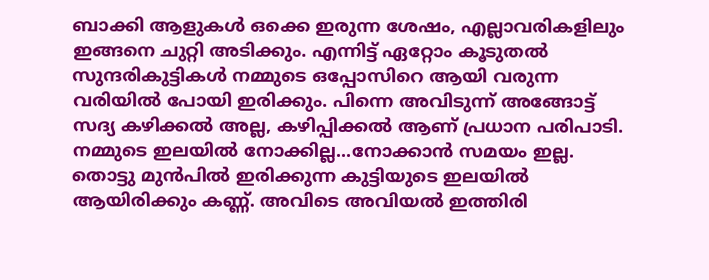ബാക്കി ആളുകള്‍ ഒക്കെ ഇരുന്ന ശേഷം, എല്ലാവരികളിലും ഇങ്ങനെ ചുറ്റി അടിക്കും. എന്നിട്ട് ഏറ്റോം കൂടുതല്‍ സുന്ദരികുട്ടികള്‍ നമ്മുടെ ഒപ്പോസിറെ ആയി വരുന്ന വരിയില്‍ പോയി ഇരിക്കും. പിന്നെ അവിടുന്ന് അങ്ങോട്ട്‌ സദ്യ കഴിക്കല്‍ അല്ല, കഴിപ്പിക്കല്‍ ആണ് പ്രധാന പരിപാടി. നമ്മുടെ ഇലയില്‍ നോക്കില്ല...നോക്കാന്‍ സമയം ഇല്ല. തൊട്ടു മുന്‍പില്‍ ഇരിക്കുന്ന കുട്ടിയുടെ ഇലയില്‍ ആയിരിക്കും കണ്ണ്. അവിടെ അവിയല്‍ ഇത്തിരി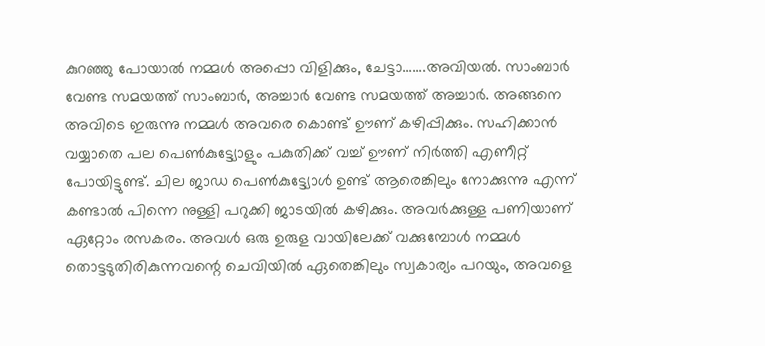കുറഞ്ഞു പോയാല്‍ നമ്മള്‍ അപ്പൊ വിളിക്കും, ചേട്ടാ.......അവിയല്‍. സാംബാര്‍ വേണ്ട സമയത്ത് സാംബാര്‍, അച്ചാര്‍ വേണ്ട സമയത്ത് അച്ചാര്‍. അങ്ങനെ അവിടെ ഇരുന്നു നമ്മള്‍ അവരെ കൊണ്ട് ഊണ് കഴിപ്പിക്കും. സഹിക്കാന്‍ വയ്യാതെ പല പെണ്‍കുട്ട്യോളും പകുതിക്ക് വച്ച് ഊണ് നിര്‍ത്തി എണീറ്റ്‌ പോയിട്ടുണ്ട്. ചില ജാഡ പെണ്‍കുട്ട്യോള്‍ ഉണ്ട് ആരെങ്കിലും നോക്കുന്നു എന്ന് കണ്ടാല്‍ പിന്നെ നുള്ളി പറുക്കി ജാടയില്‍ കഴിക്കും. അവര്‍ക്കുള്ള പണിയാണ് ഏറ്റോം രസകരം. അവള്‍ ഒരു ഉരുള വായിലേക്ക് വക്കുമ്പോള്‍ നമ്മള്‍ തൊട്ടടുതിരികുന്നവന്റെ ചെവിയില്‍ ഏതെങ്കിലും സ്വകാര്യം പറയും, അവളെ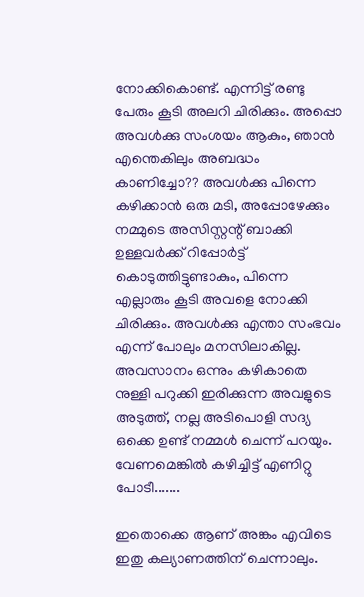നോക്കികൊണ്ട്‌. എന്നിട്ട് രണ്ടു പേരും കൂടി അലറി ചിരിക്കും. അപ്പൊ അവള്‍ക്കു സംശയം ആകും, ഞാന്‍ എന്തെകിലും അബദ്ധം കാണിച്ചോ?? അവള്‍ക്കു പിന്നെ കഴിക്കാന്‍ ഒരു മടി, അപ്പോഴേക്കും നമ്മുടെ അസിസ്റ്റന്റ്‌ ബാക്കി ഉള്ളവര്‍ക്ക് റിപ്പോര്‍ട്ട്‌ കൊടുത്തിട്ടുണ്ടാകും, പിന്നെ എല്ലാരും കൂടി അവളെ നോക്കി ചിരിക്കും. അവള്‍ക്കു എന്താ സംഭവം എന്ന് പോലും മനസിലാകില്ല. അവസാനം ഒന്നും കഴികാതെ നുള്ളി പറുക്കി ഇരിക്കുന്ന അവളുടെ അടുത്ത്, നല്ല അടിപൊളി സദ്യ ഒക്കെ ഉണ്ട് നമ്മള്‍ ചെന്ന് പറയും. വേണമെങ്കില്‍ കഴിച്ചിട്ട് എണിറ്റു പോടീ.......

ഇതൊക്കെ ആണ് അങ്കം എവിടെ ഇതു കല്യാണത്തിന് ചെന്നാലും.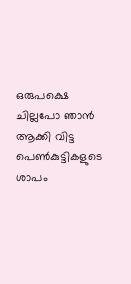ഒരുപക്ഷെ ചില്ലപോ ഞാന്‍ ആക്കി വിട്ട പെണ്‍കുട്ടികളുടെ ശാപം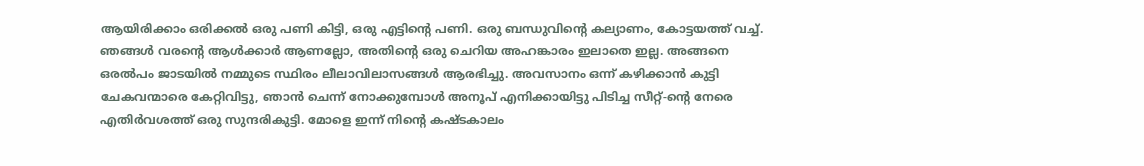ആയിരിക്കാം ഒരിക്കല്‍ ഒരു പണി കിട്ടി, ഒരു എട്ടിന്റെ പണി. ഒരു ബന്ധുവിന്റെ കല്യാണം, കോട്ടയത്ത്‌ വച്ച്. ഞങ്ങള്‍ വരന്റെ ആള്‍ക്കാര്‍ ആണല്ലോ, അതിന്റെ ഒരു ചെറിയ അഹങ്കാരം ഇലാതെ ഇല്ല. അങ്ങനെ ഒരല്‍പം ജാടയില്‍ നമ്മുടെ സ്ഥിരം ലീലാവിലാസങ്ങള്‍ ആരഭിച്ചു. അവസാനം ഒന്ന് കഴിക്കാന്‍ കുട്ടി ചേകവന്മാരെ കേറ്റിവിട്ടു, ഞാന്‍ ചെന്ന് നോക്കുമ്പോള്‍ അനൂപ്‌ എനിക്കായിട്ടു പിടിച്ച സീറ്റ്‌-ന്റെ നേരെ എതിര്‍വശത്ത് ഒരു സുന്ദരികുട്ടി. മോളെ ഇന്ന് നിന്റെ കഷ്ടകാലം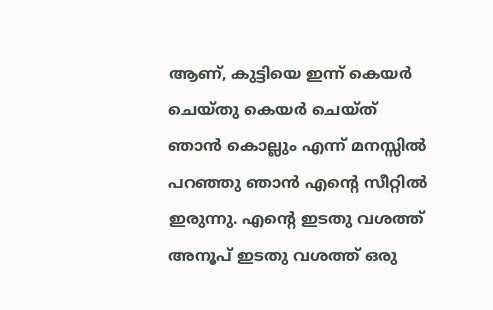ആണ്, കുട്ടിയെ ഇന്ന് കെയര്‍ ചെയ്തു കെയര്‍ ചെയ്ത് ഞാന്‍ കൊല്ലും എന്ന് മനസ്സില്‍ പറഞ്ഞു ഞാന്‍ എന്റെ സീറ്റില്‍ ഇരുന്നു. എന്റെ ഇടതു വശത്ത് അനൂപ്‌ ഇടതു വശത്ത് ഒരു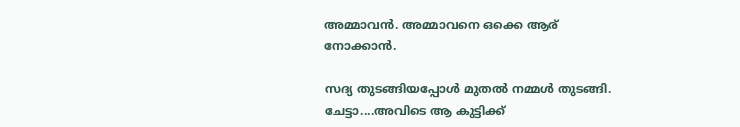അമ്മാവന്‍. അമ്മാവനെ ഒക്കെ ആര് നോക്കാന്‍.

സദ്യ തുടങ്ങിയപ്പോള്‍ മുതല്‍ നമ്മള്‍ തുടങ്ങി. ചേട്ടാ....അവിടെ ആ കുട്ടിക്ക്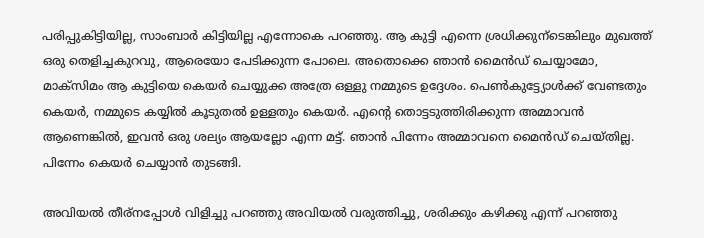പരിപ്പുകിട്ടിയില്ല, സാംബാര്‍ കിട്ടിയില്ല എന്നോകെ പറഞ്ഞു. ആ കുട്ടി എന്നെ ശ്രധിക്കുന്ടെങ്കിലും മുഖത്ത് ഒരു തെളിച്ചകുറവു, ആരെയോ പേടിക്കുന്ന പോലെ. അതൊക്കെ ഞാന്‍ മൈന്‍ഡ് ചെയ്യാമോ, മാക്സിമം ആ കുട്ടിയെ കെയര്‍ ചെയ്യുക്ക അത്രേ ഒള്ളു നമ്മുടെ ഉദ്ദേശം. പെണ്‍കുട്ട്യോള്‍ക്ക് വേണ്ടതും കെയര്‍, നമ്മുടെ കയ്യില്‍ കൂടുതല്‍ ഉള്ളതും കെയര്‍. എന്റെ തൊട്ടടുത്തിരിക്കുന്ന അമ്മാവന്‍ ആണെങ്കില്‍, ഇവന്‍ ഒരു ശല്യം ആയല്ലോ എന്ന മട്ട്. ഞാന്‍ പിന്നേം അമ്മാവനെ മൈന്‍ഡ് ചെയ്തില്ല. പിന്നേം കെയര്‍ ചെയ്യാന്‍ തുടങ്ങി.

അവിയല്‍ തീര്നപ്പോള്‍ വിളിച്ചു പറഞ്ഞു അവിയല്‍ വരുത്തിച്ചു, ശരിക്കും കഴിക്കു എന്ന് പറഞ്ഞു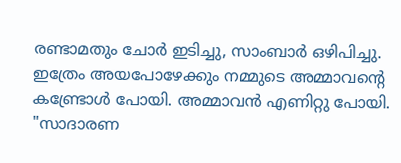രണ്ടാമതും ചോര്‍ ഇടിച്ചു, സാംബാര്‍ ഒഴിപിച്ചു. ഇത്രേം അയപോഴേക്കും നമ്മുടെ അമ്മാവന്റെ കണ്ട്രോള്‍ പോയി. അമ്മാവന്‍ എണിറ്റു പോയി. "സാദാരണ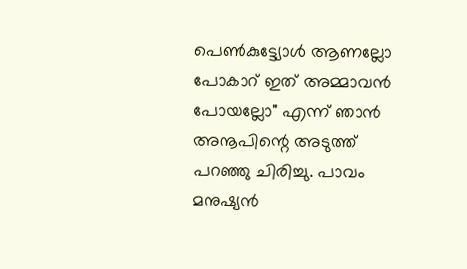പെണ്‍കുട്ട്യോള്‍ ആണല്ലോ പോകാറ് ഇത് അമ്മാവന്‍ പോയല്ലോ" എന്ന് ഞാന്‍ അനൂപിന്റെ അടുത്ത് പറഞ്ഞു ചിരിച്ചു. പാവം മനുഷ്യന്‍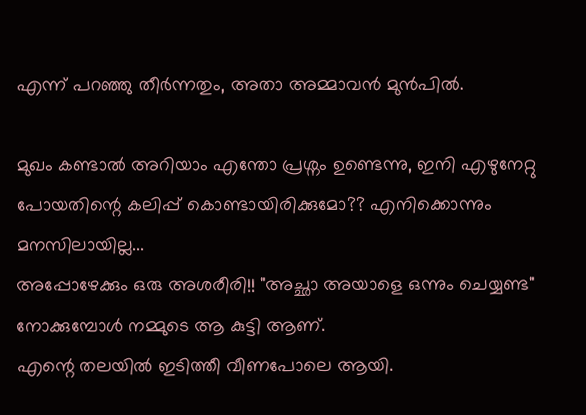എന്ന് പറഞ്ഞു തീര്‍ന്നതും, അതാ അമ്മാവന്‍ മുന്‍പില്‍.

മുഖം കണ്ടാല്‍ അറിയാം എന്തോ പ്രശ്നം ഉണ്ടെന്നു, ഇനി എഴുനേറ്റു പോയതിന്റെ കലിപ്പ് കൊണ്ടായിരിക്കുമോ?? എനിക്കൊന്നും മനസിലായില്ല...
അപ്പോഴേക്കും ഒരു അശരീരി!! "അച്ഛാ അയാളെ ഒന്നും ചെയ്യണ്ട" നോക്കുമ്പോള്‍ നമ്മുടെ ആ കുട്ടി ആണ്.
എന്റെ തലയില്‍ ഇടിത്തീ വീണപോലെ ആയി.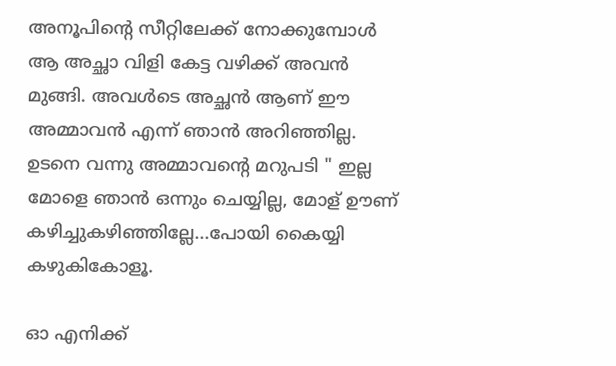അനൂപിന്റെ സീറ്റിലേക്ക് നോക്കുമ്പോള്‍ ആ അച്ഛാ വിളി കേട്ട വഴിക്ക് അവന്‍ മുങ്ങി. അവള്‍ടെ അച്ഛന്‍ ആണ് ഈ അമ്മാവന്‍ എന്ന് ഞാന്‍ അറിഞ്ഞില്ല.
ഉടനെ വന്നു അമ്മാവന്റെ മറുപടി " ഇല്ല മോളെ ഞാന്‍ ഒന്നും ചെയ്യില്ല, മോള് ഊണ് കഴിച്ചുകഴിഞ്ഞില്ലേ...പോയി കൈയ്യി കഴുകികോളൂ.

ഓ എനിക്ക്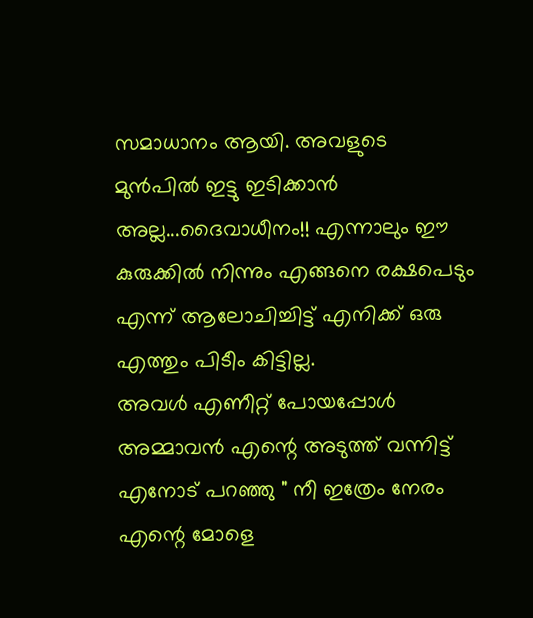സമാധാനം ആയി. അവളുടെ മുന്‍പില്‍ ഇട്ടു ഇടിക്കാന്‍ അല്ല...ദൈവാധീനം!! എന്നാലും ഈ കുരുക്കില്‍ നിന്നും എങ്ങനെ രക്ഷപെടും എന്ന് ആലോചിച്ചിട്ട് എനിക്ക് ഒരു എത്തും പിടീം കിട്ടില്ല.
അവള്‍ എണീറ്റ്‌ പോയപ്പോള്‍ അമ്മാവന്‍ എന്റെ അടുത്ത് വന്നിട്ട് എനോട് പറഞ്ഞു " നീ ഇത്രേം നേരം എന്റെ മോളെ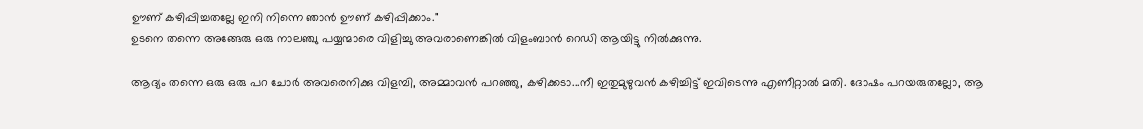ഊണ് കഴിപ്പിച്ചതല്ലേ ഇനി നിന്നെ ഞാന്‍ ഊണ് കഴിപ്പിക്കാം."
ഉടനെ തന്നെ അങ്ങേരു ഒരു നാലഞ്ചു പയ്യന്മാരെ വിളിച്ചു അവരാണെങ്കില്‍ വിളംബാന്‍ റെഡി ആയിട്ടു നില്‍ക്കുന്നു.

ആദ്യം തന്നെ ഒരു ഒരു പറ ചോര്‍ അവരെനിക്കു വിളമ്പി, അമ്മാവന്‍ പറഞ്ഞു, കഴിക്കടാ...നീ ഇതുമുഴുവന്‍ കഴിച്ചിട്ട് ഇവിടെന്നു എണീറ്റാല്‍ മതി. ദോഷം പറയരുതല്ലോ, ആ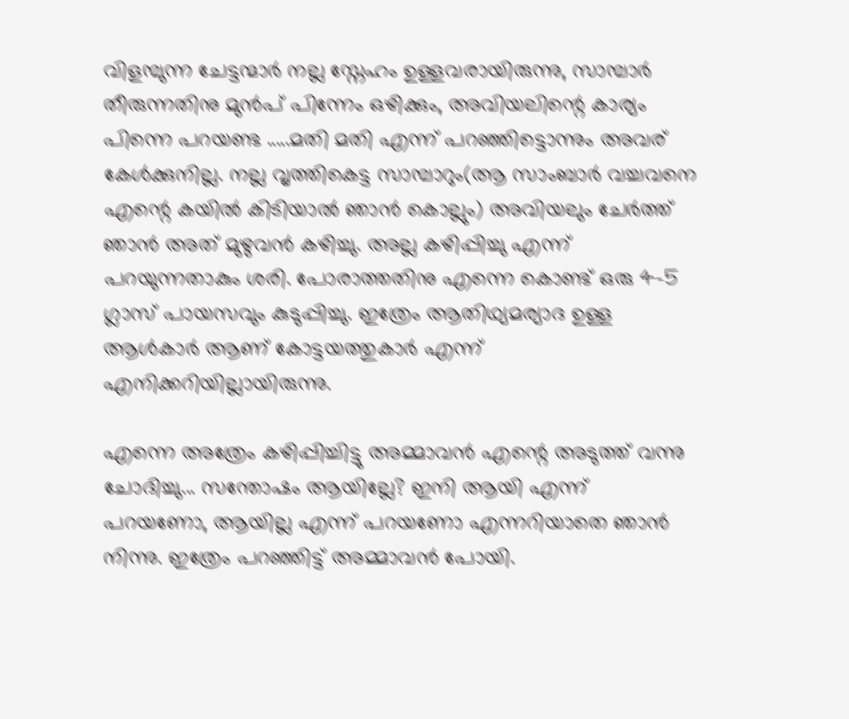വിളമ്പുന്ന ചേട്ടന്മാര്‍ നല്ല സ്നേഹം ഉള്ളവരായിരുന്നു, സാമ്പാര്‍ തീരുന്നതിനു മുന്‍പ് പിന്നേം ഒഴിക്കും, അവിയലിന്റെ കാര്യം പിന്നെ പറയണ്ട .....മതി മതി എന്ന് പറഞ്ഞിട്ടൊന്നും അവര് കേള്‍ക്കുനില്ല. നല്ല വൃത്തികെട്ട സാമ്പാറും(ആ സാംബാര്‍ വച്ചവനെ എന്റെ കയില്‍ കിടിയാല്‍ ഞാന്‍ കൊല്ലും) അവിയലും ചേര്‍ത്ത് ഞാന്‍ അത് മുഴുവന്‍ കഴിച്ചു. അല്ല കഴിപ്പിച്ചു എന്ന് പറയുന്നതാകും ശരി. പോരാത്തതിനു എന്നെ കൊണ്ട് ഒരു 4-5 ഗ്ലാസ്‌ പായസവും കുടുപ്പിച്ചു. ഇത്രേം ആതിഥ്യമര്യാദ ഉള്ള ആള്‍കാര്‍ ആണ് കോട്ടയത്തുകാര്‍ എന്ന് എനിക്കറിയില്ലായിരുന്നു.

എന്നെ അത്രേം കഴിപ്പിച്ചിട്ടു അമ്മാവന്‍ എന്റെ അടുത്ത് വന്നു ചോദിച്ചു... സന്തോഷം ആയില്ലേ? ഇനി ആയി എന്ന് പറയണോ, ആയില്ല എന്ന് പറയണോ എന്നറിയാതെ ഞാന്‍ നിന്നു. ഇത്രേം പറഞ്ഞിട്ട് അമ്മാവന്‍ പോയി.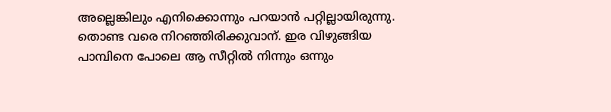അല്ലെങ്കിലും എനിക്കൊന്നും പറയാന്‍ പറ്റില്ലായിരുന്നു. തൊണ്ട വരെ നിറഞ്ഞിരിക്കുവാന്. ഇര വിഴുങ്ങിയ പാമ്പിനെ പോലെ ആ സീറ്റില്‍ നിന്നും ഒന്നും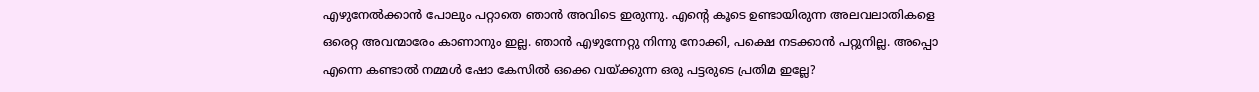എഴുനേല്‍ക്കാന്‍ പോലും പറ്റാതെ ഞാന്‍ അവിടെ ഇരുന്നു. എന്റെ കൂടെ ഉണ്ടായിരുന്ന അലവലാതികളെ ഒരെറ്റ അവന്മാരേം കാണാനും ഇല്ല. ഞാന്‍ എഴുന്നേറ്റു നിന്നു നോക്കി, പക്ഷെ നടക്കാന്‍ പറ്റുനില്ല. അപ്പൊ എന്നെ കണ്ടാല്‍ നമ്മള്‍ ഷോ കേസില്‍ ഒക്കെ വയ്ക്കുന്ന ഒരു പട്ടരുടെ പ്രതിമ ഇല്ലേ?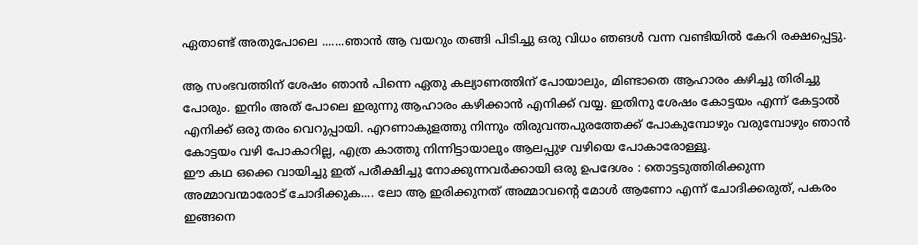ഏതാണ്ട് അതുപോലെ .......ഞാന്‍ ആ വയറും തങ്ങി പിടിച്ചു ഒരു വിധം ഞങള്‍ വന്ന വണ്ടിയില്‍ കേറി രക്ഷപ്പെട്ടു.

ആ സംഭവത്തിന്‌ ശേഷം ഞാന്‍ പിന്നെ ഏതു കല്യാണത്തിന് പോയാലും, മിണ്ടാതെ ആഹാരം കഴിച്ചു തിരിച്ചു പോരും. ഇനിം അത് പോലെ ഇരുന്നു ആഹാരം കഴിക്കാന്‍ എനിക്ക് വയ്യ. ഇതിനു ശേഷം കോട്ടയം എന്ന് കേട്ടാല്‍ എനിക്ക് ഒരു തരം വെറുപ്പായി. എറണാകുളത്തു നിന്നും തിരുവന്തപുരത്തേക്ക് പോകുമ്പോഴും വരുമ്പോഴും ഞാന്‍ കോട്ടയം വഴി പോകാറില്ല, എത്ര കാത്തു നിന്നിട്ടായാലും ആലപ്പുഴ വഴിയെ പോകാരോള്ളൂ.
ഈ കഥ ഒക്കെ വായിച്ചു ഇത് പരീക്ഷിച്ചു നോക്കുന്നവര്‍ക്കായി ഒരു ഉപദേശം : തൊട്ടടുത്തിരിക്കുന്ന അമ്മാവന്മാരോട് ചോദിക്കുക.... ലോ ആ ഇരിക്കുനത് അമ്മാവന്റെ മോള്‍ ആണോ എന്ന് ചോദിക്കരുത്, പകരം ഇങ്ങനെ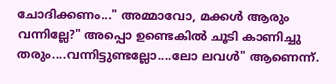ചോദിക്കണം..." അമ്മാവോ, മക്കള്‍ ആരും വന്നില്ലേ?" അപ്പൊ ഉണ്ടെകില്‍ ചൂടി കാണിച്ചു തരും....വന്നിട്ടുണ്ടല്ലോ....ലോ ലവള്‍" ആണെന്ന്.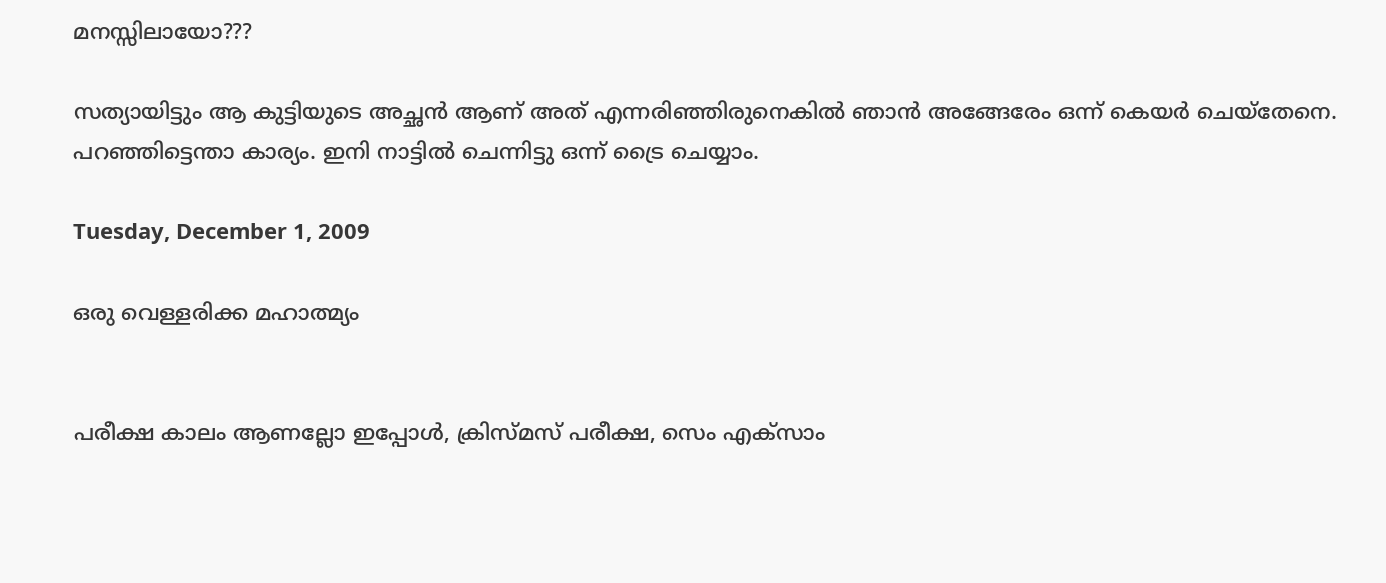മനസ്സിലായോ???

സത്യായിട്ടും ആ കുട്ടിയുടെ അച്ഛന്‍ ആണ് അത് എന്നരിഞ്ഞിരുനെകില്‍ ഞാന്‍ അങ്ങേരേം ഒന്ന് കെയര്‍ ചെയ്തേനെ. പറഞ്ഞിട്ടെന്താ കാര്യം. ഇനി നാട്ടില്‍ ചെന്നിട്ടു ഒന്ന് ട്രൈ ചെയ്യാം.

Tuesday, December 1, 2009

ഒരു വെള്ളരിക്ക മഹാത്മ്യം


പരീക്ഷ കാലം ആണല്ലോ ഇപ്പോള്‍, ക്രിസ്മസ് പരീക്ഷ, സെം എക്സാം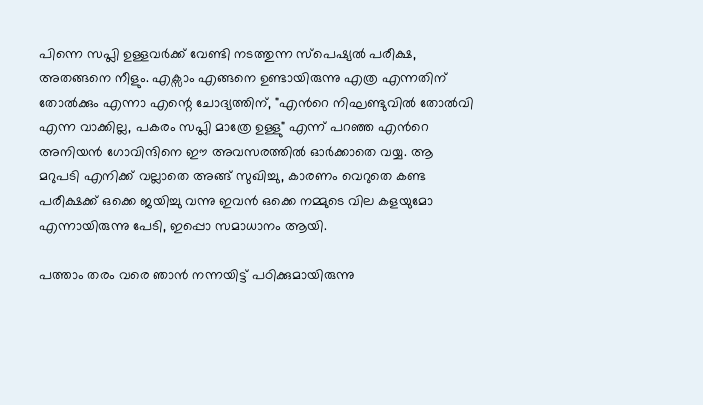പിന്നെ സപ്ലി ഉള്ളവര്‍ക്ക് വേണ്ടി നടത്തുന്ന സ്പെഷ്യല്‍ പരീക്ഷ, അതങ്ങനെ നീളും. എക്സാം എങ്ങനെ ഉണ്ടായിരുന്നു എത്ര എന്നതിന് തോല്‍ക്കും എന്നാ എന്റെ ചോദ്യത്തിന്, "എന്‍റെ നിഘണ്ടുവില്‍ തോല്‍വി എന്ന വാക്കില്ല, പകരം സപ്ലി മാത്രേ ഉള്ളു" എന്ന് പറഞ്ഞ എന്‍റെ അനിയന്‍ ഗോവിന്ദിനെ ഈ അവസരത്തില്‍ ഓര്‍ക്കാതെ വയ്യ. ആ മറുപടി എനിക്ക് വല്ലാതെ അങ്ങ് സുഖിച്ചു, കാരണം വെറുതെ കണ്ട പരീക്ഷക്ക്‌ ഒക്കെ ജയിച്ചു വന്നു ഇവന്‍ ഒക്കെ നമ്മുടെ വില കളയുമോ എന്നായിരുന്നു പേടി, ഇപ്പൊ സമാധാനം ആയി.

പത്താം തരം വരെ ഞാന്‍ നന്നയിട്ട് പഠിക്കുമായിരുന്നു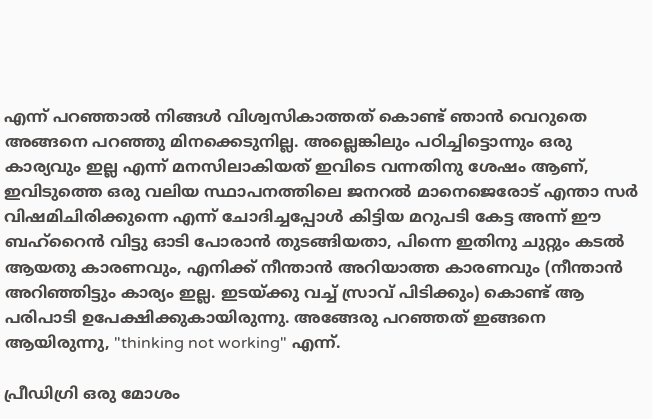എന്ന് പറഞ്ഞാല്‍ നിങ്ങള്‍ വിശ്വസികാത്തത് കൊണ്ട് ഞാന്‍ വെറുതെ അങ്ങനെ പറഞ്ഞു മിനക്കെടുനില്ല. അല്ലെങ്കിലും പഠിച്ചിട്ടൊന്നും ഒരു കാര്യവും ഇല്ല എന്ന് മനസിലാകിയത് ഇവിടെ വന്നതിനു ശേഷം ആണ്, ഇവിടുത്തെ ഒരു വലിയ സ്ഥാപനത്തിലെ ജനറല്‍ മാനെജെരോട് എന്താ സര്‍ വിഷമിചിരിക്കുന്നെ എന്ന് ചോദിച്ചപ്പോള്‍ കിട്ടിയ മറുപടി കേട്ട അന്ന് ഈ ബഹ്‌റൈന്‍ വിട്ടു ഓടി പോരാന്‍ തുടങ്ങിയതാ, പിന്നെ ഇതിനു ചുറ്റും കടല്‍ ആയതു കാരണവും, എനിക്ക് നീന്താന്‍ അറിയാത്ത കാരണവും (നീന്താന്‍ അറിഞ്ഞിട്ടും കാര്യം ഇല്ല. ഇടയ്ക്കു വച്ച് സ്രാവ് പിടിക്കും) കൊണ്ട് ആ പരിപാടി ഉപേക്ഷിക്കുകായിരുന്നു. അങ്ങേരു പറഞ്ഞത് ഇങ്ങനെ ആയിരുന്നു, "thinking not working" എന്ന്.

പ്രീഡിഗ്രി ഒരു മോശം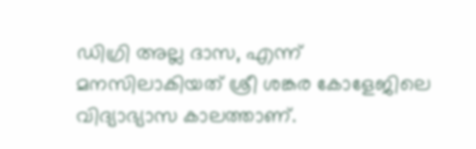ഡിഗ്രി അല്ല ദാസ, എന്ന് മനസിലാകിയത് ശ്രീ ശങ്കര കോളേജിലെ വിദ്യാഭ്യാസ കാലത്താണ്.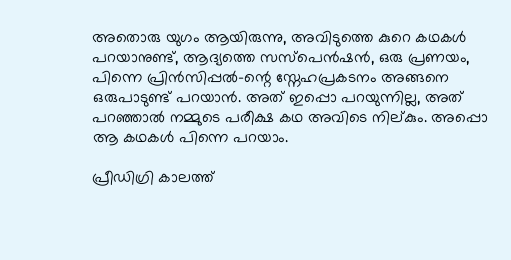അതൊരു യുഗം ആയിരുന്നു, അവിടുത്തെ കുറെ കഥകള്‍ പറയാനുണ്ട്‌, ആദ്യത്തെ സസ്പെന്‍ഷന്‍, ഒരു പ്രണയം, പിന്നെ പ്രിന്‍സിപ്പല്‍-ന്റെ സ്നേഹപ്രകടനം അങ്ങനെ ഒരുപാടുണ്ട് പറയാന്‍. അത് ഇപ്പൊ പറയുന്നില്ല, അത് പറഞ്ഞാല്‍ നമ്മുടെ പരീക്ഷ കഥ അവിടെ നില്കും. അപ്പൊ ആ കഥകള്‍ പിന്നെ പറയാം.

പ്രീഡിഗ്രി കാലത്ത്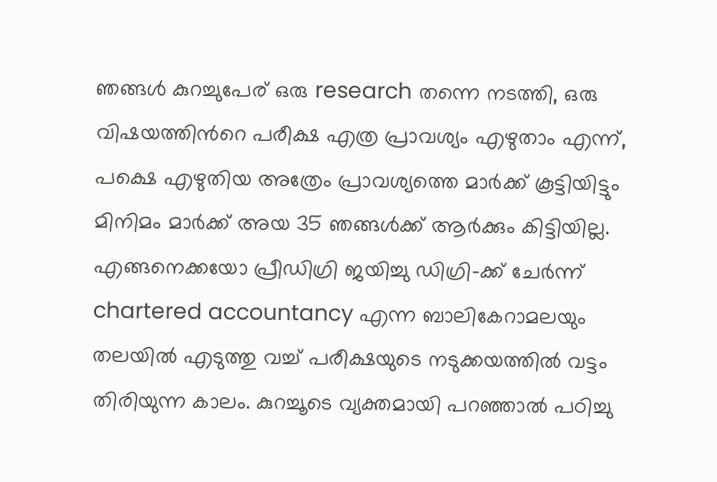ഞങ്ങള്‍ കുറച്ചുപേര് ഒരു research തന്നെ നടത്തി, ഒരു വിഷയത്തിന്‍റെ പരീക്ഷ എത്ര പ്രാവശ്യം എഴുതാം എന്ന്, പക്ഷെ എഴുതിയ അത്രേം പ്രാവശ്യത്തെ മാര്‍ക്ക് കൂട്ടിയിട്ടും മിനിമം മാര്‍ക്ക്‌ അയ 35 ഞങ്ങള്‍ക്ക് ആര്‍ക്കും കിട്ടിയില്ല. എങ്ങനെക്കയോ പ്രീഡിഗ്രി ജയിച്ചു ഡിഗ്രി-ക്ക് ചേര്‍ന്ന് chartered accountancy എന്ന ബാലികേറാമലയും തലയില്‍ എടുത്തു വച്ച് പരീക്ഷയുടെ നടുക്കയത്തില്‍ വട്ടം തിരിയുന്ന കാലം. കുറച്ചൂടെ വ്യക്തമായി പറഞ്ഞാല്‍ പഠിച്ചു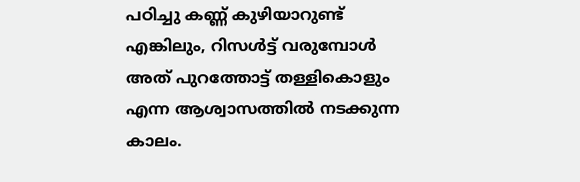പഠിച്ചു കണ്ണ് കുഴിയാറുണ്ട് എങ്കിലും, റിസള്‍ട്ട്‌ വരുമ്പോള്‍ അത് പുറത്തോട്ട് തള്ളികൊളും എന്ന ആശ്വാസത്തില്‍ നടക്കുന്ന കാലം.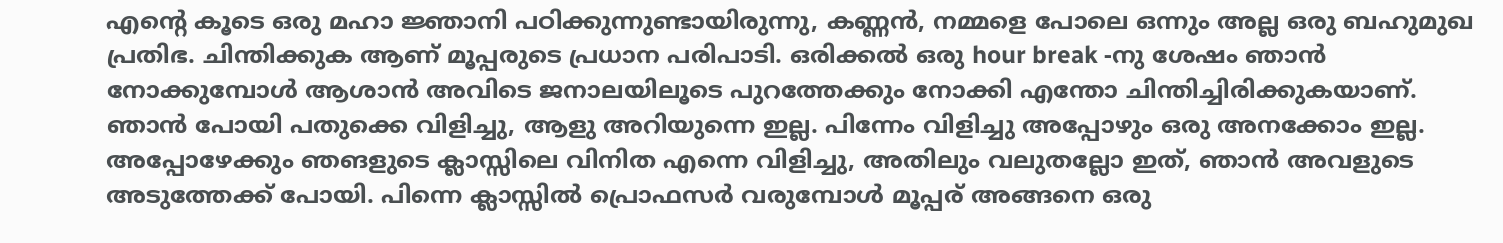എന്‍റെ കൂടെ ഒരു മഹാ ജ്ഞാനി പഠിക്കുന്നുണ്ടായിരുന്നു, കണ്ണന്‍, നമ്മളെ പോലെ ഒന്നും അല്ല ഒരു ബഹുമുഖ പ്രതിഭ. ചിന്തിക്കുക ആണ് മൂപ്പരുടെ പ്രധാന പരിപാടി. ഒരിക്കല്‍ ഒരു hour break -നു ശേഷം ഞാന്‍ നോക്കുമ്പോള്‍ ആശാന്‍ അവിടെ ജനാലയിലൂടെ പുറത്തേക്കും നോക്കി എന്തോ ചിന്തിച്ചിരിക്കുകയാണ്. ഞാന്‍ പോയി പതുക്കെ വിളിച്ചു, ആളു അറിയുന്നെ ഇല്ല. പിന്നേം വിളിച്ചു അപ്പോഴും ഒരു അനക്കോം ഇല്ല. അപ്പോഴേക്കും ഞങളുടെ ക്ലാസ്സിലെ വിനിത എന്നെ വിളിച്ചു, അതിലും വലുതല്ലോ ഇത്, ഞാന്‍ അവളുടെ അടുത്തേക്ക് പോയി. പിന്നെ ക്ലാസ്സില്‍ പ്രൊഫസര്‍ വരുമ്പോള്‍ മൂപ്പര് അങ്ങനെ ഒരു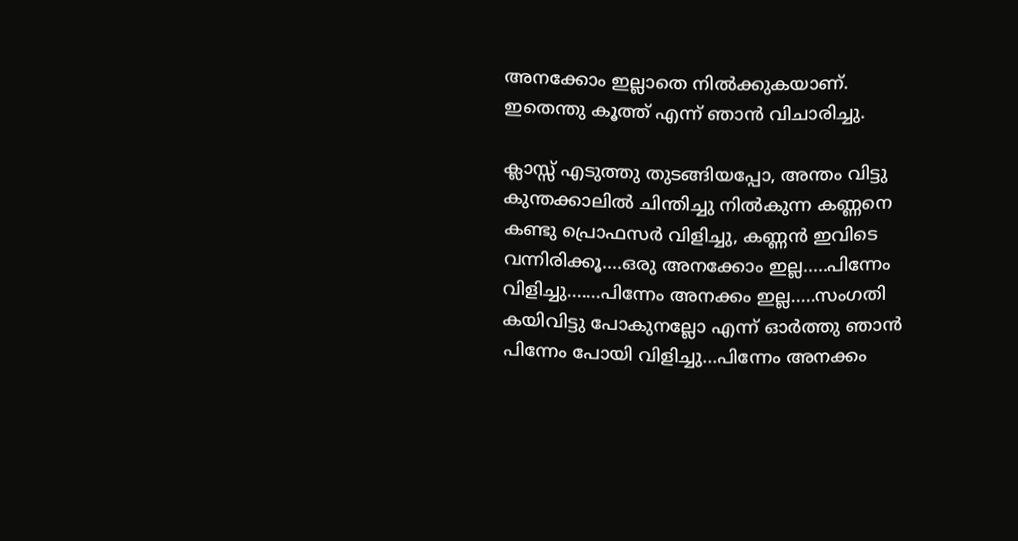അനക്കോം ഇല്ലാതെ നില്‍ക്കുകയാണ്. ഇതെന്തു കൂത്ത്‌ എന്ന് ഞാന്‍ വിചാരിച്ചു.

ക്ലാസ്സ്‌ എടുത്തു തുടങ്ങിയപ്പോ, അന്തം വിട്ടു കുന്തക്കാലില്‍ ചിന്തിച്ചു നില്‍കുന്ന കണ്ണനെ കണ്ടു പ്രൊഫസര്‍ വിളിച്ചു, കണ്ണന്‍ ഇവിടെ വന്നിരിക്കൂ....ഒരു അനക്കോം ഇല്ല.....പിന്നേം വിളിച്ചു.......പിന്നേം അനക്കം ഇല്ല.....സംഗതി കയിവിട്ടു പോകുനല്ലോ എന്ന് ഓര്‍ത്തു ഞാന്‍ പിന്നേം പോയി വിളിച്ചു...പിന്നേം അനക്കം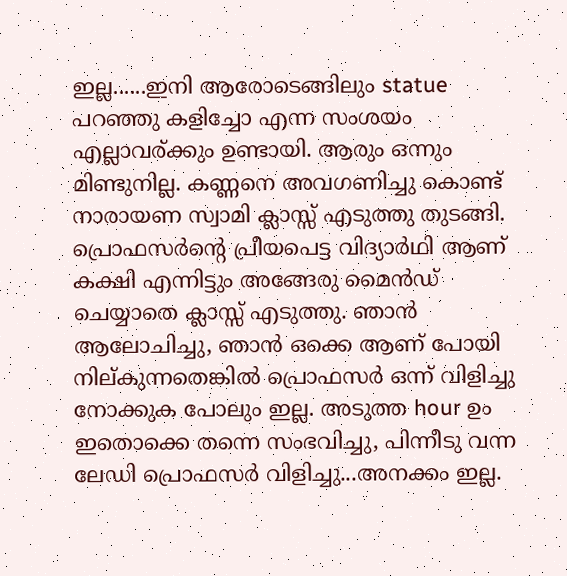ഇല്ല......ഇനി ആരോടെങ്ങിലും statue പറഞ്ഞു കളിച്ചോ എന്ന സംശയം എല്ലാവര്ക്കും ഉണ്ടായി. ആരും ഒന്നും മിണ്ടുനില്ല. കണ്ണനെ അവഗണിച്ചു കൊണ്ട് നാരായണ സ്വാമി ക്ലാസ്സ്‌ എടുത്തു തുടങ്ങി. പ്രൊഫസര്‍ന്‍റെ പ്രീയപെട്ട വിദ്യാര്‍ഥി ആണ് കക്ഷി എന്നിട്ടും അങ്ങേരു മൈന്‍ഡ് ചെയ്യാതെ ക്ലാസ്സ്‌ എടുത്തു. ഞാന്‍ ആലോചിച്ചു, ഞാന്‍ ഒക്കെ ആണ് പോയി നില്കുന്നതെങ്കില്‍ പ്രൊഫസര്‍ ഒന്ന് വിളിച്ചു നോക്കുക പോലും ഇല്ല. അടുത്ത hour ഉം ഇതൊക്കെ തന്നെ സംഭവിച്ചു, പിന്നീടു വന്ന ലേഡി പ്രൊഫസര്‍ വിളിച്ചു...അനക്കം ഇല്ല.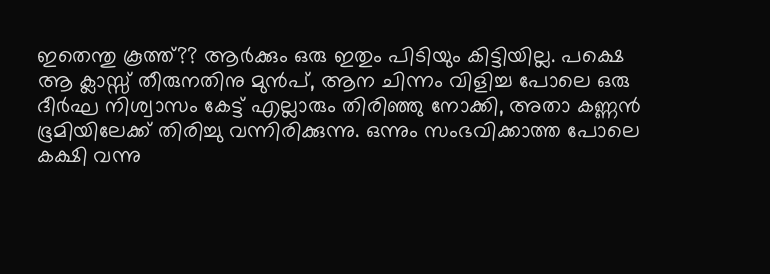ഇതെന്തു കൂത്ത്‌?? ആര്‍ക്കും ഒരു ഇതും പിടിയും കിട്ടിയില്ല. പക്ഷെ ആ ക്ലാസ്സ്‌ തീരുനതിനു മുന്‍പ്, ആന ചിന്നം വിളിച്ച പോലെ ഒരു ദീര്‍ഘ നിശ്വാസം കേട്ട് എല്ലാരും തിരിഞ്ഞു നോക്കി, അതാ കണ്ണന്‍ ഭൂമിയിലേക്ക്‌ തിരിച്ചു വന്നിരിക്കുന്നു. ഒന്നും സംഭവിക്കാത്ത പോലെ കക്ഷി വന്നു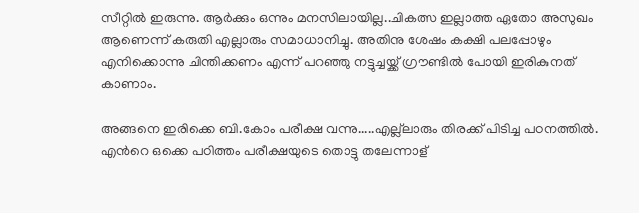സീറ്റില്‍ ഇരുന്നു. ആര്‍ക്കും ഒന്നും മനസിലായില്ല..ചികത്സ ഇല്ലാത്ത ഏതോ അസുഖം ആണെന്ന് കരുതി എല്ലാരും സമാധാനിച്ചു. അതിനു ശേഷം കക്ഷി പലപ്പോഴും എനിക്കൊന്നു ചിന്തിക്കണം എന്ന് പറഞ്ഞു നട്ടുച്ചയ്ക്ക് ഗ്രൗണ്ടില്‍ പോയി ഇരികുനത് കാണാം.

അങ്ങനെ ഇരിക്കെ ബി.കോം പരീക്ഷ വന്നു.....എല്ല്ലാരും തിരക്ക് പിടിച്ച പഠനത്തില്‍. എന്‍റെ ഒക്കെ പഠിത്തം പരീക്ഷയുടെ തൊട്ടു തലേന്നാള്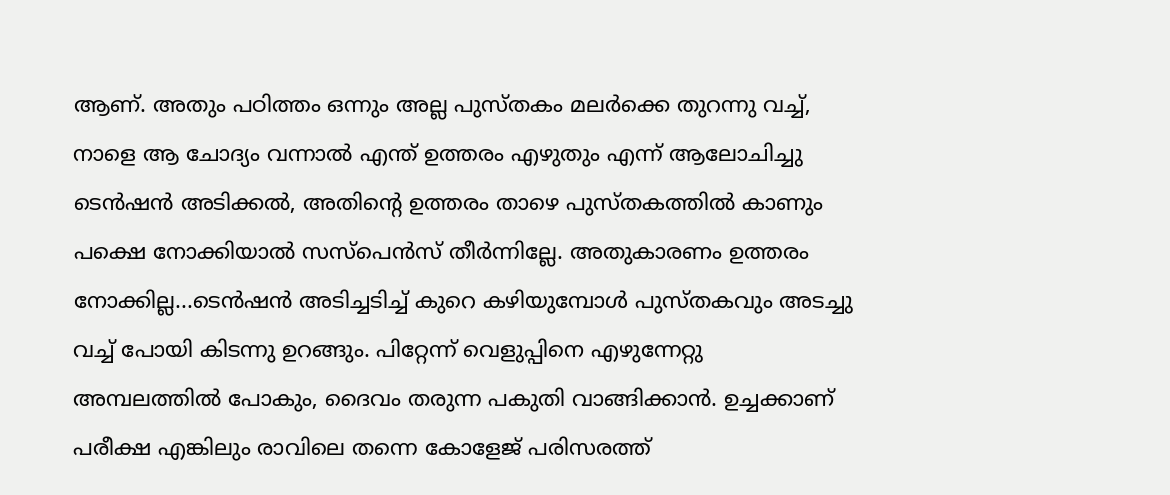ആണ്. അതും പഠിത്തം ഒന്നും അല്ല പുസ്തകം മലര്‍ക്കെ തുറന്നു വച്ച്, നാളെ ആ ചോദ്യം വന്നാല്‍ എന്ത് ഉത്തരം എഴുതും എന്ന് ആലോചിച്ചു ടെന്‍ഷന്‍ അടിക്കല്‍, അതിന്റെ ഉത്തരം താഴെ പുസ്തകത്തില്‍ കാണും പക്ഷെ നോക്കിയാല്‍ സസ്പെന്‍സ് തീര്‍ന്നില്ലേ. അതുകാരണം ഉത്തരം നോക്കില്ല...ടെന്‍ഷന്‍ അടിച്ചടിച്ച് കുറെ കഴിയുമ്പോള്‍ പുസ്തകവും അടച്ചു വച്ച് പോയി കിടന്നു ഉറങ്ങും. പിറ്റേന്ന് വെളുപ്പിനെ എഴുന്നേറ്റു അമ്പലത്തില്‍ പോകും, ദൈവം തരുന്ന പകുതി വാങ്ങിക്കാന്‍. ഉച്ചക്കാണ് പരീക്ഷ എങ്കിലും രാവിലെ തന്നെ കോളേജ് പരിസരത്ത്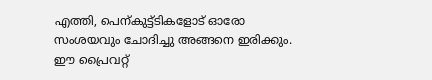എത്തി, പെന്കുട്ട്ടികളോട് ഓരോ സംശയവും ചോദിച്ചു അങ്ങനെ ഇരിക്കും. ഈ പ്രൈവറ്റ്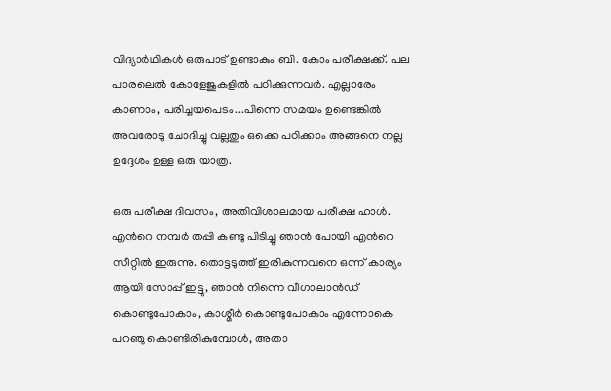വിദ്യാര്‍ഥികള്‍ ഒരുപാട് ഉണ്ടാകും ബി. കോം പരീക്ഷക്ക്‌. പല പാരലെല്‍ കോളേജുകളില്‍ പഠിക്കുന്നവര്‍. എല്ലാരേം കാണാം, പരിച്ചയപെടം...പിന്നെ സമയം ഉണ്ടെങ്കില്‍ അവരോടു ചോദിച്ചു വല്ലതും ഒക്കെ പഠിക്കാം അങ്ങനെ നല്ല ഉദ്ദേശം ഉള്ള ഒരു യാത്ര.

ഒരു പരീക്ഷ ദിവസം, അതിവിശാലമായ പരീക്ഷ ഹാള്‍. എന്‍റെ നമ്പര്‍ തപ്പി കണ്ടു പിടിച്ചു ഞാന്‍ പോയി എന്‍റെ സീറ്റില്‍ ഇരുന്നു. തൊട്ടടുത്ത്‌ ഇരികുന്നവനെ ഒന്ന് കാര്യം ആയി സോപ്പ് ഇട്ടു, ഞാന്‍ നിന്നെ വീഗാലാന്‍ഡ്‌ കൊണ്ടുപോകാം, കാശ്മീര്‍ കൊണ്ടുപോകാം എന്നോകെ പറഞു കൊണ്ടിരികുമ്പോള്‍, അതാ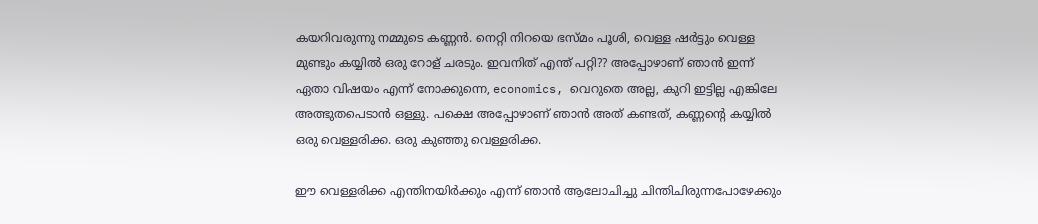കയറിവരുന്നു നമ്മുടെ കണ്ണന്‍. നെറ്റി നിറയെ ഭസ്മം പൂശി, വെള്ള ഷര്‍ട്ടും വെള്ള മുണ്ടും കയ്യില്‍ ഒരു റോള് ചരടും. ഇവനിത് എന്ത് പറ്റി?? അപ്പോഴാണ് ഞാന്‍ ഇന്ന് ഏതാ വിഷയം എന്ന് നോക്കുന്നെ, economics, വെറുതെ അല്ല, കുറി ഇട്ടില്ല എങ്കിലേ അത്ഭുതപെടാന്‍ ഒള്ളു. പക്ഷെ അപ്പോഴാണ് ഞാന്‍ അത് കണ്ടത്, കണ്ണന്റെ കയ്യില്‍ ഒരു വെള്ളരിക്ക. ഒരു കുഞ്ഞു വെള്ളരിക്ക.

ഈ വെള്ളരിക്ക എന്തിനയിര്‍ക്കും എന്ന് ഞാന്‍ ആലോചിച്ചു ചിന്തിചിരുന്നപോഴേക്കും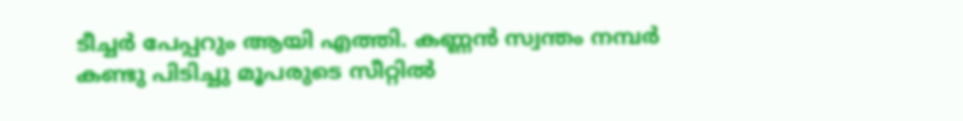ടീച്ചര്‍ പേപ്പറും ആയി എത്തി. കണ്ണന്‍ സ്വന്തം നമ്പര്‍ കണ്ടു പിടിച്ചു മൂപരുടെ സീറ്റില്‍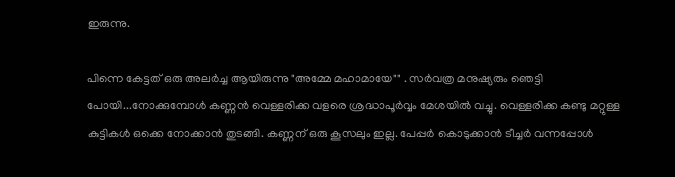ഇരുന്നു.

പിന്നെ കേട്ടത് ഒരു അലര്‍ച്ച ആയിരുന്നു "അമ്മേ മഹാമായേ"" . സര്‍വത്ര മനുഷ്യരും ഞെട്ടി പോയി...നോക്കുമ്പോള്‍ കണ്ണന്‍ വെള്ളരിക്ക വളരെ ശ്രദ്ധാപൂര്‍വ്വം മേശയില്‍ വച്ചു. വെള്ളരിക്ക കണ്ടു മറ്റുള്ള കുട്ടികള്‍ ഒക്കെ നോക്കാന്‍ തുടങ്ങി. കണ്ണന് ഒരു കൂസലും ഇല്ല. പേപ്പര്‍ കൊടുക്കാന്‍ ടീച്ചര്‍ വന്നപ്പോള്‍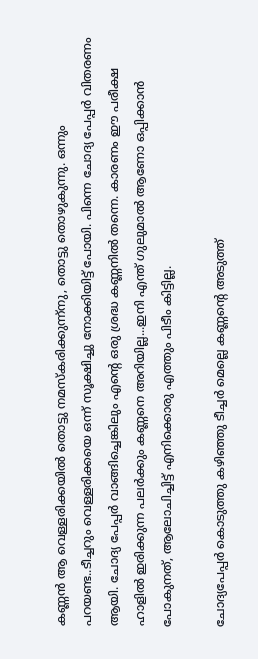കണ്ണന്‍ ആ വെള്ളരിക്കയില്‍ തൊട്ടു നമസ്കരിക്കുന്ന്നു, തൊട്ടു തൊഴുകുന്നു. ഒന്നും പറയണ്ട..ടീച്ചറും വെള്ളരിക്കയെ ഒന്ന് സൂക്ഷിച്ചു നോക്കിയിട്ട് പോയി. പിന്നെ ചോദ്യ പേപ്പര്‍ വിതരണം ആയി. ചോദ്യ പേപ്പര്‍ വാങ്ങിച്ചെങ്കിലും എന്‍റെ ഒരു ശ്രദ്ധ കണ്ണനില്‍ തന്നെ. കാരണം ഈ പരീക്ഷ ഹാളില്‍ ഇരിക്കുന്ന പലര്‍ക്കും കണ്ണനെ അറിയില്ല...ഇനി എന്ത് ഗുലുമാല്‍ ആണോ ഒപ്പിക്കാന്‍ പോകുനത്, ആലോചിച്ചിട്ട് എനിക്കൊരു എത്തും പിടീം കിട്ടില്ല.

ചോദ്യപേപ്പര്‍ കൊടുത്തു കഴിഞ്ഞു ടീച്ചര്‍ മെല്ലെ കണ്ണന്റെ അടുത്ത്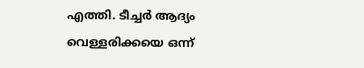എത്തി. ടീച്ചര്‍ ആദ്യം വെള്ളരിക്കയെ ഒന്ന്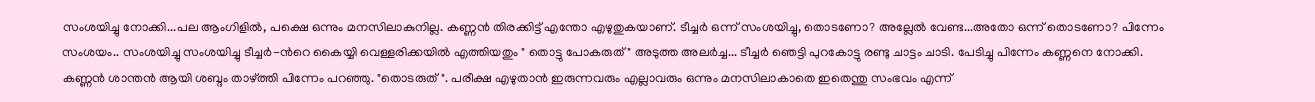സംശയിച്ചു നോക്കി...പല ആംഗിളില്‍, പക്ഷെ ഒന്നും മനസിലാകുനില്ല. കണ്ണന്‍ തിരക്കിട്ട് എന്തോ എഴുതുകയാണ്. ടീച്ചര്‍ ഒന്ന് സംശയിച്ചു, തൊടണോ? അല്ലേല്‍ വേണ്ട...അതോ ഒന്ന് തൊടണോ? പിന്നേം സംശയം.. സംശയിച്ചു സംശയിച്ചു ടീച്ചര്‍-ന്‍റെ കൈയ്യി വെള്ളരിക്കയില്‍ എത്തിയതും " തൊട്ടു പോകരുത്" അടുത്ത അലര്‍ച്ച... ടീച്ചര്‍ ഞെട്ടി പുറകോട്ടു രണ്ടു ചാട്ടം ചാടി. പേടിച്ചു പിന്നേം കണ്ണനെ നോക്കി. കണ്ണന്‍ ശാന്തന്‍ ആയി ശബ്ദം താഴ്ത്തി പിന്നേം പറഞ്ഞു. "തൊടരുത് ". പരീക്ഷ എഴുതാന്‍ ഇരുന്നവരും എല്ലാവരും ഒന്നും മനസിലാകാതെ ഇതെന്തു സംഭവം എന്ന്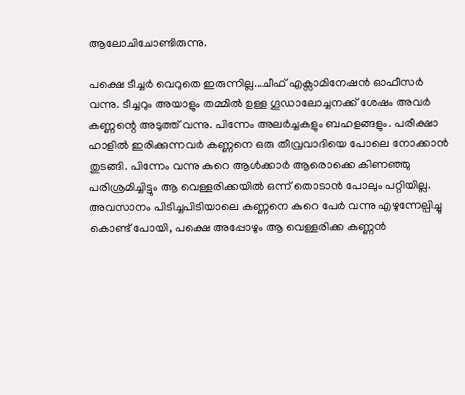ആലോചിചോണ്ടിരുന്നു.

പക്ഷെ ടീച്ചര്‍ വെറുതെ ഇരുന്നില്ല...ചീഫ്‌ എക്സാമിനേഷന്‍ ഓഫീസര്‍ വന്നു. ടീച്ചറും അയാളും തമ്മില്‍ ഉള്ള ഗൂഡാലോച്ചനക്ക് ശേഷം അവര്‍ കണ്ണന്റെ അടുത്ത് വന്നു. പിന്നേം അലര്‍ച്ചകളും ബഹളങ്ങളും. പരീക്ഷാ ഹാളില്‍ ഇരിക്കുന്നവര്‍ കണ്ണനെ ഒരു തീവ്രവാദിയെ പോലെ നോക്കാന്‍ തുടങ്ങി. പിന്നേം വന്നു കുറെ ആള്‍ക്കാര്‍ ആരൊക്കെ കിണഞ്ഞു പരിശ്രമിച്ചിട്ടും ആ വെള്ളരിക്കയില്‍ ഒന്ന് തൊടാന്‍ പോലും പറ്റിയില്ല. അവസാനം പിടിച്ചപിടിയാലെ കണ്ണനെ കുറെ പേര്‍ വന്നു എഴുന്നേല്പിച്ചു കൊണ്ട് പോയി, പക്ഷെ അപ്പോഴും ആ വെള്ളരിക്ക കണ്ണന്‍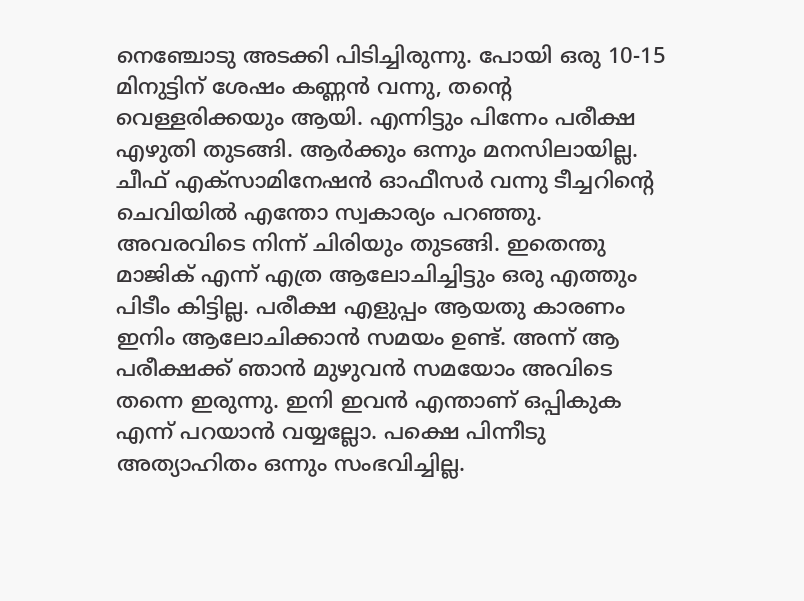നെഞ്ചോടു അടക്കി പിടിച്ചിരുന്നു. പോയി ഒരു 10-15 മിനുട്ടിന് ശേഷം കണ്ണന്‍ വന്നു, തന്റെ വെള്ളരിക്കയും ആയി. എന്നിട്ടും പിന്നേം പരീക്ഷ എഴുതി തുടങ്ങി. ആര്‍ക്കും ഒന്നും മനസിലായില്ല. ചീഫ്‌ എക്സാമിനേഷന്‍ ഓഫീസര്‍ വന്നു ടീച്ചറിന്റെ ചെവിയില്‍ എന്തോ സ്വകാര്യം പറഞ്ഞു. അവരവിടെ നിന്ന് ചിരിയും തുടങ്ങി. ഇതെന്തു മാജിക്‌ എന്ന് എത്ര ആലോചിച്ചിട്ടും ഒരു എത്തും പിടീം കിട്ടില്ല. പരീക്ഷ എളുപ്പം ആയതു കാരണം ഇനിം ആലോചിക്കാന്‍ സമയം ഉണ്ട്. അന്ന് ആ പരീക്ഷക്ക്‌ ഞാന്‍ മുഴുവന്‍ സമയോം അവിടെ തന്നെ ഇരുന്നു. ഇനി ഇവന്‍ എന്താണ് ഒപ്പികുക എന്ന് പറയാന്‍ വയ്യല്ലോ. പക്ഷെ പിന്നീടു അത്യാഹിതം ഒന്നും സംഭവിച്ചില്ല.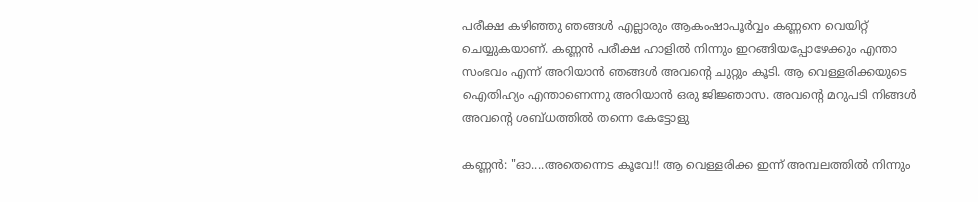പരീക്ഷ കഴിഞ്ഞു ഞങ്ങള്‍ എല്ലാരും ആകംഷാപൂര്‍വ്വം കണ്ണനെ വെയിറ്റ് ചെയ്യുകയാണ്. കണ്ണന്‍ പരീക്ഷ ഹാളില്‍ നിന്നും ഇറങ്ങിയപ്പോഴേക്കും എന്താ സംഭവം എന്ന് അറിയാന്‍ ഞങ്ങള്‍ അവന്റെ ചുറ്റും കൂടി. ആ വെള്ളരിക്കയുടെ ഐതിഹ്യം എന്താണെന്നു അറിയാന്‍ ഒരു ജിജ്ഞാസ. അവന്റെ മറുപടി നിങ്ങള്‍ അവന്റെ ശബ്ധത്തില്‍ തന്നെ കേട്ടോളു

കണ്ണന്‍: "ഓ....അതെന്നെട കൂവേ!! ആ വെള്ളരിക്ക ഇന്ന് അമ്പലത്തില്‍ നിന്നും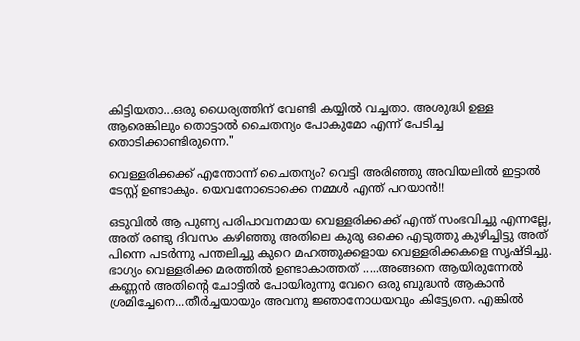കിട്ടിയതാ...ഒരു ധൈര്യത്തിന് വേണ്ടി കയ്യില്‍ വച്ചതാ. അശുദ്ധി ഉള്ള ആരെങ്കിലും തൊട്ടാല്‍ ചൈതന്യം പോകുമോ എന്ന് പേടിച്ച തൊടിക്കാണ്ടിരുന്നെ."

വെള്ളരിക്കക്ക് എന്തോന്ന് ചൈതന്യം? വെട്ടി അരിഞ്ഞു അവിയലില്‍ ഇട്ടാല്‍ ടേസ്റ്റ് ഉണ്ടാകും. യെവനോടൊക്കെ നമ്മള്‍ എന്ത് പറയാന്‍!!

ഒടുവില്‍ ആ പുണ്യ പരിപാവനമായ വെള്ളരിക്കക്ക് എന്ത് സംഭവിച്ചു എന്നല്ലേ, അത് രണ്ടു ദിവസം കഴിഞ്ഞു അതിലെ കുരു ഒക്കെ എടുത്തു കുഴിച്ചിട്ടു അത് പിന്നെ പടര്‍ന്നു പന്തലിച്ചു കുറെ മഹത്തുക്കളായ വെള്ളരിക്കകളെ സൃഷ്ടിച്ചു. ഭാഗ്യം വെള്ളരിക്ക മരത്തില്‍ ഉണ്ടാകാത്തത് .....അങ്ങനെ ആയിരുന്നേല്‍ കണ്ണന്‍ അതിന്റെ ചോട്ടില്‍ പോയിരുന്നു വേറെ ഒരു ബുദ്ധന്‍ ആകാന്‍ ശ്രമിച്ചേനെ...തീര്‍ച്ചയായും അവനു ജ്ഞാനോധയവും കിട്ട്യേനെ. എങ്കില്‍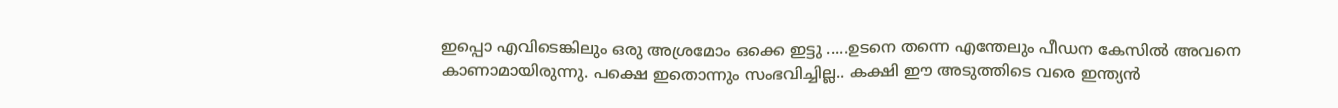ഇപ്പൊ എവിടെങ്കിലും ഒരു അശ്രമോം ഒക്കെ ഇട്ടു .....ഉടനെ തന്നെ എന്തേലും പീഡന കേസില്‍ അവനെ കാണാമായിരുന്നു. പക്ഷെ ഇതൊന്നും സംഭവിച്ചില്ല.. കക്ഷി ഈ അടുത്തിടെ വരെ ഇന്ത്യന്‍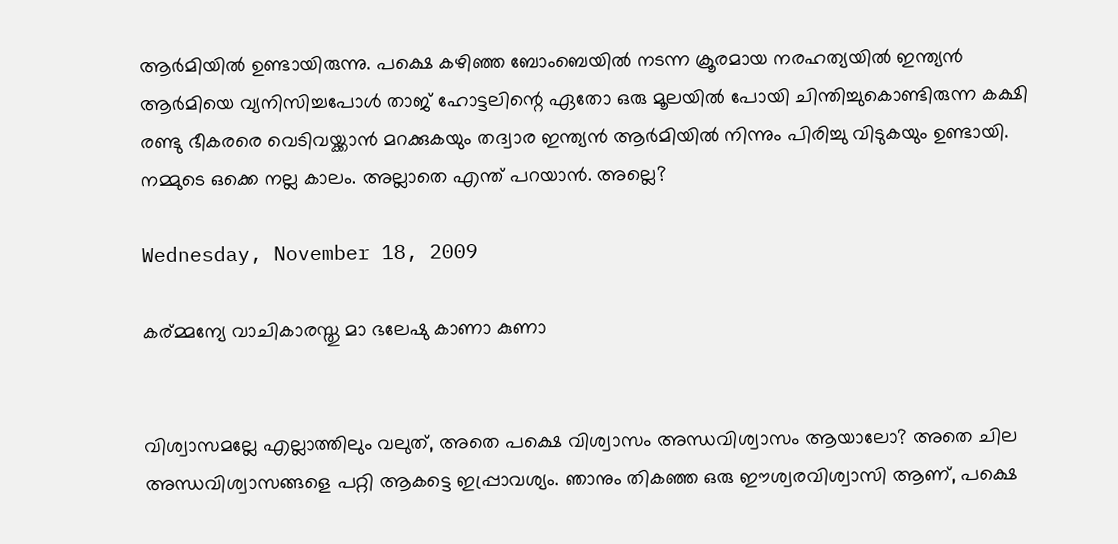ആര്‍മിയില്‍ ഉണ്ടായിരുന്നു. പക്ഷെ കഴിഞ്ഞ ബോംബെയില്‍ നടന്ന ക്രൂരമായ നരഹത്യയില്‍ ഇന്ത്യന്‍ ആര്‍മിയെ വ്യനിസിച്ചപോള്‍ താജ് ഹോട്ടലിന്റെ ഏതോ ഒരു മൂലയില്‍ പോയി ചിന്തിച്ചുകൊണ്ടിരുന്ന കക്ഷി രണ്ടു ഭീകരരെ വെടിവയ്ക്കാന്‍ മറക്കുകയും തദ്വാര ഇന്ത്യന്‍ ആര്‍മിയില്‍ നിന്നും പിരിച്ചു വിടുകയും ഉണ്ടായി. നമ്മുടെ ഒക്കെ നല്ല കാലം. അല്ലാതെ എന്ത് പറയാന്‍. അല്ലെ?

Wednesday, November 18, 2009

കര്മ്മന്യേ വാചികാരസ്തു മാ ഭലേഷു കാണാ കുണാ


വിശ്വാസമല്ലേ എല്ലാത്തിലും വലുത്, അതെ പക്ഷെ വിശ്വാസം അന്ധവിശ്വാസം ആയാലോ? അതെ ചില അന്ധവിശ്വാസങ്ങളെ പറ്റി ആകട്ടെ ഇപ്പ്രാവശ്യം. ഞാനും തികഞ്ഞ ഒരു ഈശ്വരവിശ്വാസി ആണ്, പക്ഷെ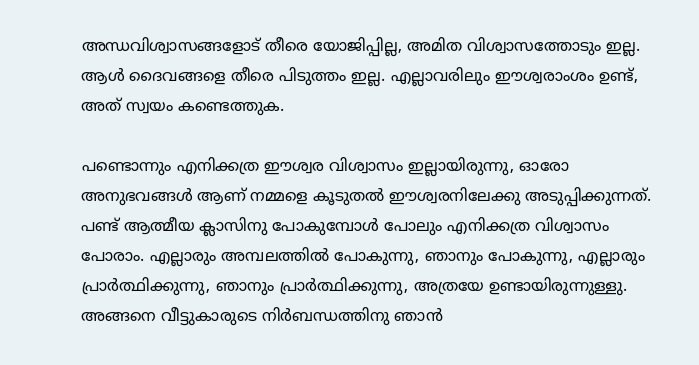അന്ധവിശ്വാസങ്ങളോട് തീരെ യോജിപ്പില്ല, അമിത വിശ്വാസത്തോടും ഇല്ല. ആള്‍ ദൈവങ്ങളെ തീരെ പിടുത്തം ഇല്ല. എല്ലാവരിലും ഈശ്വരാംശം ഉണ്ട്, അത് സ്വയം കണ്ടെത്തുക.

പണ്ടൊന്നും എനിക്കത്ര ഈശ്വര വിശ്വാസം ഇല്ലായിരുന്നു, ഓരോ അനുഭവങ്ങള്‍ ആണ് നമ്മളെ കൂടുതല്‍ ഈശ്വരനിലേക്കു അടുപ്പിക്കുന്നത്. പണ്ട് ആത്മീയ ക്ലാസിനു പോകുമ്പോള്‍ പോലും എനിക്കത്ര വിശ്വാസം പോരാം. എല്ലാരും അമ്പലത്തില്‍ പോകുന്നു, ഞാനും പോകുന്നു, എല്ലാരും പ്രാര്‍ത്ഥിക്കുന്നു, ഞാനും പ്രാര്‍ത്ഥിക്കുന്നു, അത്രയേ ഉണ്ടായിരുന്നുള്ളു. അങ്ങനെ വീട്ടുകാരുടെ നിര്‍ബന്ധത്തിനു ഞാന്‍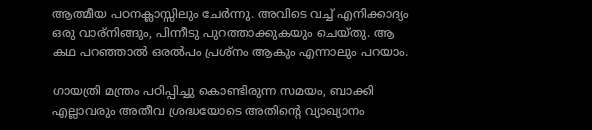ആത്മീയ പഠനക്ലാസ്സിലും ചേര്‍ന്നു. അവിടെ വച്ച് എനിക്കാദ്യം ഒരു വാര്നിങ്ങും, പിന്നീടു പുറത്താക്കുകയും ചെയ്തു. ആ കഥ പറഞ്ഞാല്‍ ഒരല്‍പം പ്രശ്നം ആകും എന്നാലും പറയാം.

ഗായത്രി മന്ത്രം പഠിപ്പിച്ചു കൊണ്ടിരുന്ന സമയം, ബാക്കി എല്ലാവരും അതീവ ശ്രദ്ധയോടെ അതിന്റെ വ്യാഖ്യാനം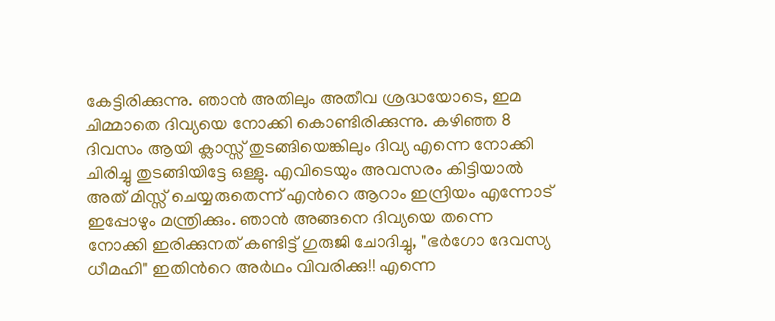കേട്ടിരിക്കുന്നു. ഞാന്‍ അതിലും അതീവ ശ്രദ്ധയോടെ, ഇമ ചിമ്മാതെ ദിവ്യയെ നോക്കി കൊണ്ടിരിക്കുന്നു. കഴിഞ്ഞ 8 ദിവസം ആയി ക്ലാസ്സ്‌ തുടങ്ങിയെങ്കിലും ദിവ്യ എന്നെ നോക്കി ചിരിച്ചു തുടങ്ങിയിട്ടേ ഒള്ളു. എവിടെയും അവസരം കിട്ടിയാല്‍ അത് മിസ്സ്‌ ചെയ്യരുതെന്ന് എന്‍റെ ആറാം ഇന്ദ്രിയം എന്നോട് ഇപ്പോഴും മന്ത്രിക്കും. ഞാന്‍ അങ്ങനെ ദിവ്യയെ തന്നെ നോക്കി ഇരിക്കുനത് കണ്ടിട്ട് ഗുരുജി ചോദിച്ചു, "ഭര്‍ഗോ ദേവസ്യ ധീമഹി" ഇതിന്‍റെ അര്‍ഥം വിവരിക്കു!! എന്നെ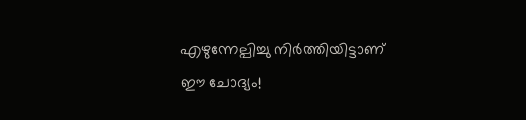എഴുന്നേല്പിച്ചു നിര്‍ത്തിയിട്ടാണ് ഈ ചോദ്യം!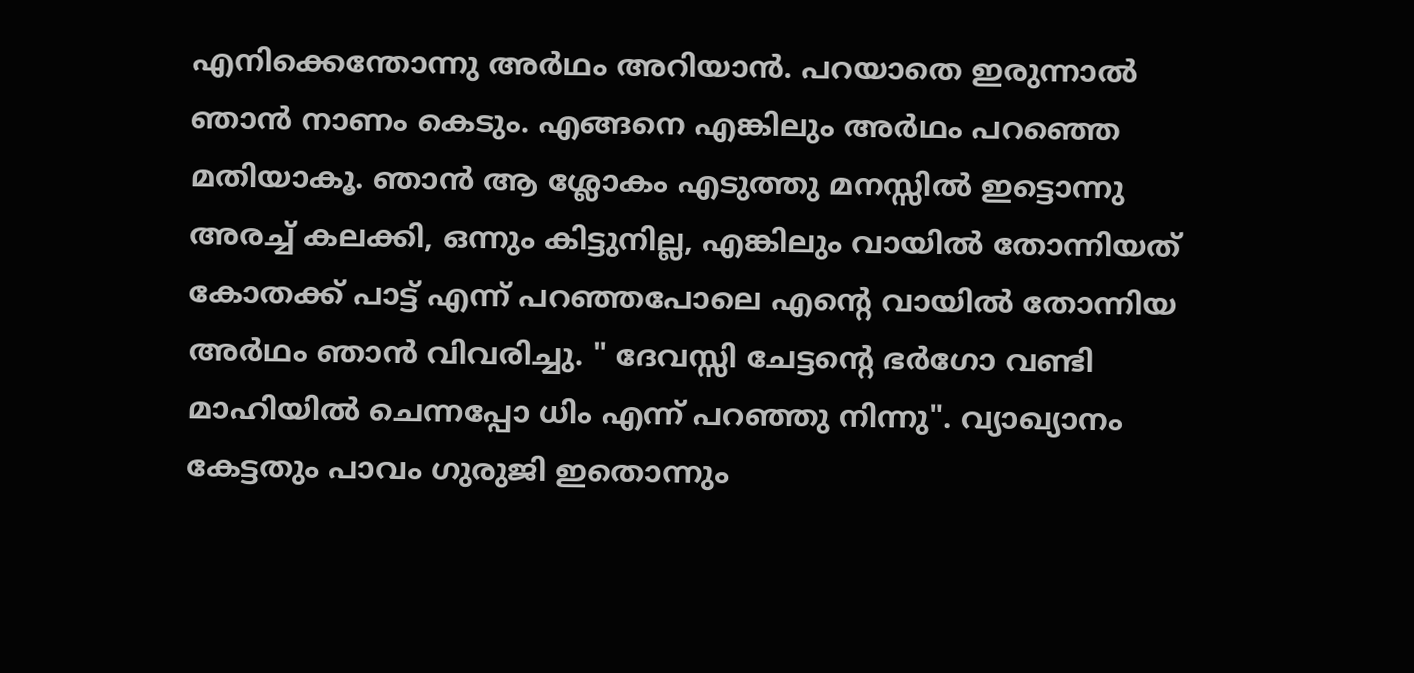എനിക്കെന്തോന്നു അര്‍ഥം അറിയാന്‍. പറയാതെ ഇരുന്നാല്‍ ഞാന്‍ നാണം കെടും. എങ്ങനെ എങ്കിലും അര്‍ഥം പറഞ്ഞെ മതിയാകൂ. ഞാന്‍ ആ ശ്ലോകം എടുത്തു മനസ്സില്‍ ഇട്ടൊന്നു അരച്ച് കലക്കി, ഒന്നും കിട്ടുനില്ല, എങ്കിലും വായില്‍ തോന്നിയത് കോതക്ക് പാട്ട് എന്ന് പറഞ്ഞപോലെ എന്‍റെ വായില്‍ തോന്നിയ അര്‍ഥം ഞാന്‍ വിവരിച്ചു. " ദേവസ്സി ചേട്ടന്‍റെ ഭര്‍ഗോ വണ്ടി മാഹിയില്‍ ചെന്നപ്പോ ധിം എന്ന് പറഞ്ഞു നിന്നു". വ്യാഖ്യാനം കേട്ടതും പാവം ഗുരുജി ഇതൊന്നും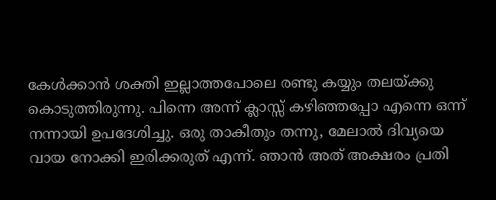കേള്‍ക്കാന്‍ ശക്തി ഇല്ലാത്തപോലെ രണ്ടു കയ്യും തലയ്ക്കു കൊടുത്തിരുന്നു. പിന്നെ അന്ന് ക്ലാസ്സ്‌ കഴിഞ്ഞപ്പോ എന്നെ ഒന്ന് നന്നായി ഉപദേശിച്ചു. ഒരു താകീതും തന്നു, മേലാല്‍ ദിവ്യയെ വായ നോക്കി ഇരിക്കരുത് എന്ന്. ഞാന്‍ അത് അക്ഷരം പ്രതി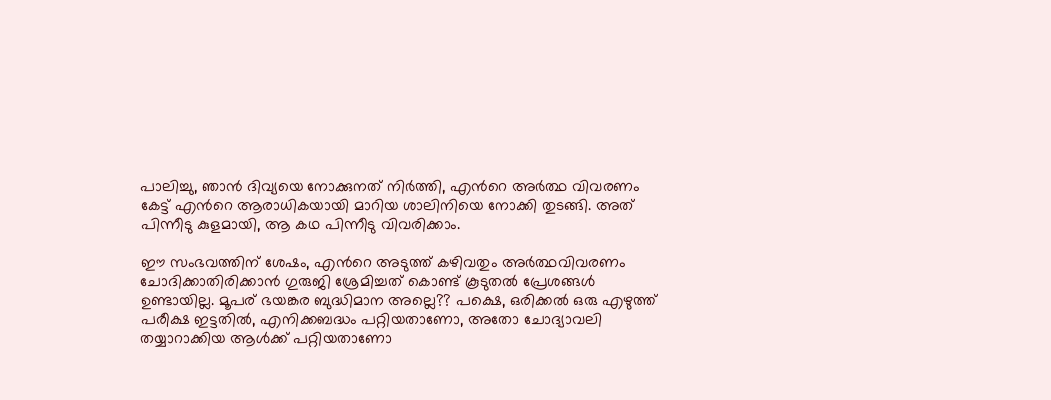പാലിച്ചു, ഞാന്‍ ദിവ്യയെ നോക്കുനത് നിര്‍ത്തി, എന്‍റെ അര്‍ത്ഥ വിവരണം കേട്ട് എന്‍റെ ആരാധികയായി മാറിയ ശാലിനിയെ നോക്കി തുടങ്ങി. അത് പിന്നീടു കുളമായി, ആ കഥ പിന്നീടു വിവരിക്കാം.

ഈ സംഭവത്തിന്‌ ശേഷം, എന്‍റെ അടുത്ത് കഴിവതും അര്‍ത്ഥവിവരണം ചോദിക്കാതിരിക്കാന്‍ ഗുരുജി ശ്രേമിച്ചത് കൊണ്ട് കൂടുതല്‍ പ്രേശങ്ങള്‍ ഉണ്ടായില്ല. മൂപര് ഭയങ്കര ബുദ്ധിമാന അല്ലെ?? പക്ഷെ, ഒരിക്കല്‍ ഒരു എഴുത്ത് പരീക്ഷ ഇട്ടതില്‍, എനിക്കബദ്ധം പറ്റിയതാണോ, അതോ ചോദ്യാവലി തയ്യാറാക്കിയ ആള്‍ക്ക് പറ്റിയതാണോ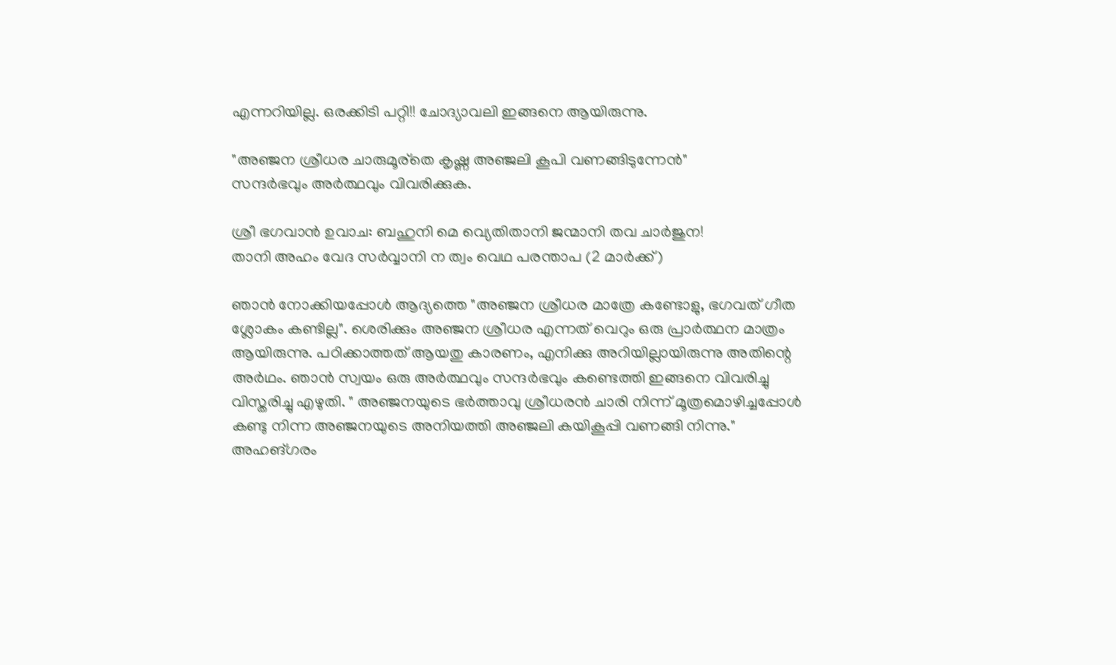എന്നറിയില്ല. ഒരക്കിടി പറ്റി!! ചോദ്യാവലി ഇങ്ങനെ ആയിരുന്നു.

"അഞ്ജന ശ്രീധര ചാരുമൂര്തെ കൃഷ്ണ അഞ്ജലി കൂപി വണങ്ങിടുന്നേന്‍"
സന്ദര്‍ഭവും അര്‍ത്ഥവും വിവരിക്കുക.

ശ്രീ ഭഗവാന്‍ ഉവാച: ബഹുനി മെ വ്യെതിതാനി ജന്മാനി തവ ചാര്‍ജുന!
താനി അഹം വേദ സര്‍വ്വാനി ന ത്വം വെഥ പരന്താപ (2 മാര്‍ക്ക്)

ഞാന്‍ നോക്കിയപ്പോള്‍ ആദ്യത്തെ "അഞ്ജന ശ്രീധര മാത്രേ കണ്ടോളു, ഭഗവത് ഗീത ശ്ലോകം കണ്ടില്ല". ശെരിക്കും അഞ്ജന ശ്രീധര എന്നത് വെറും ഒരു പ്രാര്‍ത്ഥന മാത്രം ആയിരുന്നു. പഠിക്കാത്തത് ആയതു കാരണം, എനിക്കു അറിയില്ലായിരുന്നു അതിന്റെ അര്‍ഥം. ഞാന്‍ സ്വയം ഒരു അര്‍ത്ഥവും സന്ദര്‍ഭവും കണ്ടെത്തി ഇങ്ങനെ വിവരിച്ചു വിസ്തരിച്ചു എഴുതി. " അഞ്ജനയുടെ ഭര്‍ത്താവു ശ്രീധരന്‍ ചാരി നിന്ന് മൂത്രമൊഴിച്ചപ്പോള്‍ കണ്ടു നിന്ന അഞ്ജനയുടെ അനിയത്തി അഞ്ജലി കയികൂപ്പി വണങ്ങി നിന്നു." അഹങ്ഗരം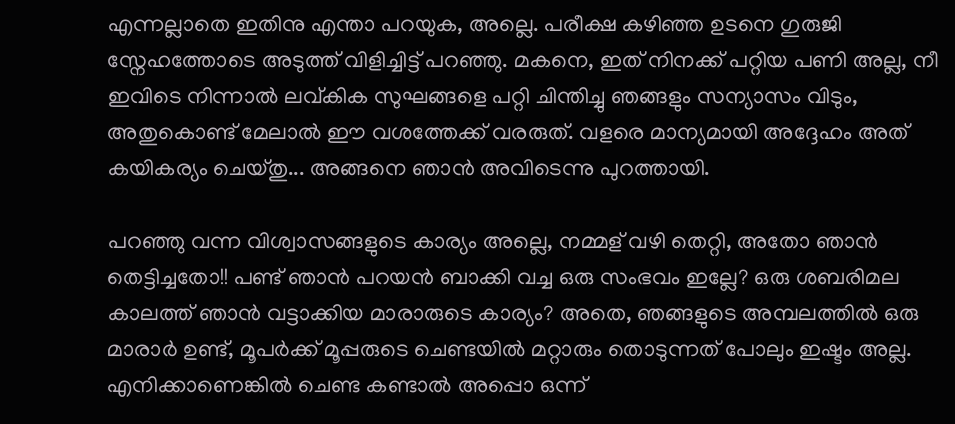എന്നല്ലാതെ ഇതിനു എന്താ പറയുക, അല്ലെ. പരീക്ഷ കഴിഞ്ഞ ഉടനെ ഗുരുജി സ്നേഹത്തോടെ അടുത്ത് വിളിച്ചിട്ട് പറഞ്ഞു. മകനെ, ഇത് നിനക്ക് പറ്റിയ പണി അല്ല, നീ ഇവിടെ നിന്നാല്‍ ലവ്കിക സുഘങ്ങളെ പറ്റി ചിന്തിച്ചു ഞങ്ങളും സന്യാസം വിടും, അതുകൊണ്ട് മേലാല്‍ ഈ വശത്തേക്ക് വരരുത്. വളരെ മാന്യമായി അദ്ദേഹം അത് കയികര്യം ചെയ്തു... അങ്ങനെ ഞാന്‍ അവിടെന്നു പുറത്തായി.

പറഞ്ഞു വന്ന വിശ്വാസങ്ങളുടെ കാര്യം അല്ലെ, നമ്മള് വഴി തെറ്റി, അതോ ഞാന്‍ തെട്ടിച്ചതോ!! പണ്ട് ഞാന്‍ പറയന്‍ ബാക്കി വച്ച ഒരു സംഭവം ഇല്ലേ? ഒരു ശബരിമല കാലത്ത് ഞാന്‍ വട്ടാക്കിയ മാരാരുടെ കാര്യം? അതെ, ഞങ്ങളുടെ അമ്പലത്തില്‍ ഒരു മാരാര്‍ ഉണ്ട്, മൂപര്‍ക്ക് മൂപ്പരുടെ ചെണ്ടയില്‍ മറ്റാരും തൊടുന്നത് പോലും ഇഷ്ടം അല്ല. എനിക്കാണെങ്കില്‍ ചെണ്ട കണ്ടാല്‍ അപ്പൊ ഒന്ന്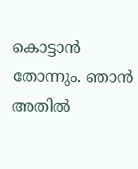കൊട്ടാന്‍ തോന്നും. ഞാന്‍ അതില്‍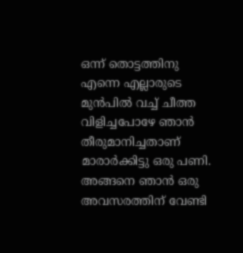ഒന്ന് തൊട്ടത്തിനു എന്നെ എല്ലാരുടെ മുന്‍പില്‍ വച്ച് ചീത്ത വിളിച്ചപോഴേ ഞാന്‍ തീരുമാനിച്ചതാണ് മാരാര്‍ക്കിട്ടു ഒരു പണി. അങ്ങനെ ഞാന്‍ ഒരു അവസരത്തിന് വേണ്ടി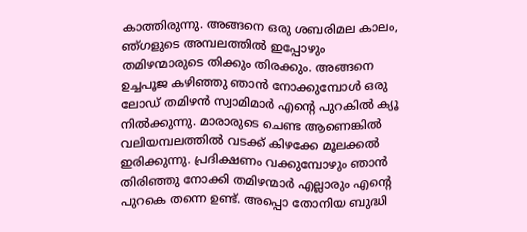കാത്തിരുന്നു. അങ്ങനെ ഒരു ശബരിമല കാലം, ഞ്ഗളുടെ അമ്പലത്തില്‍ ഇപ്പോഴും തമിഴന്മാരുടെ തിക്കും തിരക്കും. അങ്ങനെ ഉച്ചപൂജ കഴിഞ്ഞു ഞാന്‍ നോക്കുമ്പോള്‍ ഒരു ലോഡ് തമിഴന്‍ സ്വാമിമാര്‍ എന്റെ പുറകില്‍ ക്യൂ നില്‍ക്കുന്നു. മാരാരുടെ ചെണ്ട ആണെങ്കില്‍ വലിയമ്പലത്തില്‍ വടക്ക് കിഴക്കേ മൂലക്കല്‍ ഇരിക്കുന്നു. പ്രദിക്ഷണം വക്കുമ്പോഴും ഞാന്‍ തിരിഞ്ഞു നോക്കി തമിഴന്മാര്‍ എല്ലാരും എന്റെ പുറകെ തന്നെ ഉണ്ട്. അപ്പൊ തോനിയ ബുദ്ധി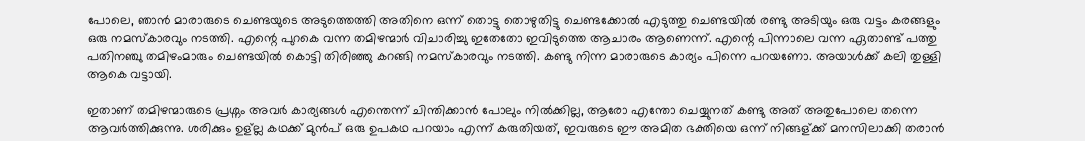പോലെ, ഞാന്‍ മാരാരുടെ ചെണ്ടയുടെ അടുത്തെത്തി അതിനെ ഒന്ന് തൊട്ടു തൊഴുതിട്ടു ചെണ്ടക്കോല്‍ എടുത്തു ചെണ്ടയില്‍ രണ്ടു അടിയും ഒരു വട്ടം കരങ്ങളും ഒരു നമസ്കാരവും നടത്തി. എന്റെ പുറകെ വന്ന തമിഴന്മാര്‍ വിചാരിച്ചു ഇതേതോ ഇവിടുത്തെ ആചാരം ആണെന്ന്. എന്റെ പിന്നാലെ വന്ന ഏതാണ്ട് പത്തു പതിനഞ്ചു തമിഴംമാരും ചെണ്ടയില്‍ കൊട്ടി തിരിഞ്ഞു കറങ്ങി നമസ്കാരവും നടത്തി. കണ്ടു നിന്ന മാരാരുടെ കാര്യം പിന്നെ പറയണോ. അയാള്‍ക്ക് കലി തുള്ളി ആകെ വട്ടായി.

ഇതാണ് തമിഴന്മാരുടെ പ്രശ്നം അവര്‍ കാര്യങ്ങള്‍ എന്തെന്ന് ചിന്തിക്കാന്‍ പോലും നില്‍ക്കില്ല, ആരോ എന്തോ ചെയ്യുനത് കണ്ടു അത് അതുപോലെ തന്നെ ആവര്‍ത്തിക്കുന്നു. ശരിക്കും ഉള്ല്ല കഥക്ക് മുന്‍പ് ഒരു ഉപകഥ പറയാം എന്ന് കരുതിയത്‌, ഇവരുടെ ഈ അമിത ഭക്തിയെ ഒന്ന് നിങ്ങള്ക്ക് മനസിലാക്കി തരാന്‍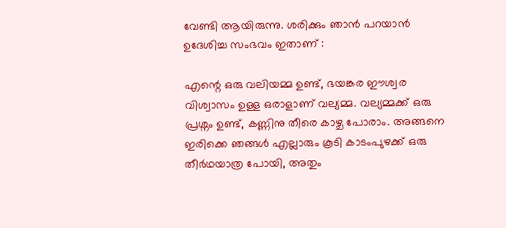വേണ്ടി ആയിരുന്നു. ശരിക്കും ഞാന്‍ പറയാന്‍ ഉദേശിച്ച സംഭവം ഇതാണ് :

എന്റെ ഒരു വലിയമ്മ ഉണ്ട്, ഭയങ്കര ഈശ്വര വിശ്വാസം ഉള്ള ഒരാളാണ് വല്യമ്മ. വല്യമ്മക്ക് ഒരു പ്രശ്നം ഉണ്ട്, കണ്ണിനു തീരെ കാഴ്ച പോരാം. അങ്ങനെ ഇരിക്കെ ഞങ്ങള്‍ എല്ലാരും കൂടി കാടംപുഴക്ക്‌ ഒരു തീര്‍ഥയാത്ര പോയി, അതും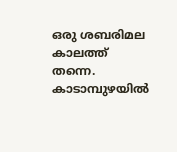ഒരു ശബരിമല കാലത്ത് തന്നെ. കാടാമ്പുഴയില്‍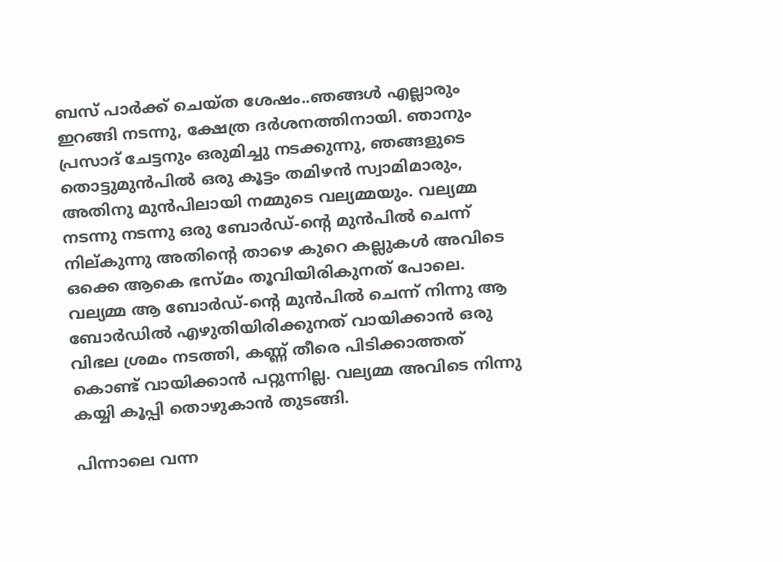ബസ്‌ പാര്‍ക്ക്‌ ചെയ്ത ശേഷം..ഞങ്ങള്‍ എല്ലാരും ഇറങ്ങി നടന്നു, ക്ഷേത്ര ദര്‍ശനത്തിനായി. ഞാനും പ്രസാദ്‌ ചേട്ടനും ഒരുമിച്ചു നടക്കുന്നു, ഞങ്ങളുടെ തൊട്ടുമുന്‍പില്‍ ഒരു കൂട്ടം തമിഴന്‍ സ്വാമിമാരും, അതിനു മുന്‍പിലായി നമ്മുടെ വല്യമ്മയും. വല്യമ്മ നടന്നു നടന്നു ഒരു ബോര്‍ഡ്‌-ന്റെ മുന്‍പില്‍ ചെന്ന് നില്കുന്നു അതിന്റെ താഴെ കുറെ കല്ലുകള്‍ അവിടെ ഒക്കെ ആകെ ഭസ്മം തൂവിയിരികുനത് പോലെ. വല്യമ്മ ആ ബോര്‍ഡ്‌-ന്റെ മുന്‍പില്‍ ചെന്ന് നിന്നു ആ ബോര്‍ഡില്‍ എഴുതിയിരിക്കുനത് വായിക്കാന്‍ ഒരു വിഭല ശ്രമം നടത്തി, കണ്ണ് തീരെ പിടിക്കാത്തത് കൊണ്ട് വായിക്കാന്‍ പറ്റുന്നില്ല. വല്യമ്മ അവിടെ നിന്നു കയ്യി കൂപ്പി തൊഴുകാന്‍ തുടങ്ങി.

പിന്നാലെ വന്ന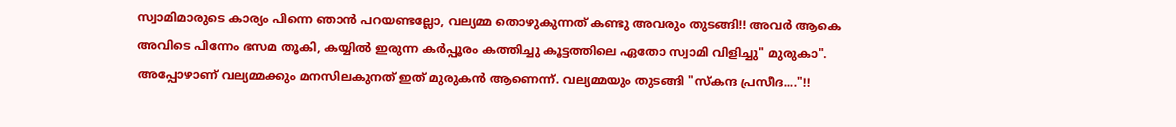സ്വാമിമാരുടെ കാര്യം പിന്നെ ഞാന്‍ പറയണ്ടല്ലോ, വല്യമ്മ തൊഴുകുന്നത് കണ്ടു അവരും തുടങ്ങി!! അവര്‍ ആകെ അവിടെ പിന്നേം ഭസമ തൂകി, കയ്യില്‍ ഇരുന്ന കര്‍പ്പൂരം കത്തിച്ചു കൂട്ടത്തിലെ ഏതോ സ്വാമി വിളിച്ചു" മുരുകാ". അപ്പോഴാണ് വല്യമ്മക്കും മനസിലകുനത് ഇത് മുരുകന്‍ ആണെന്ന്. വല്യമ്മയും തുടങ്ങി "സ്കന്ദ പ്രസീദ...."!!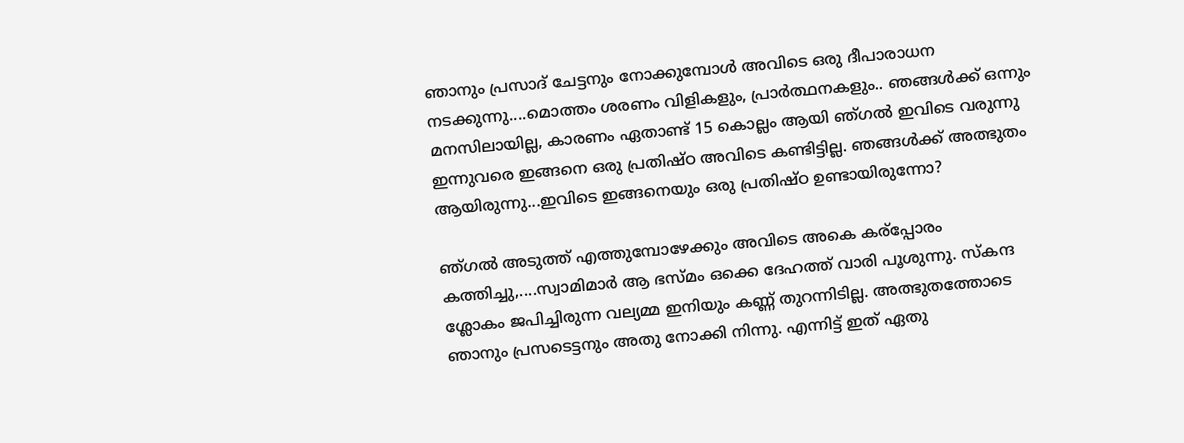ഞാനും പ്രസാദ്‌ ചേട്ടനും നോക്കുമ്പോള്‍ അവിടെ ഒരു ദീപാരാധന നടക്കുന്നു....മൊത്തം ശരണം വിളികളും, പ്രാര്‍ത്ഥനകളും.. ഞങ്ങള്‍ക്ക് ഒന്നും മനസിലായില്ല, കാരണം ഏതാണ്ട് 15 കൊല്ലം ആയി ഞ്ഗല്‍ ഇവിടെ വരുന്നു ഇന്നുവരെ ഇങ്ങനെ ഒരു പ്രതിഷ്ഠ അവിടെ കണ്ടിട്ടില്ല. ഞങ്ങള്‍ക്ക് അത്ഭുതം ആയിരുന്നു...ഇവിടെ ഇങ്ങനെയും ഒരു പ്രതിഷ്ഠ ഉണ്ടായിരുന്നോ?

ഞ്ഗല്‍ അടുത്ത് എത്തുമ്പോഴേക്കും അവിടെ അകെ കര്പ്പോരം കത്തിച്ചു,....സ്വാമിമാര്‍ ആ ഭസ്മം ഒക്കെ ദേഹത്ത് വാരി പൂശുന്നു. സ്കന്ദ ശ്ലോകം ജപിച്ചിരുന്ന വല്യമ്മ ഇനിയും കണ്ണ് തുറന്നിടില്ല. അത്ഭുതത്തോടെ ഞാനും പ്രസടെട്ടനും അതു നോക്കി നിന്നു. എന്നിട്ട് ഇത് ഏതു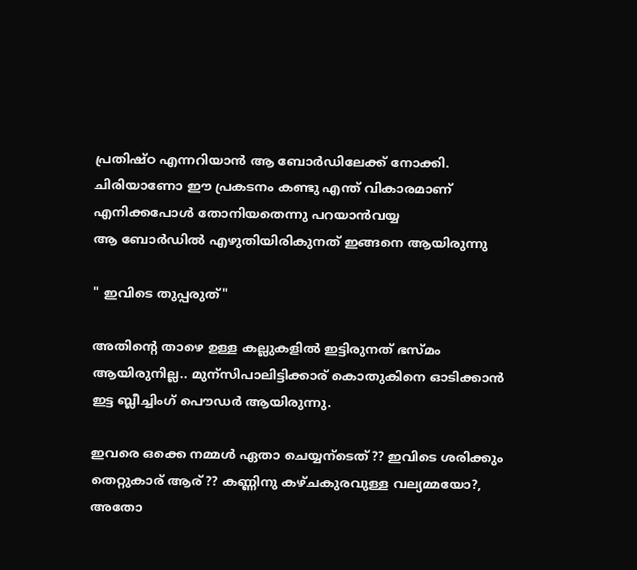പ്രതിഷ്ഠ എന്നറിയാന്‍ ആ ബോര്‍ഡിലേക്ക് നോക്കി. ചിരിയാണോ ഈ പ്രകടനം കണ്ടു എന്ത് വികാരമാണ് എനിക്കപോള്‍ തോനിയതെന്നു പറയാന്‍വയ്യ
ആ ബോര്‍ഡില്‍ എഴുതിയിരികുനത് ഇങ്ങനെ ആയിരുന്നു

" ഇവിടെ തുപ്പരുത്"

അതിന്റെ താഴെ ഉള്ള കല്ലുകളില്‍ ഇട്ടിരുനത് ഭസ്മം ആയിരുനില്ല.. മുന്സിപാലിട്ടിക്കാര് കൊതുകിനെ ഓടിക്കാന്‍ ഇട്ട ബ്ലീച്ചിംഗ് പൌഡര്‍ ആയിരുന്നു.

ഇവരെ ഒക്കെ നമ്മള്‍ ഏതാ ചെയ്യന്ടെത്?? ഇവിടെ ശരിക്കും തെറ്റുകാര് ആര്?? കണ്ണിനു കഴ്ചകുരവുള്ള വല്യമ്മയോ?, അതോ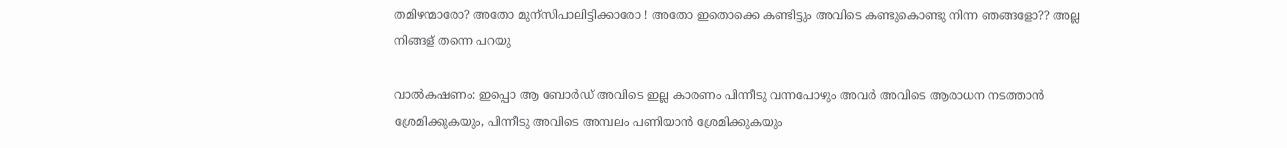തമിഴന്മാരോ? അതോ മുന്സിപാലിട്ടിക്കാരോ ! അതോ ഇതൊക്കെ കണ്ടിട്ടും അവിടെ കണ്ടുകൊണ്ടു നിന്ന ഞങ്ങളോ?? അല്ല നിങ്ങള് തന്നെ പറയു

വാല്‍കഷണം: ഇപ്പൊ ആ ബോര്‍ഡ്‌ അവിടെ ഇല്ല കാരണം പിന്നീടു വന്നപോഴും അവര്‍ അവിടെ ആരാധന നടത്താന്‍ ശ്രേമിക്കുകയും, പിന്നീടു അവിടെ അമ്പലം പണിയാന്‍ ശ്രേമിക്കുകയും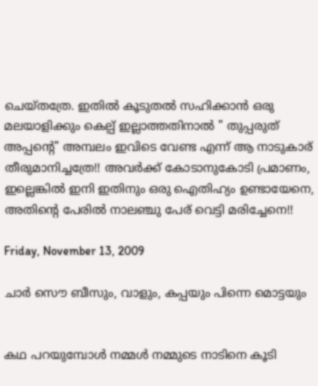ചെയ്തത്രേ. ഇതില്‍ കൂടുതല്‍ സഹിക്കാന്‍ ഒരു മലയാളിക്കും കെല്പ് ഇല്ലാത്തതിനാല്‍ " തുപ്പരുത് അപ്പന്‍റെ" അമ്പലം ഇവിടെ വേണ്ട എന്ന് ആ നാടുകാര് തീരുമാനിച്ചത്രേ!! അവര്‍ക്ക് കോടാനുകോടി പ്രമാണം, ഇല്ലെങ്കില്‍ ഇനി ഇതിനും ഒരു ഐതിഹ്യം ഉണ്ടായേനെ, അതിന്റെ പേരില്‍ നാലഞ്ചു പേര് വെട്ടി മരിച്ചേനെ!!

Friday, November 13, 2009

ചാര്‍ സൌ ബീസും, വാളും, കപ്പയും പിന്നെ മൊട്ടയും


കഥ പറയുമ്പോള്‍ നമ്മള്‍ നമ്മുടെ നാടിനെ കൂടി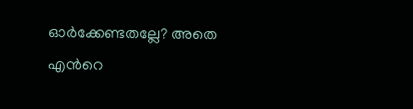ഓര്‍ക്കേണ്ടതല്ലേ? അതെ എന്‍റെ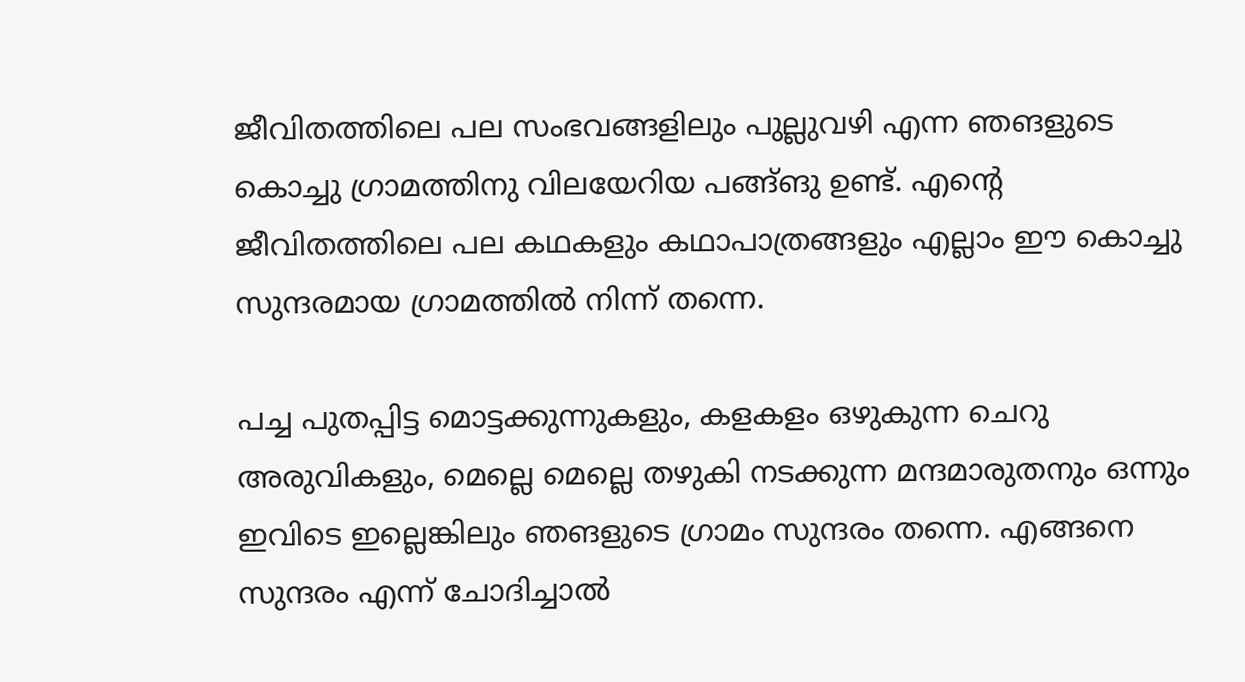ജീവിതത്തിലെ പല സംഭവങ്ങളിലും പുല്ലുവഴി എന്ന ഞങളുടെ കൊച്ചു ഗ്രാമത്തിനു വിലയേറിയ പങ്ങ്ങു ഉണ്ട്. എന്‍റെ ജീവിതത്തിലെ പല കഥകളും കഥാപാത്രങ്ങളും എല്ലാം ഈ കൊച്ചു സുന്ദരമായ ഗ്രാമത്തില്‍ നിന്ന് തന്നെ.

പച്ച പുതപ്പിട്ട മൊട്ടക്കുന്നുകളും, കളകളം ഒഴുകുന്ന ചെറു അരുവികളും, മെല്ലെ മെല്ലെ തഴുകി നടക്കുന്ന മന്ദമാരുതനും ഒന്നും ഇവിടെ ഇല്ലെങ്കിലും ഞങളുടെ ഗ്രാമം സുന്ദരം തന്നെ. എങ്ങനെ സുന്ദരം എന്ന് ചോദിച്ചാല്‍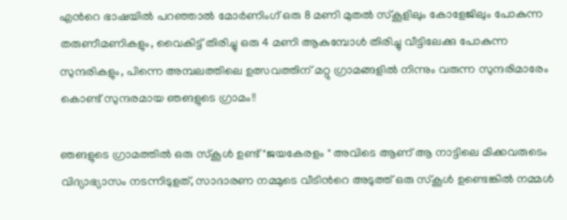എന്‍റെ ഭാഷയില്‍ പറഞ്ഞാല്‍ മോര്‍ണിംഗ് ഒരു 8 മണി മുതല്‍ സ്കൂളിലും കോളേജിലും പോകുന്ന തരുണീമണികളും, വൈകിട്ട് തിരിച്ചു ഒരു 4 മണി ആകുമ്പോള്‍ തിരിച്ചു വീട്ടിലേക്കു പോകുന്ന സുന്ദരികളും, പിന്നെ അമ്പലത്തിലെ ഉത്സവത്തിന് മറ്റു ഗ്രാമങ്ങളില്‍ നിന്നും വരുന്ന സുന്ദരിമാരേം കൊണ്ട് സുന്ദരമായ ഞങളുടെ ഗ്രാമം!!

ഞങളുടെ ഗ്രാമത്തില്‍ ഒരു സ്കൂള്‍ ഉണ്ട് "ജയകേരളം " അവിടെ ആണ് ആ നാട്ടിലെ മിക്കവരുടെം വിദ്യാഭ്യാസം നടന്നിടുളത്, സാദാരണ നമ്മുടെ വീടിന്‍റെ അടുത്ത് ഒരു സ്കൂള്‍ ഉണ്ടെങ്കില്‍ നമ്മള്‍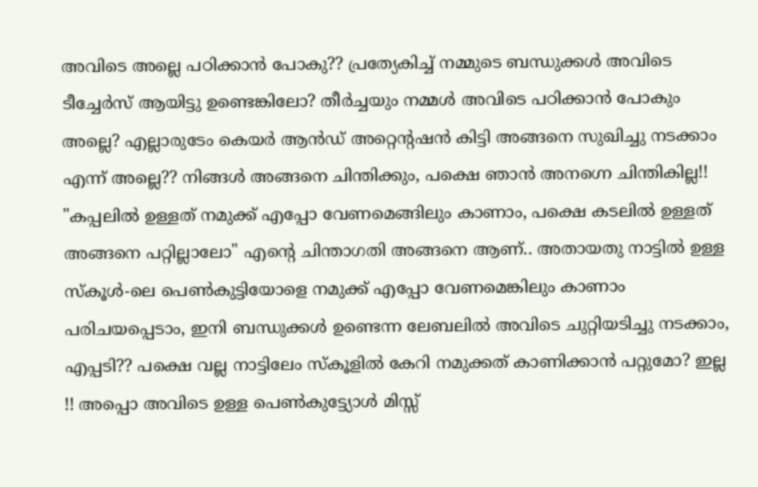അവിടെ അല്ലെ പഠിക്കാന്‍ പോകു?? പ്രത്യേകിച്ച് നമ്മുടെ ബന്ധുക്കള്‍ അവിടെ ടീച്ചേര്‍സ് ആയിട്ടു ഉണ്ടെങ്കിലോ? തീര്‍ച്ചയും നമ്മള്‍ അവിടെ പഠിക്കാന്‍ പോകും അല്ലെ? എല്ലാരുടേം കെയര്‍ ആന്‍ഡ്‌ അറ്റെന്റഷന്‍ കിട്ടി അങ്ങനെ സുഖിച്ചു നടക്കാം എന്ന് അല്ലെ?? നിങ്ങള്‍ അങ്ങനെ ചിന്തിക്കും, പക്ഷെ ഞാന്‍ അനഗ്നെ ചിന്തികില്ല!! "കപ്പലില്‍ ഉള്ളത് നമുക്ക് എപ്പോ വേണമെങ്ങിലും കാണാം, പക്ഷെ കടലില്‍ ഉള്ളത് അങ്ങനെ പറ്റില്ലാലോ" എന്‍റെ ചിന്താഗതി അങ്ങനെ ആണ്.. അതായതു നാട്ടില്‍ ഉള്ള സ്കൂള്‍-ലെ പെണ്‍കുട്ടിയോളെ നമുക്ക് എപ്പോ വേണമെങ്കിലും കാണാം പരിചയപ്പെടാം, ഇനി ബന്ധുക്കള്‍ ഉണ്ടെന്ന ലേബലില്‍ അവിടെ ചുറ്റിയടിച്ചു നടക്കാം, എപ്പടി?? പക്ഷെ വല്ല നാട്ടിലേം സ്കൂളില്‍ കേറി നമുക്കത് കാണിക്കാന്‍ പറ്റുമോ? ഇല്ല !! അപ്പൊ അവിടെ ഉള്ള പെണ്‍കുട്ട്യോള്‍ മിസ്സ്‌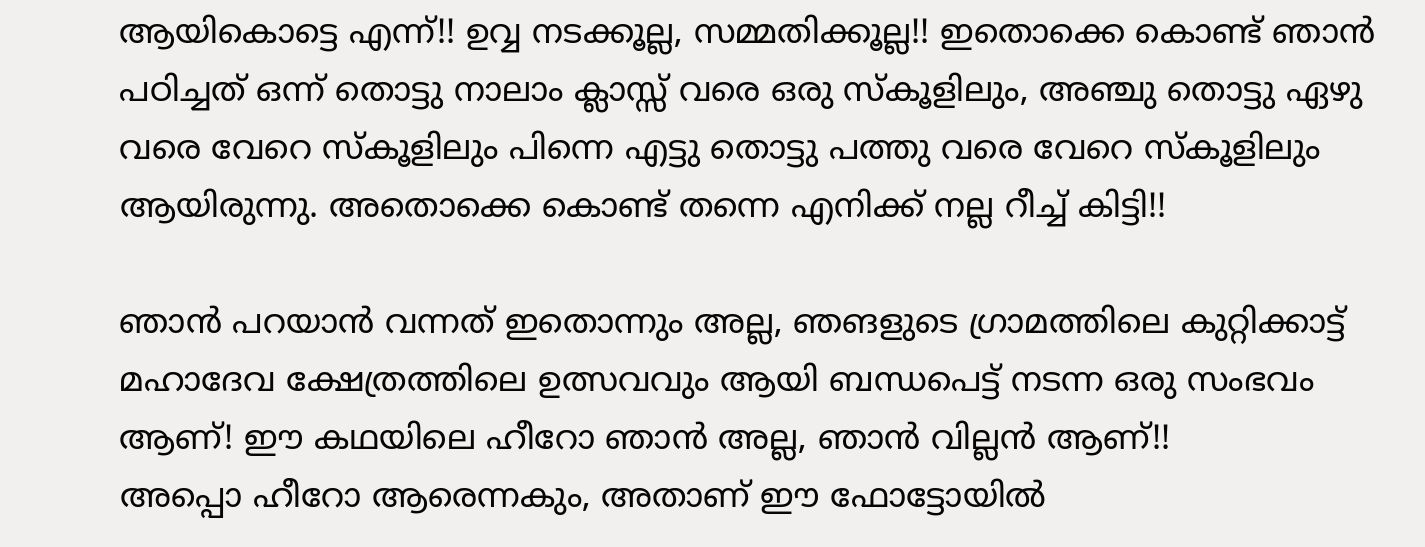ആയികൊട്ടെ എന്ന്!! ഉവ്വ നടക്കൂല്ല, സമ്മതിക്കൂല്ല!! ഇതൊക്കെ കൊണ്ട് ഞാന്‍ പഠിച്ചത് ഒന്ന് തൊട്ടു നാലാം ക്ലാസ്സ്‌ വരെ ഒരു സ്കൂളിലും, അഞ്ചു തൊട്ടു ഏഴു വരെ വേറെ സ്കൂളിലും പിന്നെ എട്ടു തൊട്ടു പത്തു വരെ വേറെ സ്കൂളിലും ആയിരുന്നു. അതൊക്കെ കൊണ്ട് തന്നെ എനിക്ക് നല്ല റീച്ച് കിട്ടി!!

ഞാന്‍ പറയാന്‍ വന്നത് ഇതൊന്നും അല്ല, ഞങളുടെ ഗ്രാമത്തിലെ കുറ്റിക്കാട്ട് മഹാദേവ ക്ഷേത്രത്തിലെ ഉത്സവവും ആയി ബന്ധപെട്ട് നടന്ന ഒരു സംഭവം ആണ്! ഈ കഥയിലെ ഹീറോ ഞാന്‍ അല്ല, ഞാന്‍ വില്ലന്‍ ആണ്!!
അപ്പൊ ഹീറോ ആരെന്നകും, അതാണ് ഈ ഫോട്ടോയില്‍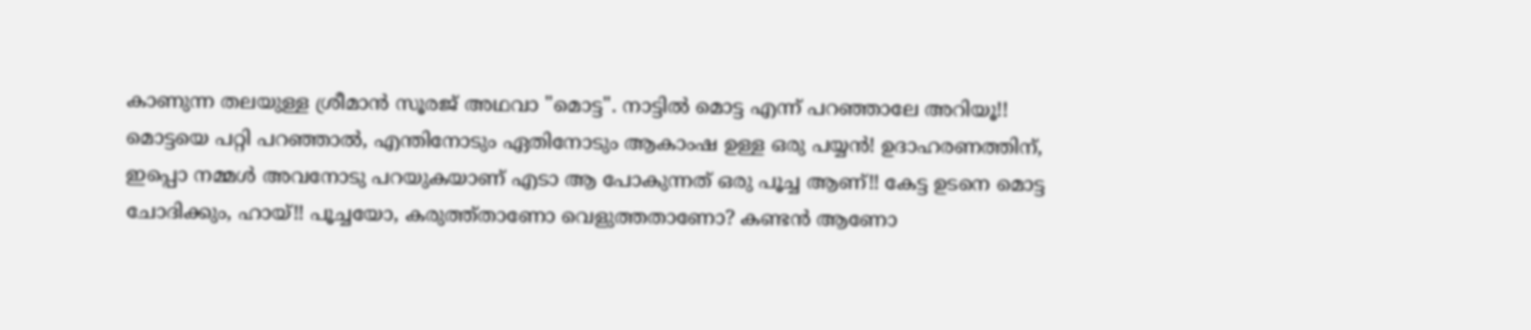കാണുന്ന തലയുള്ള ശ്രീമാന്‍ സൂരജ് അഥവാ "മൊട്ട". നാട്ടില്‍ മൊട്ട എന്ന് പറഞ്ഞാലേ അറിയൂ!! മൊട്ടയെ പറ്റി പറഞ്ഞാല്‍, എന്തിനോടും ഏതിനോടും ആകാംഷ ഉള്ള ഒരു പയ്യന്‍! ഉദാഹരണത്തിന്‌, ഇപ്പൊ നമ്മള്‍ അവനോടു പറയുകയാണ് എടാ ആ പോകുന്നത് ഒരു പൂച്ച ആണ്!! കേട്ട ഉടനെ മൊട്ട ചോദിക്കും, ഹായ്!! പൂച്ചയോ, കരുത്ത്താണോ വെളുത്തതാണോ? കണ്ടന്‍ ആണോ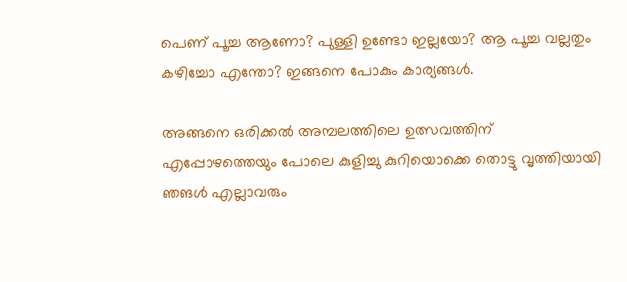പെണ് പൂച്ച ആണോ? പുള്ളി ഉണ്ടോ ഇല്ലയോ? ആ പൂച്ച വല്ലതും കഴിച്ചോ എന്തോ? ഇങ്ങനെ പോകും കാര്യങ്ങള്‍.

അങ്ങനെ ഒരിക്കല്‍ അമ്പലത്തിലെ ഉത്സവത്തിന് എപ്പോഴത്തെയും പോലെ കുളിച്ചു കുറിയൊക്കെ തൊട്ടു വൃത്തിയായി ഞങള്‍ എല്ലാവരും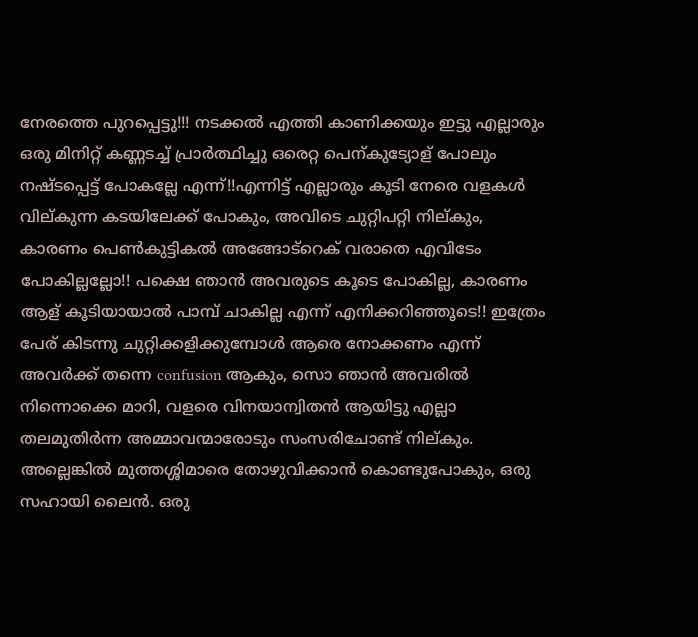നേരത്തെ പുറപ്പെട്ടു!!! നടക്കല്‍ എത്തി കാണിക്കയും ഇട്ടു എല്ലാരും ഒരു മിനിറ്റ് കണ്ണടച്ച് പ്രാര്‍ത്ഥിച്ചു ഒരെറ്റ പെന്കുട്യോള് പോലും നഷ്ടപ്പെട്ട് പോകല്ലേ എന്ന്!!എന്നിട്ട് എല്ലാരും കൂടി നേരെ വളകള്‍ വില്കുന്ന കടയിലേക്ക് പോകും, അവിടെ ചുറ്റിപറ്റി നില്കും, കാരണം പെണ്‍കുട്ടികല്‍ അങ്ങോട്റെക് വരാതെ എവിടേം പോകില്ലല്ലോ!! പക്ഷെ ഞാന്‍ അവരുടെ കൂടെ പോകില്ല, കാരണം ആള് കൂടിയായാല്‍ പാമ്പ് ചാകില്ല എന്ന് എനിക്കറിഞ്ഞൂടെ!! ഇത്രേം പേര് കിടന്നു ചുറ്റിക്കളിക്കുമ്പോള്‍ ആരെ നോക്കണം എന്ന് അവര്‍ക്ക് തന്നെ confusion ആകും, സൊ ഞാന്‍ അവരില്‍ നിന്നൊക്കെ മാറി, വളരെ വിനയാന്വിതന്‍ ആയിട്ടു എല്ലാ തലമുതിര്‍ന്ന അമ്മാവന്മാരോടും സംസരിചോണ്ട് നില്കും. അല്ലെങ്കില്‍ മുത്തശ്ശിമാരെ തോഴുവിക്കാന്‍ കൊണ്ടുപോകും, ഒരു സഹായി ലൈന്‍. ഒരു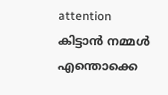attention കിട്ടാന്‍ നമ്മള്‍ എന്തൊക്കെ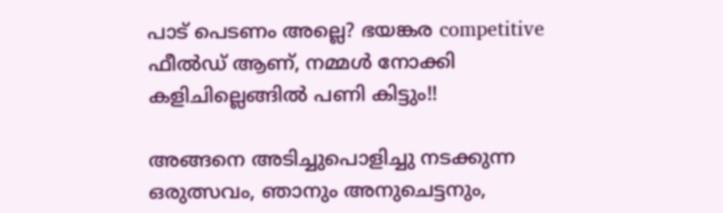പാട് പെടണം അല്ലെ? ഭയങ്കര competitive ഫീല്‍ഡ് ആണ്, നമ്മള്‍ നോക്കി കളിചില്ലെങ്ങില്‍ പണി കിട്ടും!!

അങ്ങനെ അടിച്ചുപൊളിച്ചു നടക്കുന്ന ഒരുത്സവം, ഞാനും അനുചെട്ടനും,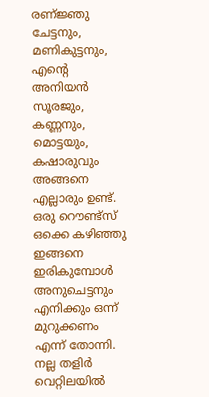രണ്ജ്ഞു ചേട്ടനും, മണികുട്ടനും, എന്‍റെ അനിയന്‍ സൂരജും, കണ്ണനും, മൊട്ടയും, കഷാരുവും അങ്ങനെ എല്ലാരും ഉണ്ട്. ഒരു റൌണ്ട്സ് ഒക്കെ കഴിഞ്ഞു ഇങ്ങനെ ഇരികുമ്പോള്‍ അനുചെട്ടനും എനിക്കും ഒന്ന് മുറുക്കണം എന്ന് തോന്നി. നല്ല തളിര്‍ വെറ്റിലയില്‍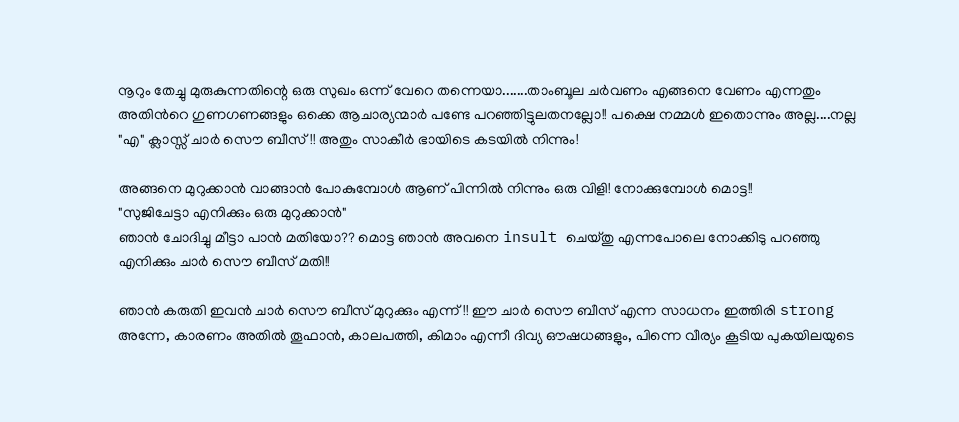നൂറും തേച്ചു മുരുകുന്നതിന്റെ ഒരു സുഖം ഒന്ന് വേറെ തന്നെയാ.......താംബൂല ചര്‍വണം എങ്ങനെ വേണം എന്നതും അതിന്‍റെ ഗുണഗണങ്ങളും ഒക്കെ ആചാര്യന്മാര്‍ പണ്ടേ പറഞ്ഞിട്ടുലതനല്ലോ!! പക്ഷെ നമ്മള്‍ ഇതൊന്നും അല്ല....നല്ല "എ" ക്ലാസ്സ്‌ ചാര്‍ സൌ ബീസ്!! അതും സാകീര്‍ ഭായിടെ കടയില്‍ നിന്നും!

അങ്ങനെ മുറുക്കാന്‍ വാങ്ങാന്‍ പോകുമ്പോള്‍ ആണ് പിന്നില്‍ നിന്നും ഒരു വിളി! നോക്കുമ്പോള്‍ മൊട്ട!!
"സുജിചേട്ടാ എനിക്കും ഒരു മുറുക്കാന്‍"
ഞാന്‍ ചോദിച്ചു മീട്ടാ പാന്‍ മതിയോ?? മൊട്ട ഞാന്‍ അവനെ insult ചെയ്തു എന്നപോലെ നോക്കിടു പറഞ്ഞു എനിക്കും ചാര്‍ സൌ ബീസ് മതി!!

ഞാന്‍ കരുതി ഇവന്‍ ചാര്‍ സൌ ബീസ് മുറുക്കും എന്ന്!! ഈ ചാര്‍ സൌ ബീസ് എന്ന സാധനം ഇത്തിരി strong അന്നേ, കാരണം അതില്‍ തൂഫാന്‍, കാലപത്തി, കിമാം എന്നീ ദിവ്യ ഔഷധങ്ങളും, പിന്നെ വീര്യം കൂടിയ പുകയിലയുടെ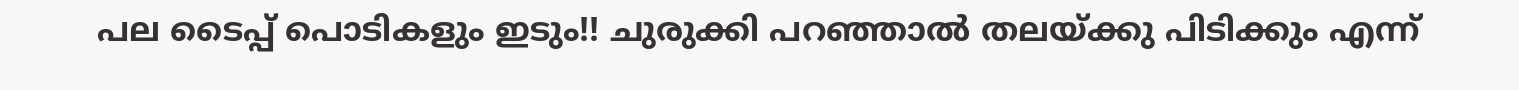പല ടൈപ്പ് പൊടികളും ഇടും!! ചുരുക്കി പറഞ്ഞാല്‍ തലയ്ക്കു പിടിക്കും എന്ന്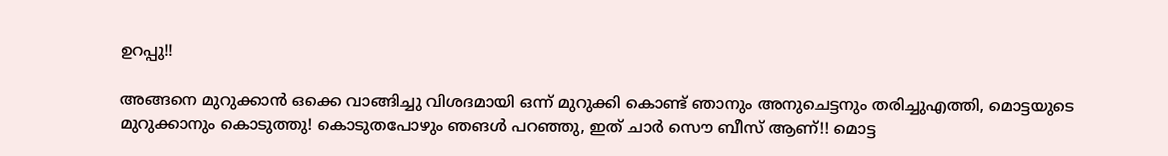ഉറപ്പു!!

അങ്ങനെ മുറുക്കാന്‍ ഒക്കെ വാങ്ങിച്ചു വിശദമായി ഒന്ന് മുറുക്കി കൊണ്ട് ഞാനും അനുചെട്ടനും തരിച്ചുഎത്തി, മൊട്ടയുടെ മുറുക്കാനും കൊടുത്തു! കൊടുതപോഴും ഞങള്‍ പറഞ്ഞു, ഇത് ചാര്‍ സൌ ബീസ് ആണ്!! മൊട്ട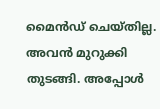മൈന്‍ഡ് ചെയ്തില്ല. അവന്‍ മുറുക്കി തുടങ്ങി. അപ്പോള്‍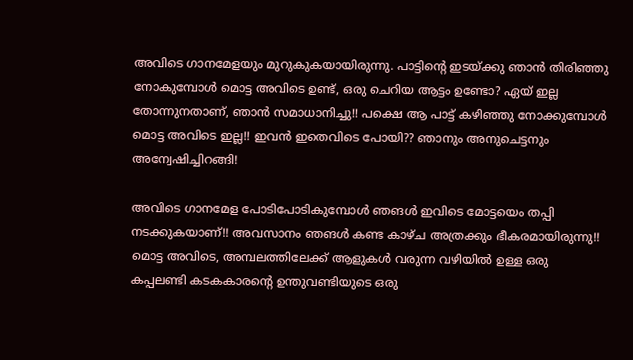അവിടെ ഗാനമേളയും മുറുകുകയായിരുന്നു. പാട്ടിന്‍റെ ഇടയ്ക്കു ഞാന്‍ തിരിഞ്ഞു നോകുമ്പോള്‍ മൊട്ട അവിടെ ഉണ്ട്, ഒരു ചെറിയ ആട്ടം ഉണ്ടോ? ഏയ്‌ ഇല്ല തോന്നുനതാണ്, ഞാന്‍ സമാധാനിച്ചു!! പക്ഷെ ആ പാട്ട് കഴിഞ്ഞു നോക്കുമ്പോള്‍ മൊട്ട അവിടെ ഇല്ല!! ഇവന്‍ ഇതെവിടെ പോയി?? ഞാനും അനുചെട്ടനും അന്വേഷിച്ചിറങ്ങി!

അവിടെ ഗാനമേള പോടിപോടികുമ്പോള്‍ ഞങള്‍ ഇവിടെ മോട്ടയെം തപ്പി നടക്കുകയാണ്!! അവസാനം ഞങള്‍ കണ്ട കാഴ്ച അത്രക്കും ഭീകരമായിരുന്നു!! മൊട്ട അവിടെ, അമ്പലത്തിലേക്ക് ആളുകള്‍ വരുന്ന വഴിയില്‍ ഉള്ള ഒരു കപ്പലണ്ടി കടകകാരന്റെ ഉന്തുവണ്ടിയുടെ ഒരു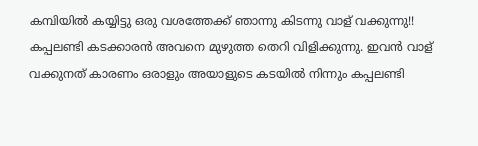കമ്പിയില്‍ കയ്യിട്ടു ഒരു വശത്തേക്ക്‌ ഞാന്നു കിടന്നു വാള് വക്കുന്നു!! കപ്പലണ്ടി കടക്കാരന്‍ അവനെ മുഴുത്ത തെറി വിളിക്കുന്നു. ഇവന്‍ വാള് വക്കുനത് കാരണം ഒരാളും അയാളുടെ കടയില്‍ നിന്നും കപ്പലണ്ടി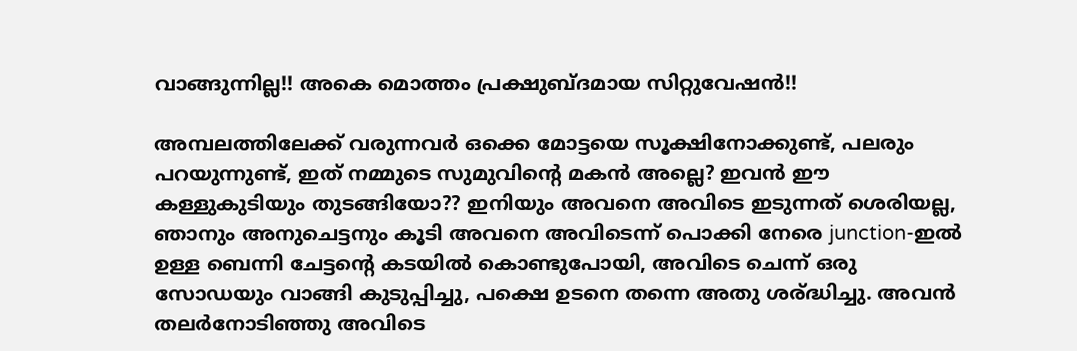വാങ്ങുന്നില്ല!! അകെ മൊത്തം പ്രക്ഷുബ്ദമായ സിറ്റുവേഷന്‍!!

അമ്പലത്തിലേക്ക് വരുന്നവര്‍ ഒക്കെ മോട്ടയെ സൂക്ഷിനോക്കുണ്ട്, പലരും പറയുന്നുണ്ട്, ഇത് നമ്മുടെ സുമുവിന്റെ മകന്‍ അല്ലെ? ഇവന്‍ ഈ കള്ളുകുടിയും തുടങ്ങിയോ?? ഇനിയും അവനെ അവിടെ ഇടുന്നത് ശെരിയല്ല, ഞാനും അനുചെട്ടനും കൂടി അവനെ അവിടെന്ന് പൊക്കി നേരെ junction-ഇല്‍ ഉള്ള ബെന്നി ചേട്ടന്റെ കടയില്‍ കൊണ്ടുപോയി, അവിടെ ചെന്ന് ഒരു സോഡയും വാങ്ങി കുടുപ്പിച്ചു, പക്ഷെ ഉടനെ തന്നെ അതു ശര്ദ്ധിച്ചു. അവന്‍ തലര്‍നോടിഞ്ഞു അവിടെ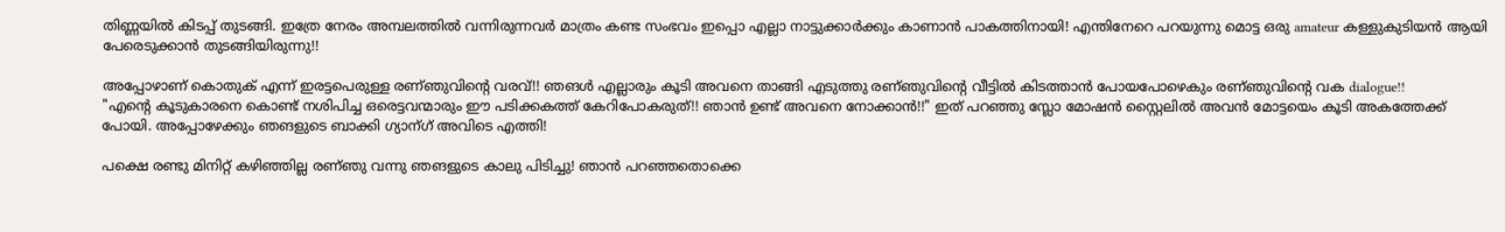തിണ്ണയില്‍ കിടപ്പ് തുടങ്ങി. ഇത്രേ നേരം അമ്പലത്തില്‍ വന്നിരുന്നവര്‍ മാത്രം കണ്ട സംഭവം ഇപ്പൊ എല്ലാ നാട്ടുക്കാര്‍ക്കും കാണാന്‍ പാകത്തിനായി! എന്തിനേറെ പറയുന്നു മൊട്ട ഒരു amateur കള്ളുകുടിയന്‍ ആയി പേരെടുക്കാന്‍ തുടങ്ങിയിരുന്നു!!

അപ്പോഴാണ് കൊതുക് എന്ന് ഇരട്ടപെരുള്ള രണ്ഞുവിന്റെ വരവ്!! ഞങള്‍ എല്ലാരും കൂടി അവനെ താങ്ങി എടുത്തു രണ്ഞുവിന്റെ വീട്ടില്‍ കിടത്താന്‍ പോയപോഴെകും രണ്ഞുവിന്റെ വക dialogue!!
"എന്‍റെ കൂടുകാരനെ കൊണ്ട് നശിപിച്ച ഒരെട്ടവന്മാരും ഈ പടിക്കകത്ത് കേറിപോകരുത്!! ഞാന്‍ ഉണ്ട് അവനെ നോക്കാന്‍!!" ഇത് പറഞ്ഞു സ്ലോ മോഷന്‍ സ്റ്റൈലില്‍ അവന്‍ മോട്ടയെം കൂടി അകത്തേക്ക് പോയി. അപ്പോഴേക്കും ഞങളുടെ ബാക്കി ഗ്യാന്ഗ് അവിടെ എത്തി!

പക്ഷെ രണ്ടു മിനിറ്റ് കഴിഞ്ഞില്ല രണ്ഞു വന്നു ഞങളുടെ കാലു പിടിച്ചു! ഞാന്‍ പറഞ്ഞതൊക്കെ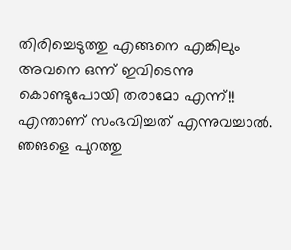തിരിച്ചെടുത്തു എങ്ങനെ എങ്കിലും അവനെ ഒന്ന് ഇവിടെന്നു കൊണ്ടുപോയി തരാമോ എന്ന്!! എന്താണ് സംഭവിച്ചത് എന്നുവച്ചാല്‍. ഞങളെ പുറത്തു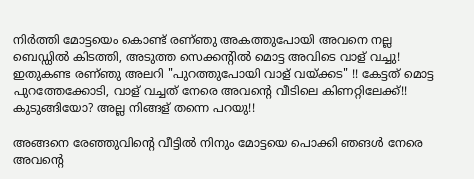നിര്‍ത്തി മോട്ടയെം കൊണ്ട് രണ്ഞു അകത്തുപോയി അവനെ നല്ല ബെഡ്ഡില്‍ കിടത്തി, അടുത്ത സെക്കന്റില്‍ മൊട്ട അവിടെ വാള് വച്ചു! ഇതുകണ്ട രണ്ഞു അലറി "പുറത്തുപോയി വാള് വയ്ക്കട" !! കേട്ടത് മൊട്ട പുറത്തേക്കോടി, വാള് വച്ചത് നേരെ അവന്റെ വീടിലെ കിണറ്റിലേക്ക്!! കുടുങ്ങിയോ? അല്ല നിങ്ങള് തന്നെ പറയു!!

അങ്ങനെ രേഞ്ഞുവിന്റെ വീട്ടില്‍ നിനും മോട്ടയെ പൊക്കി ഞങള്‍ നേരെ അവന്‍റെ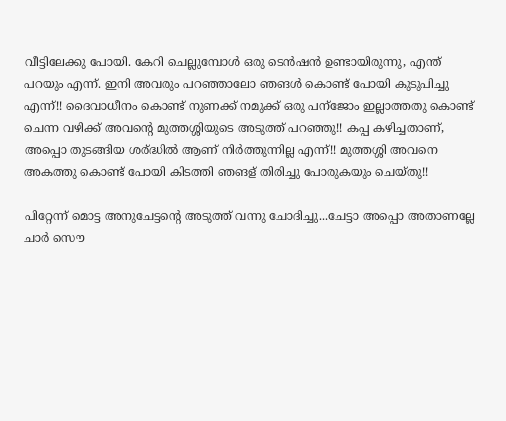വീട്ടിലേക്കു പോയി. കേറി ചെല്ലുമ്പോള്‍ ഒരു ടെന്‍ഷന്‍ ഉണ്ടായിരുന്നു, എന്ത് പറയും എന്ന്. ഇനി അവരും പറഞ്ഞാലോ ഞങള്‍ കൊണ്ട് പോയി കുടുപിച്ചു എന്ന്!! ദൈവാധീനം കൊണ്ട് നുണക്ക് നമുക്ക് ഒരു പന്ജോം ഇല്ലാത്തതു കൊണ്ട് ചെന്ന വഴിക്ക് അവന്റെ മുത്തശ്ശിയുടെ അടുത്ത് പറഞ്ഞു!! കപ്പ കഴിച്ചതാണ്, അപ്പൊ തുടങ്ങിയ ശര്ദ്ധില്‍ ആണ് നിര്‍ത്തുന്നില്ല എന്ന്!! മുത്തശ്ശി അവനെ അകത്തു കൊണ്ട് പോയി കിടത്തി ഞങള് തിരിച്ചു പോരുകയും ചെയ്തു!!

പിറ്റേന്ന് മൊട്ട അനുചേട്ടന്റെ അടുത്ത് വന്നു ചോദിച്ചു...ചേട്ടാ അപ്പൊ അതാണല്ലേ ചാര്‍ സൌ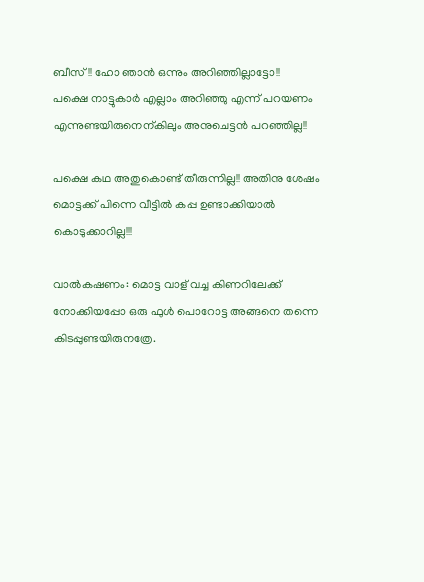ബീസ്!! ഹോ ഞാന്‍ ഒന്നും അറിഞ്ഞില്ലാട്ടോ!!
പക്ഷെ നാട്ടുകാര്‍ എല്ലാം അറിഞ്ഞു എന്ന് പറയണം എന്നുണ്ടയിരുനെന്കിലും അനുചെട്ടന്‍ പറഞ്ഞില്ല!!

പക്ഷെ കഥ അതുകൊണ്ട് തീരുന്നില്ല!! അതിനു ശേഷം മൊട്ടക്ക് പിന്നെ വീട്ടില്‍ കപ്പ ഉണ്ടാക്കിയാല്‍ കൊടുക്കാറില്ല!!!

വാല്‍കഷണം: മൊട്ട വാള് വച്ച കിണറിലേക്ക് നോക്കിയപ്പോ ഒരു ഫുള്‍ പൊറോട്ട അങ്ങനെ തന്നെ കിടപ്പുണ്ടയിരുനത്രേ.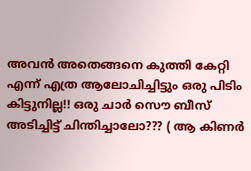അവന്‍ അതെങ്ങനെ കുത്തി കേറ്റി എന്ന് എത്ര ആലോചിച്ചിട്ടും ഒരു പിടിം കിട്ടുനില്ല!! ഒരു ചാര്‍ സൌ ബീസ് അടിച്ചിട്ട് ചിന്തിച്ചാലോ??? ( ആ കിണര്‍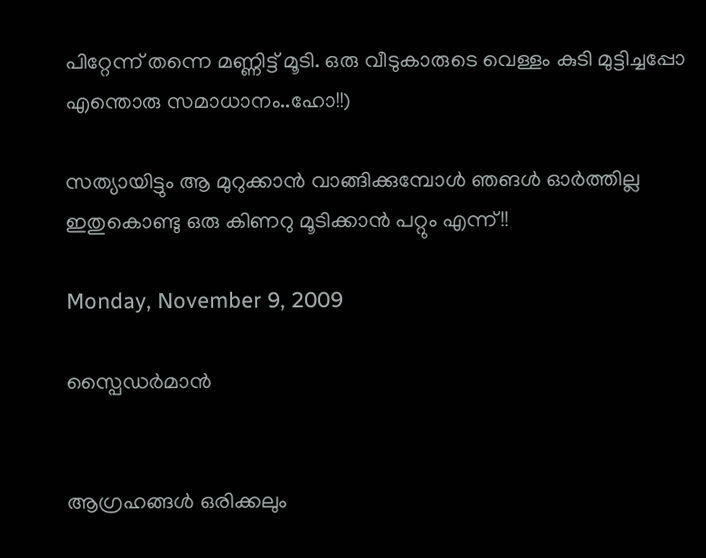പിറ്റേന്ന് തന്നെ മണ്ണിട്ട്‌ മൂടി. ഒരു വീടുകാരുടെ വെള്ളം കുടി മുട്ടിച്ചപ്പോ എന്തൊരു സമാധാനം..ഹോ!!)

സത്യായിട്ടും ആ മുറുക്കാന്‍ വാങ്ങിക്കുമ്പോള്‍ ഞങള്‍ ഓര്‍ത്തില്ല ഇതുകൊണ്ടു ഒരു കിണറു മൂടിക്കാന്‍ പറ്റും എന്ന്!!

Monday, November 9, 2009

സ്പൈഡര്‍മാന്‍


ആഗ്രഹങ്ങള്‍ ഒരിക്കലും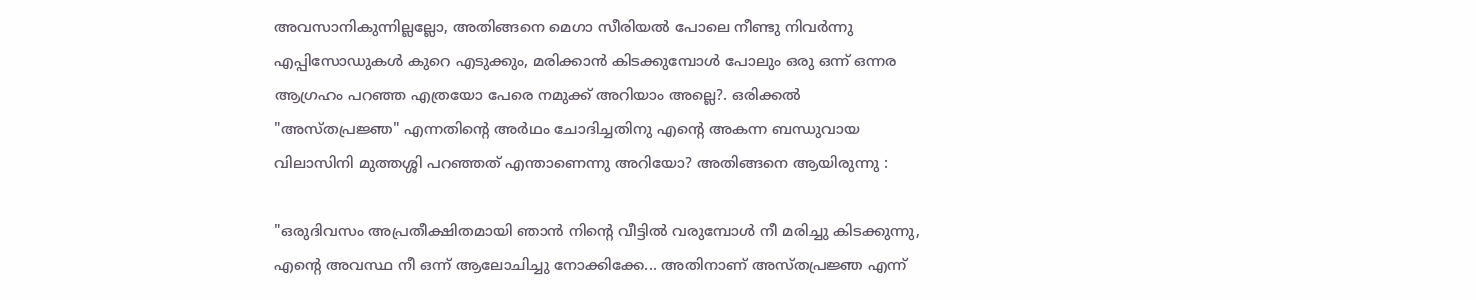അവസാനികുന്നില്ലല്ലോ, അതിങ്ങനെ മെഗാ സീരിയല്‍ പോലെ നീണ്ടു നിവര്‍ന്നു എപ്പിസോഡുകള്‍ കുറെ എടുക്കും, മരിക്കാന്‍ കിടക്കുമ്പോള്‍ പോലും ഒരു ഒന്ന് ഒന്നര ആഗ്രഹം പറഞ്ഞ എത്രയോ പേരെ നമുക്ക് അറിയാം അല്ലെ?. ഒരിക്കല്‍ "അസ്തപ്രജ്ഞ" എന്നതിന്‍റെ അര്‍ഥം ചോദിച്ചതിനു എന്‍റെ അകന്ന ബന്ധുവായ വിലാസിനി മുത്തശ്ശി പറഞ്ഞത് എന്താണെന്നു അറിയോ? അതിങ്ങനെ ആയിരുന്നു :

"ഒരുദിവസം അപ്രതീക്ഷിതമായി ഞാന്‍ നിന്‍റെ വീട്ടില്‍ വരുമ്പോള്‍ നീ മരിച്ചു കിടക്കുന്നു, എന്‍റെ അവസ്ഥ നീ ഒന്ന് ആലോചിച്ചു നോക്കിക്കേ... അതിനാണ് അസ്തപ്രജ്ഞ എന്ന്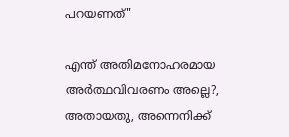പറയണത്"

എന്ത് അതിമനോഹരമായ അര്‍ത്ഥവിവരണം അല്ലെ?, അതായതു, അന്നെനിക്ക്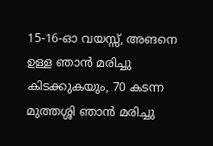15-16-ഓ വയസ്സ്, അങനെ ഉള്ള ഞാന്‍ മരിച്ചു കിടക്കുകയും, 70 കടന്ന മുത്തശ്ശി ഞാന്‍ മരിച്ചു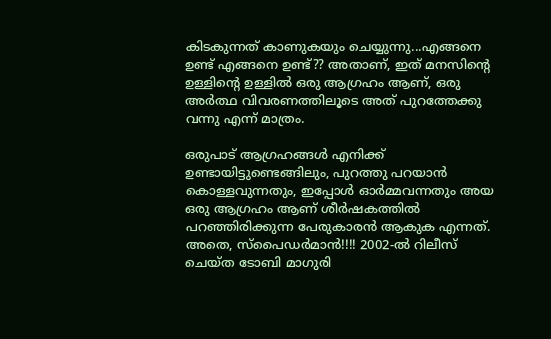കിടകുന്നത് കാണുകയും ചെയ്യുന്നു...എങ്ങനെ ഉണ്ട്‌ എങ്ങനെ ഉണ്ട്?? അതാണ്, ഇത് മനസിന്‍റെ ഉള്ളിന്‍റെ ഉള്ളില്‍ ഒരു ആഗ്രഹം ആണ്, ഒരു അര്‍ത്ഥ വിവരണത്തിലൂടെ അത് പുറത്തേക്കു വന്നു എന്ന് മാത്രം.

ഒരുപാട് ആഗ്രഹങ്ങള്‍ എനിക്ക് ഉണ്ടായിട്ടുണ്ടെങ്ങിലും, പുറത്തു പറയാന്‍ കൊള്ളവുന്നതും, ഇപ്പോള്‍ ഓര്‍മ്മവന്നതും അയ ഒരു ആഗ്രഹം ആണ് ശീര്‍ഷകത്തില്‍ പറഞ്ഞിരിക്കുന്ന പേരുകാരന്‍ ആകുക എന്നത്.
അതെ, സ്പൈഡര്‍മാന്‍!!!! 2002-ല്‍ റിലീസ് ചെയ്ത ടോബി മാഗുരി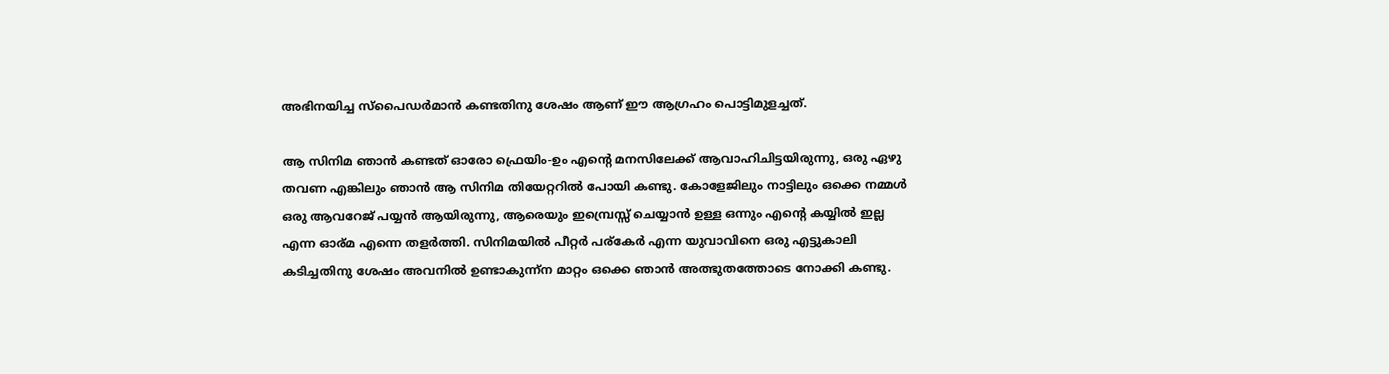അഭിനയിച്ച സ്പൈഡര്‍മാന്‍ കണ്ടതിനു ശേഷം ആണ് ഈ ആഗ്രഹം പൊട്ടിമുളച്ചത്.

ആ സിനിമ ഞാന്‍ കണ്ടത് ഓരോ ഫ്രെയിം-ഉം എന്‍റെ മനസിലേക്ക് ആവാഹിചിട്ടയിരുന്നു, ഒരു ഏഴു തവണ എങ്കിലും ഞാന്‍ ആ സിനിമ തിയേറ്ററില്‍ പോയി കണ്ടു. കോളേജിലും നാട്ടിലും ഒക്കെ നമ്മള്‍ ഒരു ആവറേജ് പയ്യന്‍ ആയിരുന്നു, ആരെയും ഇമ്പ്രെസ്സ് ചെയ്യാന്‍ ഉള്ള ഒന്നും എന്‍റെ കയ്യില്‍ ഇല്ല എന്ന ഓര്മ എന്നെ തളര്‍ത്തി. സിനിമയില്‍ പീറ്റര്‍ പര്കേര്‍ എന്ന യുവാവിനെ ഒരു എട്ടുകാലി കടിച്ചതിനു ശേഷം അവനില്‍ ഉണ്ടാകുന്ന്ന മാറ്റം ഒക്കെ ഞാന്‍ അത്ഭുതത്തോടെ നോക്കി കണ്ടു.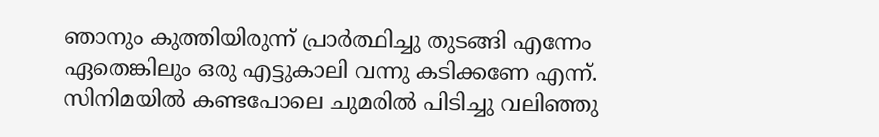ഞാനും കുത്തിയിരുന്ന് പ്രാര്‍ത്ഥിച്ചു തുടങ്ങി എന്നേം ഏതെങ്കിലും ഒരു എട്ടുകാലി വന്നു കടിക്കണേ എന്ന്. സിനിമയില്‍ കണ്ടപോലെ ചുമരില്‍ പിടിച്ചു വലിഞ്ഞു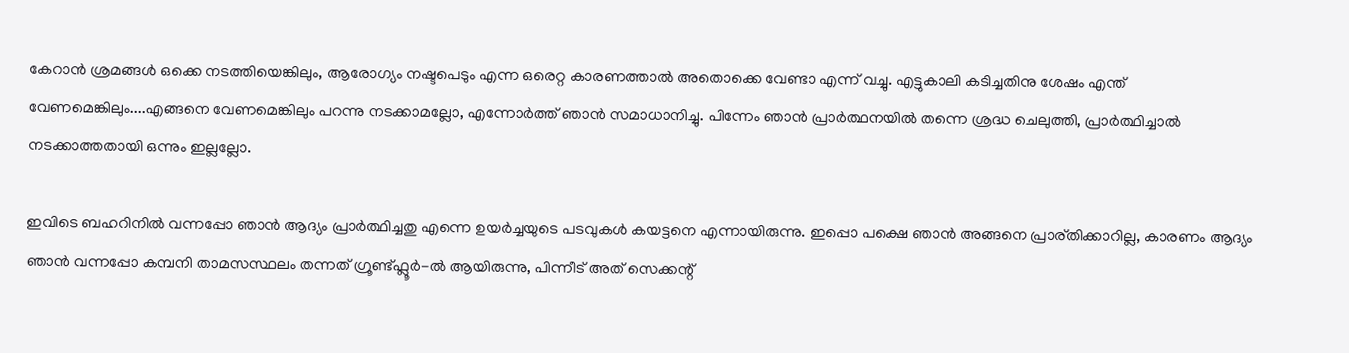കേറാന്‍ ശ്രമങ്ങള്‍ ഒക്കെ നടത്തിയെങ്കിലും, ആരോഗ്യം നഷ്ടപെടും എന്ന ഒരെറ്റ കാരണത്താല്‍ അതൊക്കെ വേണ്ടാ എന്ന് വച്ചു. എട്ടുകാലി കടിച്ചതിനു ശേഷം എന്ത് വേണമെങ്കിലും....എങ്ങനെ വേണമെങ്കിലും പറന്നു നടക്കാമല്ലോ, എന്നോര്‍ത്ത് ഞാന്‍ സമാധാനിച്ചു. പിന്നേം ഞാന്‍ പ്രാര്‍ത്ഥനയില്‍ തന്നെ ശ്രദ്ധ ചെലുത്തി, പ്രാര്‍ത്ഥിച്ചാല്‍ നടക്കാത്തതായി ഒന്നും ഇല്ലല്ലോ.

ഇവിടെ ബഹറിനില്‍ വന്നപ്പോ ഞാന്‍ ആദ്യം പ്രാര്‍ത്ഥിച്ചതു എന്നെ ഉയര്‍ച്ചയുടെ പടവുകള്‍ കയട്ടനെ എന്നായിരുന്നു. ഇപ്പൊ പക്ഷെ ഞാന്‍ അങ്ങനെ പ്രാര്തിക്കാറില്ല, കാരണം ആദ്യം ഞാന്‍ വന്നപ്പോ കമ്പനി താമസസ്ഥലം തന്നത് ഗ്രൂണ്ട്ഫ്ലൂര്‍-ല്‍ ആയിരുന്നു, പിന്നീട് അത് സെക്കന്റ്‌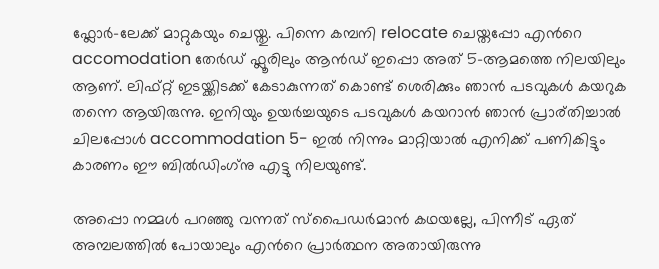ഫ്ലോര്‍-ലേക്ക് മാറ്റുകയും ചെയ്തു. പിന്നെ കമ്പനി relocate ചെയ്തപ്പോ എന്‍റെ accomodation തേര്‍ഡ് ഫ്ലൂരിലും ആന്‍ഡ്‌ ഇപ്പൊ അത് 5-ആമത്തെ നിലയിലും ആണ്. ലിഫ്റ്റ്‌ ഇടയ്ക്കിടക്ക് കേടാകുന്നത് കൊണ്ട് ശെരിക്കും ഞാന്‍ പടവുകള്‍ കയറുക തന്നെ ആയിരുന്നു. ഇനിയും ഉയര്‍ച്ചയുടെ പടവുകള്‍ കയറാന്‍ ഞാന്‍ പ്രാര്തിച്ചാല്‍ ചിലപ്പോള്‍ accommodation 5- ഇല്‍ നിന്നും മാറ്റിയാല്‍ എനിക്ക് പണികിട്ടും കാരണം ഈ ബില്‍ഡിംഗ്‌നു എട്ടു നിലയുണ്ട്‌.

അപ്പൊ നമ്മള്‍ പറഞ്ഞു വന്നത് സ്പൈഡര്‍മാന്‍ കഥയല്ലേ, പിന്നീട് ഏത് അമ്പലത്തില്‍ പോയാലും എന്‍റെ പ്രാര്‍ത്ഥന അതായിരുന്നു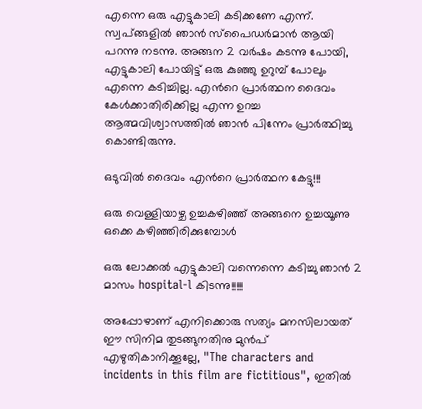എന്നെ ഒരു എട്ടുകാലി കടിക്കണേ എന്ന്. സ്വപ്ങ്ങളില്‍ ഞാന്‍ സ്പൈഡര്‍മാന്‍ ആയി പറന്നു നടന്നു. അങ്ങന 2 വര്‍ഷം കടന്നു പോയി, എട്ടുകാലി പോയിട്ട് ഒരു കുഞ്ഞു ഉറുമ്പ് പോലും എന്നെ കടിച്ചില്ല. എന്‍റെ പ്രാര്‍ത്ഥന ദൈവം കേള്‍ക്കാതിരിക്കില്ല എന്ന ഉറച്ച ആത്മവിശ്വാസത്തില്‍ ഞാന്‍ പിന്നേം പ്രാര്‍ത്ഥിച്ചു കൊണ്ടിരുന്നു.

ഒടുവില്‍ ദൈവം എന്‍റെ പ്രാര്‍ത്ഥന കേട്ടു!!!

ഒരു വെള്ളിയാഴ്ച ഉച്ചകഴിഞ്ഞ് അങ്ങനെ ഉച്ചയൂണു ഒക്കെ കഴിഞ്ഞിരിക്കുമ്പോള്‍

ഒരു ലോക്കല്‍ എട്ടുകാലി വന്നെന്നെ കടിച്ചു ഞാന്‍ 2 മാസം hospital-l കിടന്നു!!!!!

അപ്പോഴാണ് എനിക്കൊരു സത്യം മനസിലായത് ഈ സിനിമ തുടങ്ങുനതിനു മുന്‍പ് എഴുതികാനിക്കൂല്ലേ, "The characters and incidents in this film are fictitious", ഇതില്‍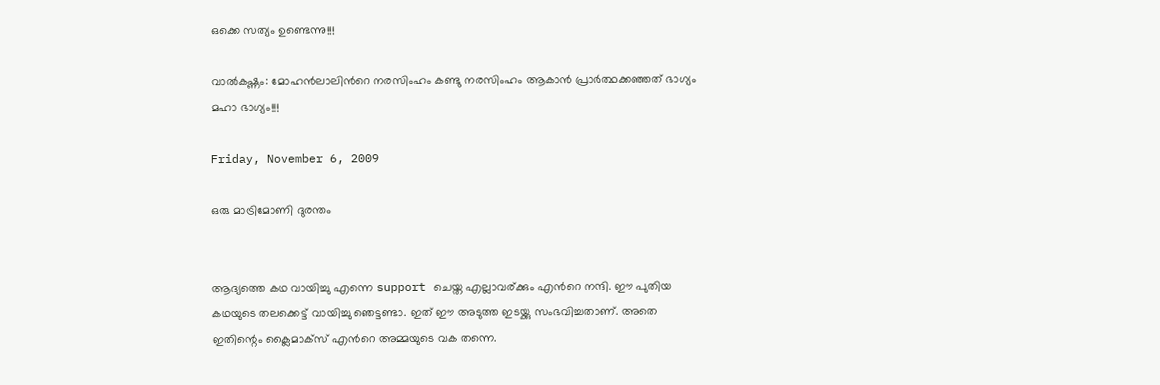ഒക്കെ സത്യം ഉണ്ടെന്നു!!!

വാല്‍കഷ്ണം: മോഹന്‍ലാലിന്‍റെ നരസിംഹം കണ്ടു നരസിംഹം ആകാന്‍ പ്രാര്‍ത്ഥക്കഞ്ഞത് ഭാഗ്യം മഹാ ഭാഗ്യം!!!

Friday, November 6, 2009

ഒരു മാട്രിമോണി ദുരന്തം


ആദ്യത്തെ കഥ വായിച്ചു എന്നെ support ചെയ്ത എല്ലാവര്ക്കും എന്‍റെ നന്ദി. ഈ പുതിയ കഥയുടെ തലക്കെട്ട്‌ വായിച്ചു ഞെട്ടണ്ടാ. ഇത് ഈ അടുത്ത ഇടയ്ക്കു സംഭവിച്ചതാണ്. അതെ ഇതിന്റെം ക്ലൈമാക്സ്‌ എന്‍റെ അമ്മയുടെ വക തന്നെ.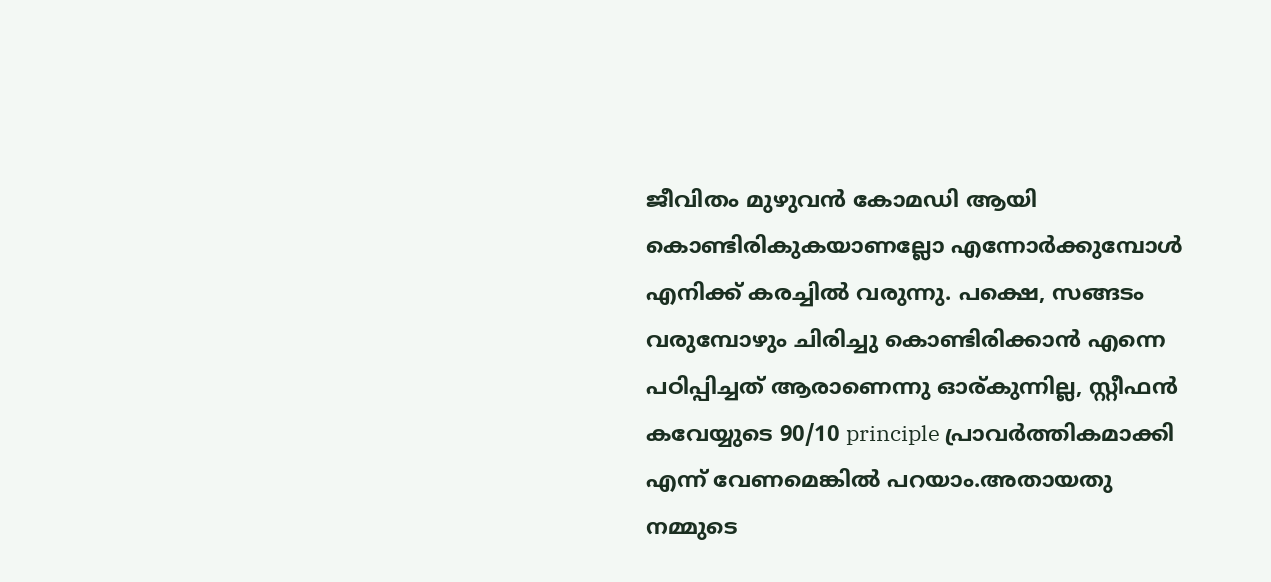ജീവിതം മുഴുവന്‍ കോമഡി ആയി കൊണ്ടിരികുകയാണല്ലോ എന്നോര്‍ക്കുമ്പോള്‍ എനിക്ക് കരച്ചില്‍ വരുന്നു. പക്ഷെ, സങ്ങടം വരുമ്പോഴും ചിരിച്ചു കൊണ്ടിരിക്കാന്‍ എന്നെ പഠിപ്പിച്ചത് ആരാണെന്നു ഓര്കുന്നില്ല, സ്റ്റീഫന്‍ കവേയ്യുടെ 90/10 principle പ്രാവര്‍ത്തികമാക്കി എന്ന് വേണമെങ്കില്‍ പറയാം.അതായതു നമ്മുടെ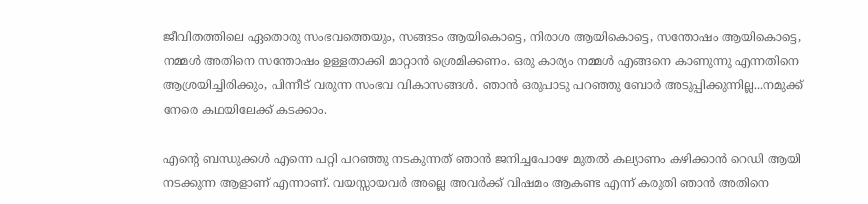ജീവിതത്തിലെ ഏതൊരു സംഭവത്തെയും, സങ്ങടം ആയികൊട്ടെ, നിരാശ ആയികൊട്ടെ, സന്തോഷം ആയികൊട്ടെ, നമ്മള്‍ അതിനെ സന്തോഷം ഉള്ളതാക്കി മാറ്റാന്‍ ശ്രെമിക്കണം. ഒരു കാര്യം നമ്മള്‍ എങ്ങനെ കാണുന്നു എന്നതിനെ ആശ്രയിച്ചിരിക്കും, പിന്നീട് വരുന്ന സംഭവ വികാസങ്ങള്‍. ഞാന്‍ ഒരുപാടു പറഞ്ഞു ബോര്‍ അടുപ്പിക്കുന്നില്ല...നമുക്ക് നേരെ കഥയിലേക്ക് കടക്കാം.

എന്‍റെ ബന്ധുക്കള്‍ എന്നെ പറ്റി പറഞ്ഞു നടകുന്നത് ഞാന്‍ ജനിച്ചപോഴേ മുതല്‍ കല്യാണം കഴിക്കാന്‍ റെഡി ആയി നടക്കുന്ന ആളാണ് എന്നാണ്. വയസ്സായവര്‍ അല്ലെ അവര്‍ക്ക് വിഷമം ആകണ്ട എന്ന് കരുതി ഞാന്‍ അതിനെ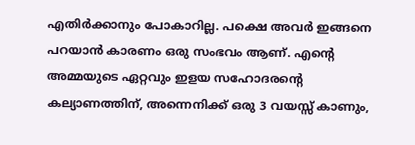എതിര്‍ക്കാനും പോകാറില്ല. പക്ഷെ അവര്‍ ഇങ്ങനെ പറയാന്‍ കാരണം ഒരു സംഭവം ആണ്. എന്‍റെ അമ്മയുടെ ഏറ്റവും ഇളയ സഹോദരന്‍റെ കല്യാണത്തിന്, അന്നെനിക്ക് ഒരു 3 വയസ്സ് കാണും,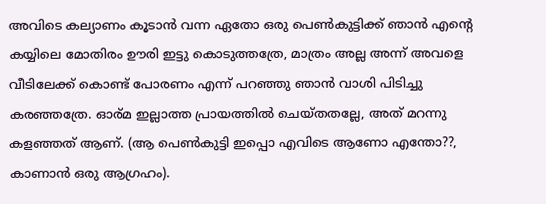അവിടെ കല്യാണം കൂടാന്‍ വന്ന ഏതോ ഒരു പെണ്‍കുട്ടിക്ക് ഞാന്‍ എന്‍റെ കയ്യിലെ മോതിരം ഊരി ഇട്ടു കൊടുത്തത്രേ, മാത്രം അല്ല അന്ന് അവളെ വീടിലേക്ക്‌ കൊണ്ട് പോരണം എന്ന് പറഞ്ഞു ഞാന്‍ വാശി പിടിച്ചു കരഞ്ഞത്രേ. ഓര്മ ഇല്ലാത്ത പ്രായത്തില്‍ ചെയ്തതല്ലേ, അത് മറന്നു കളഞ്ഞത് ആണ്. (ആ പെണ്‍കുട്ടി ഇപ്പൊ എവിടെ ആണോ എന്തോ??, കാണാന്‍ ഒരു ആഗ്രഹം).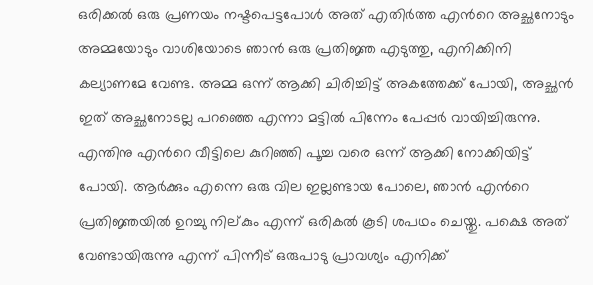ഒരിക്കല്‍ ഒരു പ്രണയം നഷ്ടപെട്ടപോള്‍ അത് എതിര്‍ത്ത എന്‍റെ അച്ഛനോടും അമ്മയോടും വാശിയോടെ ഞാന്‍ ഒരു പ്രതിജ്ഞ എടുത്തു, എനിക്കിനി കല്യാണമേ വേണ്ട. അമ്മ ഒന്ന് ആക്കി ചിരിച്ചിട്ട് അകത്തേക്ക് പോയി, അച്ഛന്‍ ഇത് അച്ഛനോടല്ല പറഞ്ഞെ എന്നാ മട്ടില്‍ പിന്നേം പേപ്പര്‍ വായിച്ചിരുന്നു. എന്തിനു എന്‍റെ വീട്ടിലെ കുറിഞ്ഞി പൂച്ച വരെ ഒന്ന് ആക്കി നോക്കിയിട്ട് പോയി. ആര്‍ക്കും എന്നെ ഒരു വില ഇല്ലണ്ടായ പോലെ, ഞാന്‍ എന്‍റെ പ്രതിജ്ഞയില്‍ ഉറച്ചു നില്കും എന്ന് ഒരികല്‍ കൂടി ശപഥം ചെയ്തു. പക്ഷെ അത് വേണ്ടായിരുന്നു എന്ന് പിന്നീട് ഒരുപാടു പ്രാവശ്യം എനിക്ക്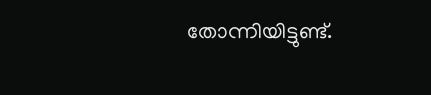തോന്നിയിട്ടുണ്ട്‌.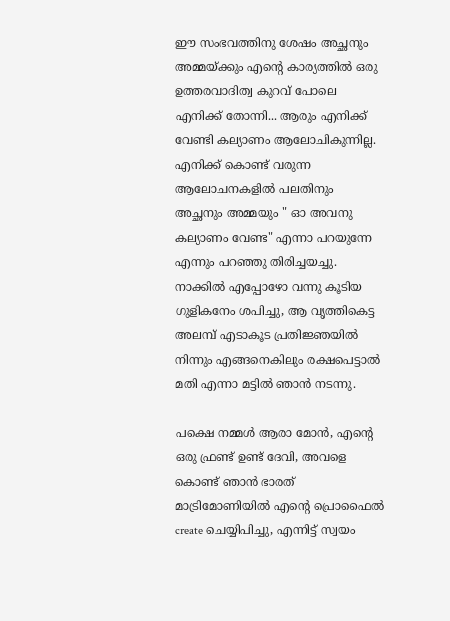ഈ സംഭവത്തിനു ശേഷം അച്ഛനും അമ്മയ്ക്കും എന്‍റെ കാര്യത്തില്‍ ഒരു ഉത്തരവാദിത്വ കുറവ് പോലെ എനിക്ക് തോന്നി... ആരും എനിക്ക് വേണ്ടി കല്യാണം ആലോചികുന്നില്ല. എനിക്ക് കൊണ്ട് വരുന്ന ആലോചനകളില്‍ പലതിനും അച്ഛനും അമ്മയും " ഓ അവനു കല്യാണം വേണ്ട" എന്നാ പറയുന്നേ എന്നും പറഞ്ഞു തിരിച്ചയച്ചു. നാക്കില്‍ എപ്പോഴോ വന്നു കൂടിയ ഗുളികനേം ശപിച്ചു, ആ വൃത്തികെട്ട അലമ്പ് എടാകൂട പ്രതിജ്ഞയില്‍ നിന്നും എങ്ങനെകിലും രക്ഷപെട്ടാല്‍ മതി എന്നാ മട്ടില്‍ ഞാന്‍ നടന്നു.

പക്ഷെ നമ്മള്‍ ആരാ മോന്‍, എന്‍റെ ഒരു ഫ്രണ്ട് ഉണ്ട് ദേവി, അവളെ കൊണ്ട് ഞാന്‍ ഭാരത്‌ മാട്രിമോണിയില്‍ എന്‍റെ പ്രൊഫൈല്‍ create ചെയ്യിപിച്ചു, എന്നിട്ട് സ്വയം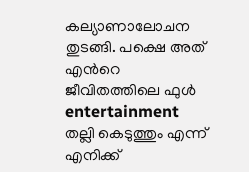കല്യാണാലോചന തുടങ്ങി. പക്ഷെ അത് എന്‍റെ ജീവിതത്തിലെ ഫുള്‍ entertainment തല്ലി കെടുത്തും എന്ന് എനിക്ക്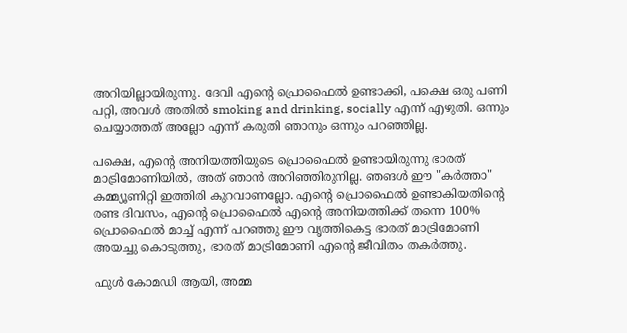അറിയില്ലായിരുന്നു. ദേവി എന്‍റെ പ്രൊഫൈല്‍ ഉണ്ടാക്കി, പക്ഷെ ഒരു പണി പറ്റി, അവള്‍ അതില്‍ smoking and drinking, socially എന്ന് എഴുതി. ഒന്നും ചെയ്യാത്തത് അല്ലോ എന്ന് കരുതി ഞാനും ഒന്നും പറഞ്ഞില്ല.

പക്ഷെ, എന്‍റെ അനിയത്തിയുടെ പ്രൊഫൈല്‍ ഉണ്ടായിരുന്നു ഭാരത്‌ മാട്രിമോണിയില്‍, അത് ഞാന്‍ അറിഞ്ഞിരുനില്ല. ഞങള്‍ ഈ "കര്‍ത്താ" കമ്മ്യൂണിറ്റി ഇത്തിരി കുറവാണല്ലോ. എന്‍റെ പ്രൊഫൈല്‍ ഉണ്ടാകിയതിന്റെ രണ്ട ദിവസം, എന്‍റെ പ്രൊഫൈല്‍ എന്‍റെ അനിയത്തിക്ക് തന്നെ 100% പ്രൊഫൈല്‍ മാച്ച് എന്ന് പറഞ്ഞു ഈ വൃത്തികെട്ട ഭാരത്‌ മാട്രിമോണി അയച്ചു കൊടുത്തു, ഭാരത്‌ മാട്രിമോണി എന്‍റെ ജീവിതം തകര്‍ത്തു.

ഫുള്‍ കോമഡി ആയി, അമ്മ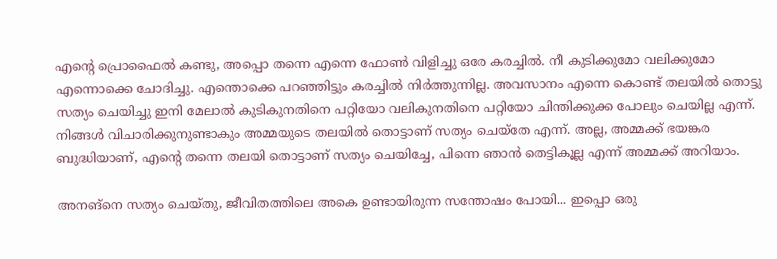എന്‍റെ പ്രൊഫൈല്‍ കണ്ടു, അപ്പൊ തന്നെ എന്നെ ഫോണ്‍ വിളിച്ചു ഒരേ കരച്ചില്‍. നീ കുടിക്കുമോ വലിക്കുമോ എന്നൊക്കെ ചോദിച്ചു. എന്തൊക്കെ പറഞ്ഞിട്ടും കരച്ചില്‍ നിര്‍ത്തുന്നില്ല. അവസാനം എന്നെ കൊണ്ട് തലയില്‍ തൊട്ടു സത്യം ചെയിച്ചു ഇനി മേലാല്‍ കുടികുനതിനെ പറ്റിയോ വലികുനതിനെ പറ്റിയോ ചിന്തിക്കുക്ക പോലും ചെയില്ല എന്ന്. നിങ്ങള്‍ വിചാരിക്കുനുണ്ടാകും അമ്മയുടെ തലയില്‍ തൊട്ടാണ് സത്യം ചെയ്തേ എന്ന്. അല്ല, അമ്മക്ക് ഭയങ്കര ബുദ്ധിയാണ്, എന്‍റെ തന്നെ തലയി തൊട്ടാണ് സത്യം ചെയിച്ചേ, പിന്നെ ഞാന്‍ തെട്ടികൂല്ല എന്ന് അമ്മക്ക് അറിയാം.

അനങ്നെ സത്യം ചെയ്തു, ജീവിതത്തിലെ അകെ ഉണ്ടായിരുന്ന സന്തോഷം പോയി... ഇപ്പൊ ഒരു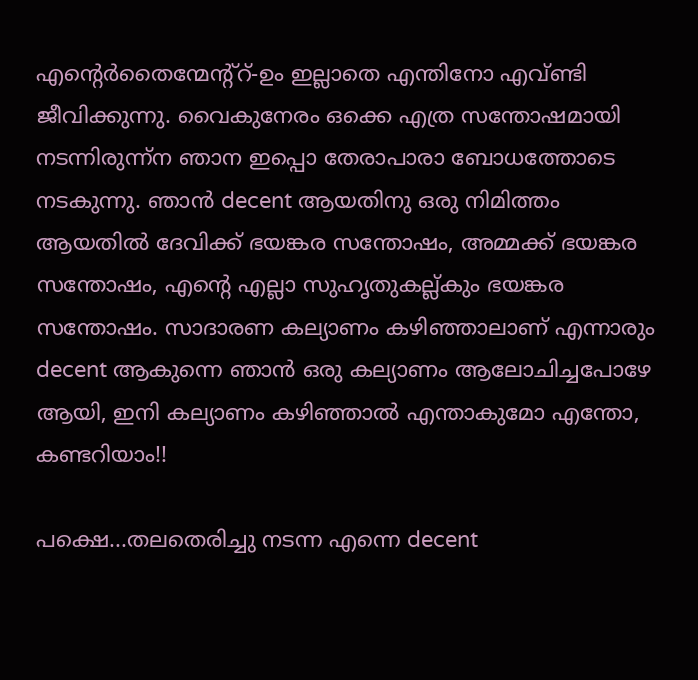എന്റെര്‍തൈന്മേന്റ്റ്‌-ഉം ഇല്ലാതെ എന്തിനോ എവ്ണ്ടി ജീവിക്കുന്നു. വൈകുനേരം ഒക്കെ എത്ര സന്തോഷമായി നടന്നിരുന്ന്ന ഞാന ഇപ്പൊ തേരാപാരാ ബോധത്തോടെ നടകുന്നു. ഞാന്‍ decent ആയതിനു ഒരു നിമിത്തം ആയതില്‍ ദേവിക്ക് ഭയങ്കര സന്തോഷം, അമ്മക്ക് ഭയങ്കര സന്തോഷം, എന്‍റെ എല്ലാ സുഹൃതുകല്ല്കും ഭയങ്കര സന്തോഷം. സാദാരണ കല്യാണം കഴിഞ്ഞാലാണ് എന്നാരും decent ആകുന്നെ ഞാന്‍ ഒരു കല്യാണം ആലോചിച്ചപോഴേ ആയി, ഇനി കല്യാണം കഴിഞ്ഞാല്‍ എന്താകുമോ എന്തോ, കണ്ടറിയാം!!

പക്ഷെ...തലതെരിച്ചു നടന്ന എന്നെ decent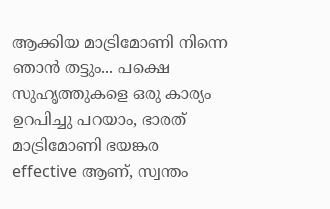ആക്കിയ മാട്രിമോണി നിന്നെ ഞാന്‍ തട്ടും... പക്ഷെ സുഹൃത്തുകളെ ഒരു കാര്യം ഉറപിച്ചു പറയാം, ഭാരത്‌ മാട്രിമോണി ഭയങ്കര effective ആണ്, സ്വന്തം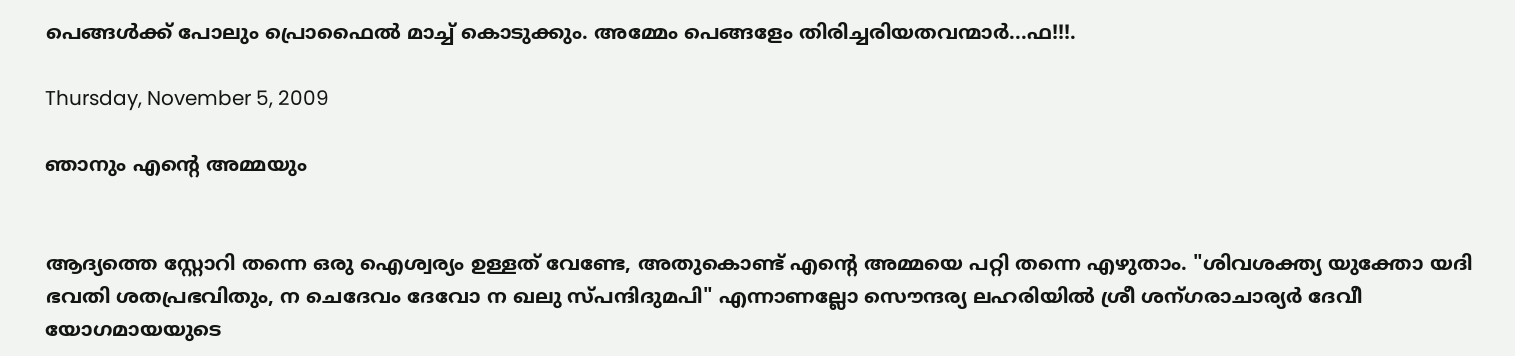പെങ്ങള്‍ക്ക് പോലും പ്രൊഫൈല്‍ മാച്ച് കൊടുക്കും. അമ്മേം പെങ്ങളേം തിരിച്ചരിയതവന്മാര്‍...ഫ!!!.

Thursday, November 5, 2009

ഞാനും എന്‍റെ അമ്മയും


ആദ്യത്തെ സ്റ്റോറി തന്നെ ഒരു ഐശ്വര്യം ഉള്ളത് വേണ്ടേ, അതുകൊണ്ട് എന്‍റെ അമ്മയെ പറ്റി തന്നെ എഴുതാം. "ശിവശക്ത്യ യുക്തോ യദി ഭവതി ശതപ്രഭവിതും, ന ചെദേവം ദേവോ ന ഖലു സ്പന്ദിദുമപി" എന്നാണല്ലോ സൌന്ദര്യ ലഹരിയില്‍ ശ്രീ ശന്ഗരാചാര്യര്‍ ദേവീ യോഗമായയുടെ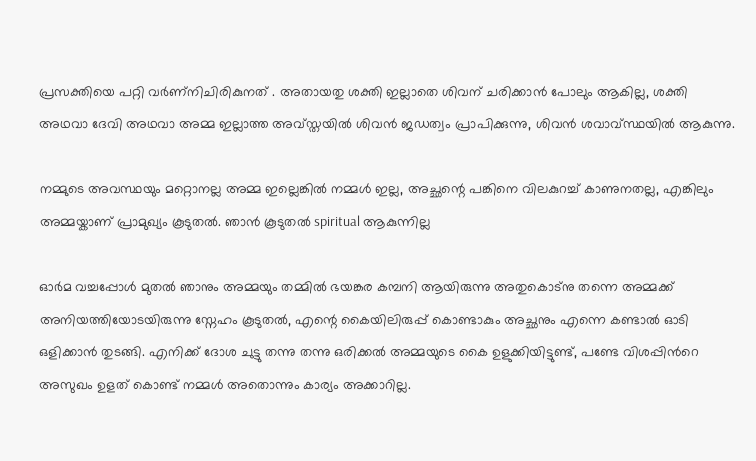പ്രസക്തിയെ പറ്റി വര്‍ണ്നിചിരികുനത് . അതായതു ശക്തി ഇല്ലാതെ ശിവന് ചരിക്കാന്‍ പോലും ആകില്ല, ശക്തി അഥവാ ദേവി അഥവാ അമ്മ ഇല്ലാത്ത അവ്സ്തയി‌ല്‍ ശിവന്‍ ജഡത്വം പ്രാപിക്കുന്നു, ശിവന്‍ ശവാവ്സ്ഥയില്‍ ആകുന്നു.

നമ്മുടെ അവസ്ഥയും മറ്റൊനല്ല അമ്മ ഇല്ലെങ്കില്‍ നമ്മള്‍ ഇല്ല, അച്ഛന്റെ പങ്കിനെ വിലകുറച്ച് കാണുനതല്ല, എങ്കിലും അമ്മയ്കാണ് പ്രാമുഖ്യം കൂടുതല്‍. ഞാന്‍ കൂടുതല്‍ spiritual ആകുന്നില്ല

ഓര്‍മ വച്ചപ്പോള്‍ മുതല്‍ ഞാനും അമ്മയും തമ്മില്‍ ഭയങ്കര കമ്പനി ആയിരുന്നു അതുകൊട്നു തന്നെ അമ്മക്ക് അനിയത്തിയോടയിരുന്നു സ്നേഹം കൂടുതല്‍, എന്റെ കൈയിലിരുപ്പ് കൊണ്ടാകും അച്ഛനും എന്നെ കണ്ടാല്‍ ഓടി ഒളിക്കാന്‍ തുടങ്ങി. എനിക്ക് ദോശ ചുട്ടു തന്നു തന്നു ഒരിക്കല്‍ അമ്മയുടെ കൈ ഉളുക്കിയിട്ടുണ്ട്, പണ്ടേ വിശപ്പിന്‍റെ അസുഖം ഉളത് കൊണ്ട് നമ്മള്‍ അതൊന്നും കാര്യം അക്കാറില്ല.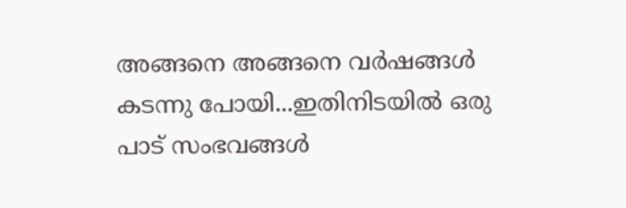അങ്ങനെ അങ്ങനെ വര്‍ഷങ്ങള്‍ കടന്നു പോയി...ഇതിനിടയില്‍ ഒരു പാട് സംഭവങ്ങള്‍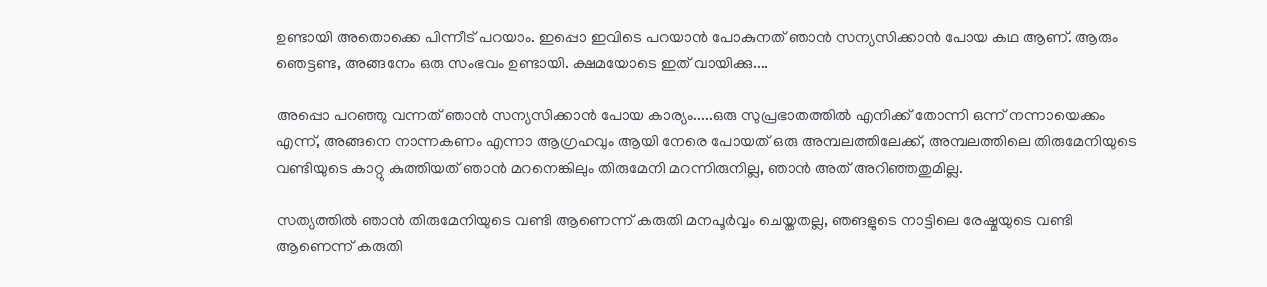ഉണ്ടായി അതൊക്കെ പിന്നീട് പറയാം. ഇപ്പൊ ഇവിടെ പറയാന്‍ പോകുനത് ഞാന്‍ സന്യസിക്കാന്‍ പോയ കഥ ആണ്. ആരും ഞെട്ടണ്ട, അങ്ങനേം ഒരു സംഭവം ഉണ്ടായി. ക്ഷമയോടെ ഇത് വായിക്കു....

അപ്പൊ പറഞ്ഞു വന്നത് ഞാന്‍ സന്യസിക്കാന്‍ പോയ കാര്യം.....ഒരു സുപ്രഭാതത്തില്‍ എനിക്ക് തോന്നി ഒന്ന് നന്നായെക്കം എന്ന്, അങ്ങനെ നാന്നകണം എന്നാ ആഗ്രഹവും ആയി നേരെ പോയത് ഒരു അമ്പലത്തിലേക്ക്, അമ്പലത്തിലെ തിരുമേനിയുടെ വണ്ടിയുടെ കാറ്റു കുത്തിയത് ഞാന്‍ മറനെങ്കിലും തിരുമേനി മറന്നിരുനില്ല, ഞാന്‍ അത് അറിഞ്ഞതുമില്ല.

സത്യത്തില്‍ ഞാന്‍ തിരുമേനിയുടെ വണ്ടി ആണെന്ന് കരുതി മനപൂര്‍വ്വം ചെയ്തതല്ല, ഞങളുടെ നാട്ടിലെ രേഷ്മയുടെ വണ്ടി ആണെന്ന് കരുതി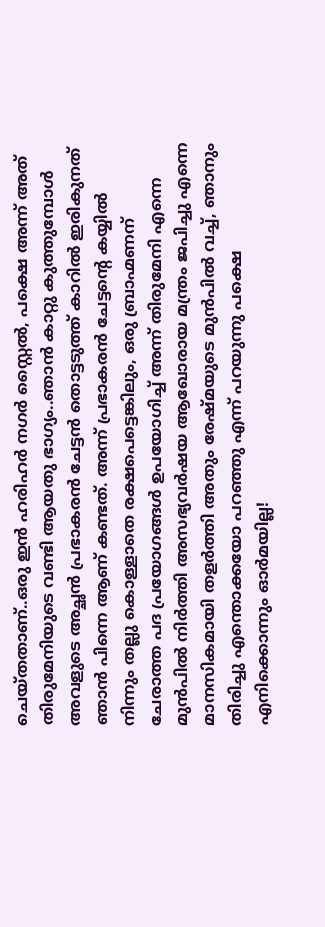ചെയ്തതാണ്..ഒരു ഇന്‍ ഹരിഹര്‍ നഗര്‍ സ്റ്റൈല്‍, പക്ഷെ അന്ന് അത് തിരുമേനിയുടെ വണ്ടി ആയതു ഭാഗ്യം..ഞാന്‍ കാറ്റു കുത്തുമ്പോള്‍ അവളുടെ അച്ഛന്‍ പ്രഭാകരന്‍ ചേട്ടന്‍ തൊട്ടടുത്ത്‌ കാറില്‍ ഇരികുനത് ഞാന്‍ പിന്നെ ആണ് കണ്ടത്. അന്ന് പ്രഭാകരന്‍ ചേട്ടന്റെ കയ്യില്‍ നിന്നും തല്ലു കൊള്ളാതെ രക്ഷപെട്ടെങ്കിലും, ഒരു ബ്രാഹ്മണന് ചേരാത്ത പദ പ്രയോഗങ്ങള്‍ ഉപയോഗിച്ച് അന്ന് തിരുമേനി എന്നെ മുന്‍പില്‍ നിര്‍ത്തി അസഭ്യവര്‍ഷയ ആഖോരായ മന്ത്രം ജപിച്ചു എന്നെ മാനസികമായി തളര്‍ത്തി അതും രേഷ്മയുടെ മുന്‍പില്‍ വച്ച്, ഞാനും തിരിച്ചു എന്തൊക്കയോ പറഞ്ഞു എന്ന് പറയുന്നു പക്ഷെ എനിക്കൊന്നും ഓര്‍മയില്ല!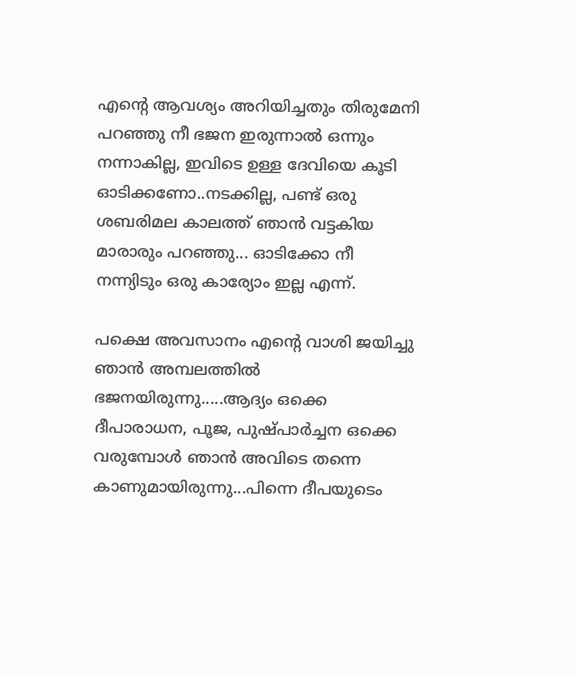എന്റെ ആവശ്യം അറിയിച്ചതും തിരുമേനി പറഞ്ഞു നീ ഭജന ഇരുന്നാല്‍ ഒന്നും നന്നാകില്ല, ഇവിടെ ഉള്ള ദേവിയെ കൂടി ഓടിക്കണോ..നടക്കില്ല, പണ്ട് ഒരു ശബരിമല കാലത്ത് ഞാന്‍ വട്ടകിയ മാരാരും പറഞ്ഞു... ഓടിക്കോ നീ നന്ന്യിടും ഒരു കാര്യോം ഇല്ല എന്ന്.

പക്ഷെ അവസാനം എന്റെ വാശി ജയിച്ചു ഞാന്‍ അമ്പലത്തില്‍ ഭജനയിരുന്നു.....ആദ്യം ഒക്കെ ദീപാരാധന, പൂജ, പുഷ്പാര്‍ച്ചന ഒക്കെ വരുമ്പോള്‍ ഞാന്‍ അവിടെ തന്നെ കാണുമായിരുന്നു...പിന്നെ ദീപയുടെം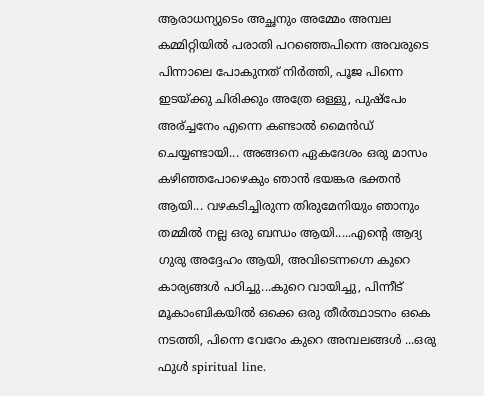ആരാധന്യുടെം അച്ഛനും അമ്മേം അമ്പല കമ്മിറ്റിയില്‍ പരാതി പറഞ്ഞെപിന്നെ അവരുടെ പിന്നാലെ പോകുനത് നിര്‍ത്തി, പൂജ പിന്നെ ഇടയ്ക്കു ചിരിക്കും അത്രേ ഒള്ളു, പുഷ്പേം അര്ച്ചനേം എന്നെ കണ്ടാല്‍ മൈന്‍ഡ് ചെയ്യണ്ടായി... അങ്ങനെ ഏകദേശം ഒരു മാസം കഴിഞ്ഞപോഴെകും ഞാന്‍ ഭയങ്കര ഭക്തന്‍ ആയി... വഴകടിച്ചിരുന്ന തിരുമേനിയും ഞാനും തമ്മില്‍ നല്ല ഒരു ബന്ധം ആയി.....എന്റെ ആദ്യ ഗുരു അദ്ദേഹം ആയി, അവിടെന്നഗ്നെ കുറെ കാര്യങ്ങള്‍ പഠിച്ചു...കുറെ വായിച്ചു, പിന്നീട് മൂകാംബികയില്‍ ഒക്കെ ഒരു തീര്‍ത്ഥാടനം ഒകെ നടത്തി, പിന്നെ വേറേം കുറെ അമ്പലങ്ങള്‍ ...ഒരു ഫുള്‍ spiritual line.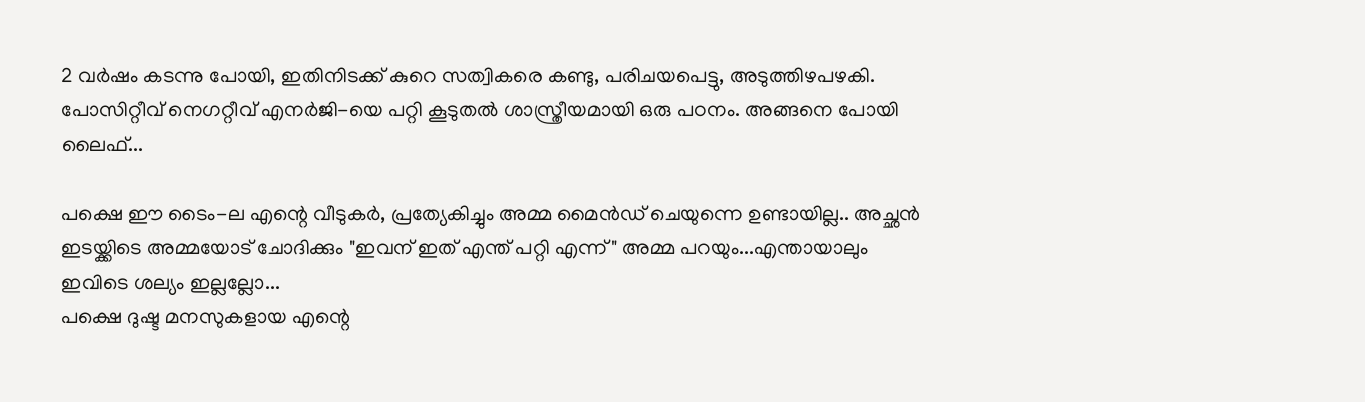2 വര്‍ഷം കടന്നു പോയി, ഇതിനിടക്ക്‌ കുറെ സത്വികരെ കണ്ടു, പരിചയപെട്ടു, അടുത്തിഴപഴകി. പോസിറ്റീവ് നെഗറ്റീവ് എനര്‍ജി-യെ പറ്റി കൂടുതല്‍ ശാസ്ത്രീയമായി ഒരു പഠനം. അങ്ങനെ പോയി ലൈഫ്...

പക്ഷെ ഈ ടൈം-ല എന്റെ വീടുകര്‍, പ്രത്യേകിച്ചും അമ്മ മൈന്‍ഡ് ചെയുന്നെ ഉണ്ടായില്ല.. അച്ഛന്‍ ഇടയ്ക്കിടെ അമ്മയോട് ചോദിക്കും "ഇവന് ഇത് എന്ത് പറ്റി എന്ന്" അമ്മ പറയും...എന്തായാലും ഇവിടെ ശല്യം ഇല്ലല്ലോ...
പക്ഷെ ദുഷ്ട മനസുകളായ എന്റെ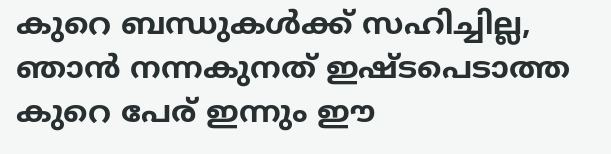കുറെ ബന്ധുകള്‍ക്ക് സഹിച്ചില്ല, ഞാന്‍ നന്നകുനത് ഇഷ്ടപെടാത്ത കുറെ പേര് ഇന്നും ഈ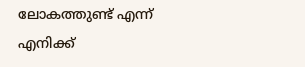ലോകത്തുണ്ട് എന്ന് എനിക്ക്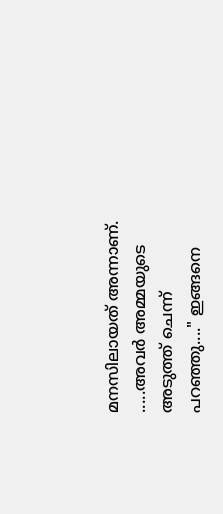മനസിലായത് അന്നാണ്. .....അവര്‍ അമ്മയുടെ അടുത്ത് ചെന്ന് പറഞ്ഞു...." ഇങ്ങനെ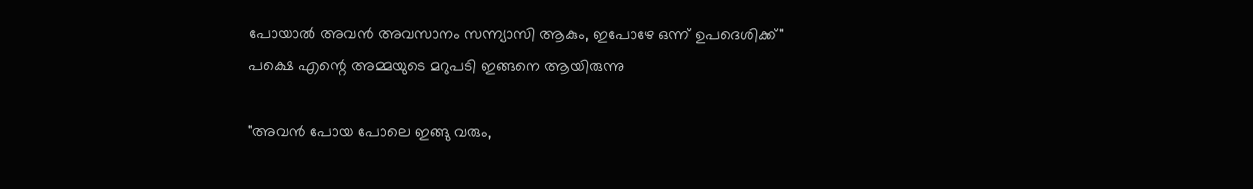പോയാല്‍ അവന്‍ അവസാനം സന്ന്യാസി ആകും, ഇപോഴേ ഒന്ന് ഉപദെശിക്ക്"
പക്ഷെ എന്റെ അമ്മയുടെ മറുപടി ഇങ്ങനെ ആയിരുന്നു

"അവന്‍ പോയ പോലെ ഇങ്ങു വരും,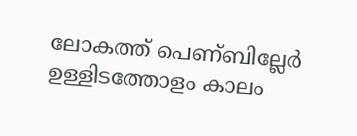ലോകത്ത് പെണ്ബില്ലേര്‍ ഉള്ളിടത്തോളം കാലം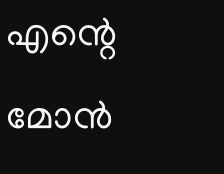എന്റെ മോന്‍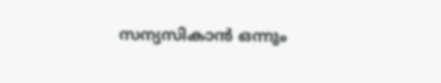സന്യസികാന്‍ ഒന്നും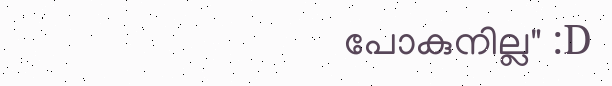പോകുനില്ല" :D